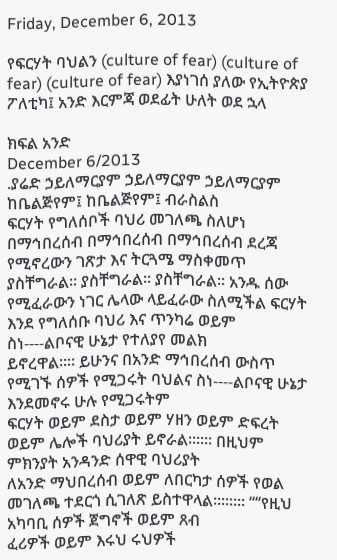Friday, December 6, 2013

የፍርሃት ባህልን (culture of fear) (culture of fear) (culture of fear) እያነገሰ ያለው የኢትዮጵያ ፖለቲካ፤ አንድ እርምጃ ወደፊት ሁለት ወደ ኋላ

ክፍል አንድ
December 6/2013
.ያሬድ ኃይለማርያም ኃይለማርያም ኃይለማርያም
ከቤልጅየም፤ ከቤልጅየም፤ ብራስልስ
ፍርሃት የግለሰቦች ባህሪ መገለጫ ስለሆነ በማኅበረሰብ በማኅበረሰብ በማኅበረሰብ ደረጃ የሚኖረውን ገጽታ እና ትርጓሜ ማስቀመጥ ያስቸግራል። ያስቸግራል። ያስቸግራል። አንዱ ሰው
የሚፈራውን ነገር ሌላው ላይፈራው ስለሚችል ፍርሃት እንደ የግለሰቡ ባህሪ እና ጥንካሬ ወይም ስነ----ልቦናዊ ሁኔታ የተለያየ መልክ
ይኖረዋል።። ይሁንና በአንድ ማኅበረሰብ ውስጥ የሚገኙ ሰዎች የሚጋሩት ባህልና ስነ----ልቦናዊ ሁኔታ እንደመኖሩ ሁሉ የሚጋሩትም
ፍርሃት ወይም ደስታ ወይም ሃዘን ወይም ድፍረት ወይም ሌሎች ባህሪያት ይኖራል።።። በዚህም ምክንያት አንዳንድ ሰዋዊ ባህሪያት
ለአንድ ማህበረሰብ ወይም ለበርካታ ሰዎች የወል መገለጫ ተደርጎ ሲገለጽ ይስተዋላል።።።። ‘‘‘‘የዚህ አካባቢ ሰዎች ጀግኖች ወይም ጸብ
ፈሪዎች ወይም እሩህ ሩህዎች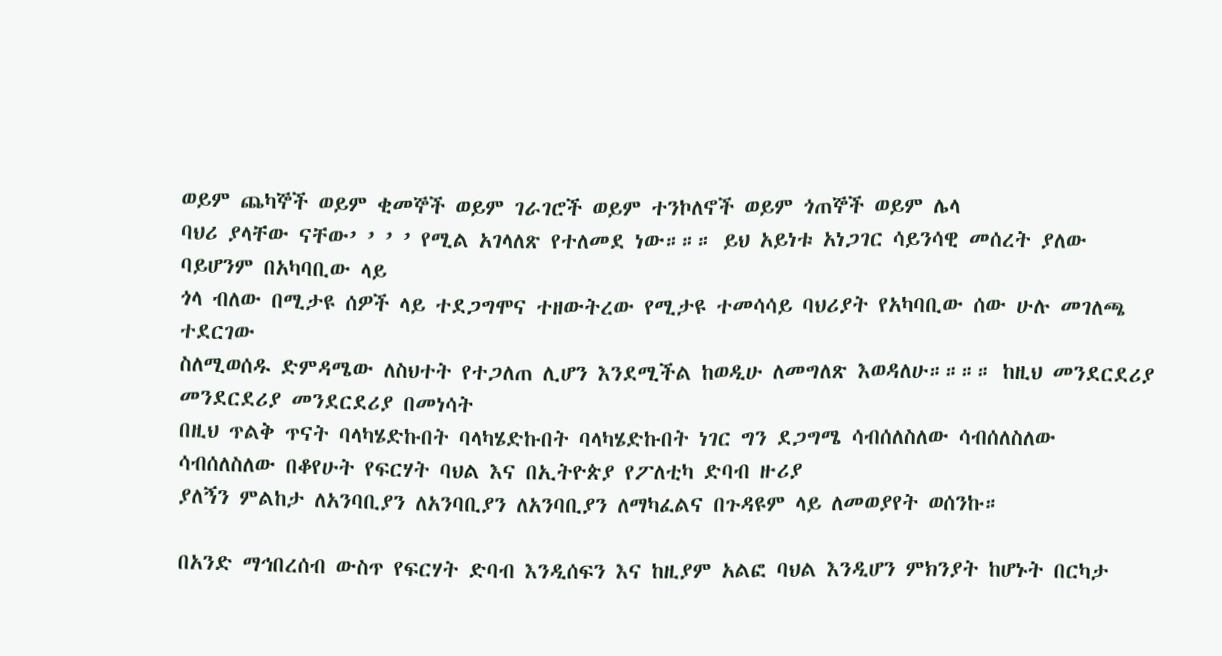ወይም ጨካኞች ወይም ቂመኞች ወይም ገራገሮች ወይም ተንኮለኖች ወይም ጎጠኞች ወይም ሌላ
ባህሪ ያላቸው ናቸው’ ’ ’ ’ የሚል አገላለጽ የተለመደ ነው።።። ይህ አይነቱ አነጋገር ሳይንሳዊ መሰረት ያለው ባይሆንም በአካባቢው ላይ
ጎላ ብለው በሚታዩ ሰዎች ላይ ተደጋግሞና ተዘውትረው የሚታዩ ተመሳሳይ ባህሪያት የአካባቢው ሰው ሁሉ መገለጫ ተደርገው
ስለሚወሰዱ ድምዳሜው ለስህተት የተጋለጠ ሊሆን እንደሚችል ከወዲሁ ለመግለጽ እወዳለሁ።።።። ከዚህ መንደርደሪያ መንደርደሪያ መንደርደሪያ በመነሳት
በዚህ ጥልቅ ጥናት ባላካሄድኩበት ባላካሄድኩበት ባላካሄድኩበት ነገር ግን ደጋግሜ ሳብሰለስለው ሳብሰለስለው ሳብሰለስለው በቆየሁት የፍርሃት ባህል እና በኢትዮጵያ የፖለቲካ ድባብ ዙሪያ
ያለኝን ምልከታ ለአንባቢያን ለአንባቢያን ለአንባቢያን ለማካፈልና በጉዳዩም ላይ ለመወያየት ወሰንኩ።

በአንድ ማኅበረሰብ ውስጥ የፍርሃት ድባብ እንዲሰፍን እና ከዚያም አልፎ ባህል እንዲሆን ምክንያት ከሆኑት በርካታ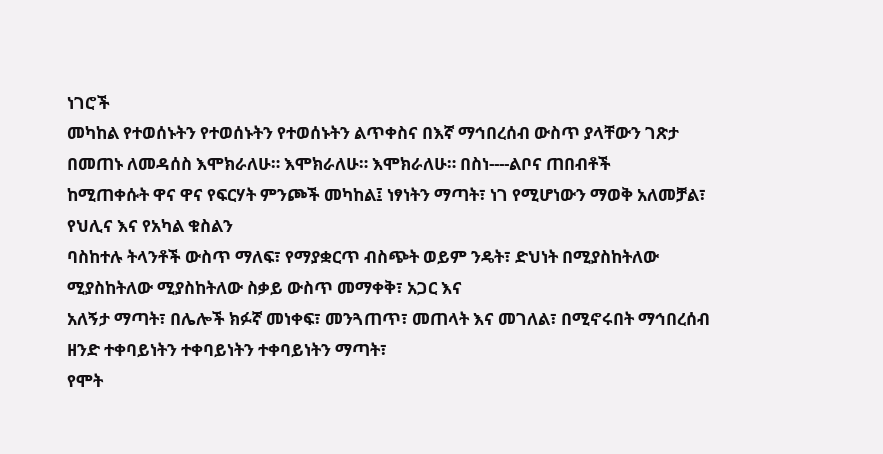ነገሮች
መካከል የተወሰኑትን የተወሰኑትን የተወሰኑትን ልጥቀስና በእኛ ማኅበረሰብ ውስጥ ያላቸውን ገጽታ በመጠኑ ለመዳሰስ እሞክራለሁ። እሞክራለሁ። እሞክራለሁ። በስነ----ልቦና ጠበብቶች
ከሚጠቀሱት ዋና ዋና የፍርሃት ምንጮች መካከል፤ ነፃነትን ማጣት፣ ነገ የሚሆነውን ማወቅ አለመቻል፣ የህሊና እና የአካል ቁስልን
ባስከተሉ ትላንቶች ውስጥ ማለፍ፣ የማያቋርጥ ብስጭት ወይም ንዴት፣ ድህነት በሚያስከትለው ሚያስከትለው ሚያስከትለው ስቃይ ውስጥ መማቀቅ፣ አጋር እና
አለኝታ ማጣት፣ በሌሎች ክፉኛ መነቀፍ፣ መንጓጠጥ፣ መጠላት እና መገለል፣ በሚኖሩበት ማኅበረሰብ ዘንድ ተቀባይነትን ተቀባይነትን ተቀባይነትን ማጣት፣
የሞት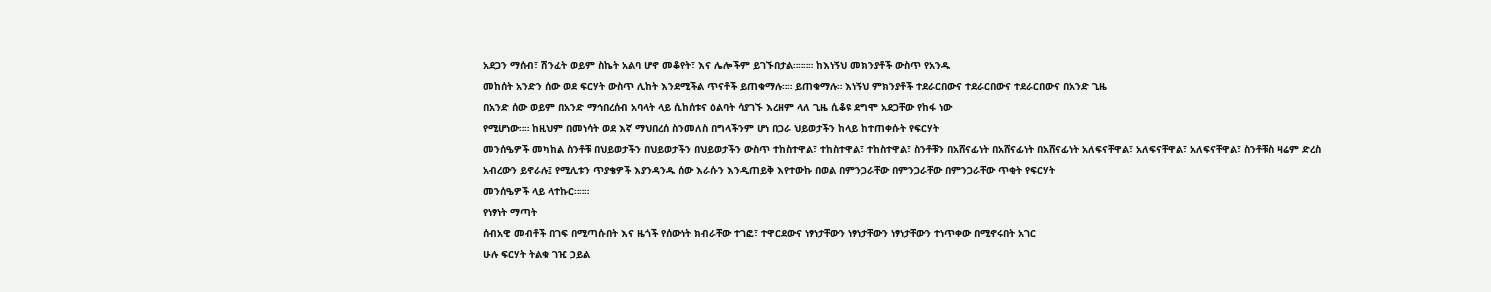አደጋን ማሰብ፣ ሽንፈት ወይም ስኬት አልባ ሆኖ መቆየት፣ እና ሌሎችም ይገኙበታል።።።። ከእነኝህ መክንያቶች ውስጥ የአንዱ
መከሰት አንድን ሰው ወደ ፍርሃት ውስጥ ሊከት እንደሚችል ጥናቶች ይጠቁማሉ።። ይጠቁማሉ። እነኝህ ምክንያቶች ተደራርበውና ተደራርበውና ተደራርበውና በአንድ ጊዜ
በአንድ ሰው ወይም በአንድ ማኅበረሰብ አባላት ላይ ሲከሰቱና ዕልባት ሳያገኙ እረዘም ላለ ጊዜ ሲቆዩ ደግሞ አደጋቸው የከፋ ነው
የሚሆነው።። ከዚህም በመነሳት ወደ እኛ ማህበረሰ ስንመለስ በግላችንም ሆነ በጋራ ህይወታችን ከላይ ከተጠቀሱት የፍርሃት
መንሰዔዎች መካከል ስንቶቹ በህይወታችን በህይወታችን በህይወታችን ውስጥ ተከስተዋል፣ ተከስተዋል፣ ተከስተዋል፣ ስንቶቹን በአሸናፊነት በአሸናፊነት በአሸናፊነት አለፍናቸዋል፣ አለፍናቸዋል፣ አለፍናቸዋል፣ ስንቶቹስ ዛሬም ድረስ
አብረውን ይኖራሉ፤ የሚሊቱን ጥያቄዎች እያንዳንዱ ሰው እራሱን እንዲጠይቅ እየተውኩ በወል በምንጋራቸው በምንጋራቸው በምንጋራቸው ጥቂት የፍርሃት
መንሰዔዎች ላይ ላተኩር።።።
የነፃነት ማጣት
ሰብአዊ መብቶች በገፍ በሚጣሱበት እና ዜጎች የሰውነት ክብራቸው ተገፎ፣ ተዋርደውና ነፃነታቸውን ነፃነታቸውን ነፃነታቸውን ተነጥቀው በሚኖሩበት አገር
ሁሉ ፍርሃት ትልቁ ገዢ ኃይል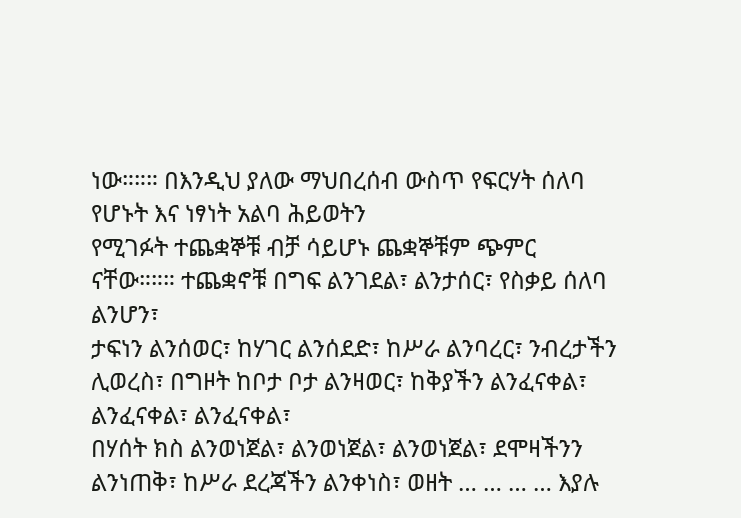ነው።።። በእንዲህ ያለው ማህበረሰብ ውስጥ የፍርሃት ሰለባ የሆኑት እና ነፃነት አልባ ሕይወትን
የሚገፉት ተጨቋኞቹ ብቻ ሳይሆኑ ጨቋኞቹም ጭምር ናቸው።።። ተጨቋኖቹ በግፍ ልንገደል፣ ልንታሰር፣ የስቃይ ሰለባ ልንሆን፣
ታፍነን ልንሰወር፣ ከሃገር ልንሰደድ፣ ከሥራ ልንባረር፣ ንብረታችን ሊወረስ፣ በግዞት ከቦታ ቦታ ልንዛወር፣ ከቅያችን ልንፈናቀል፣ ልንፈናቀል፣ ልንፈናቀል፣
በሃሰት ክስ ልንወነጀል፣ ልንወነጀል፣ ልንወነጀል፣ ደሞዛችንን ልንነጠቅ፣ ከሥራ ደረጃችን ልንቀነስ፣ ወዘት … … … … እያሉ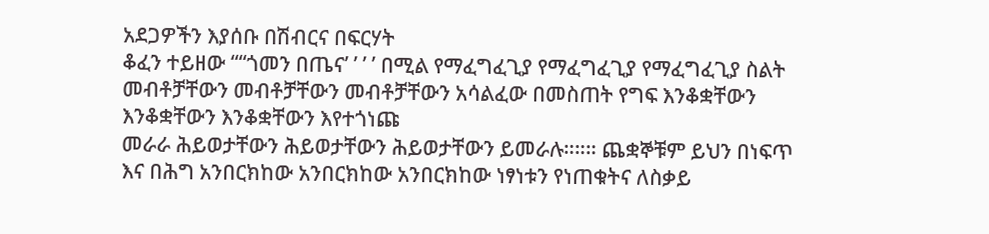አደጋዎችን እያሰቡ በሽብርና በፍርሃት
ቆፈን ተይዘው ‘‘‘‘ጎመን በጤና’ ’ ’ ’ በሚል የማፈግፈጊያ የማፈግፈጊያ የማፈግፈጊያ ስልት መብቶቻቸውን መብቶቻቸውን መብቶቻቸውን አሳልፈው በመስጠት የግፍ እንቆቋቸውን እንቆቋቸውን እንቆቋቸውን እየተጎነጩ
መራራ ሕይወታቸውን ሕይወታቸውን ሕይወታቸውን ይመራሉ።።። ጨቋኞቹም ይህን በነፍጥ እና በሕግ አንበርክከው አንበርክከው አንበርክከው ነፃነቱን የነጠቁትና ለስቃይ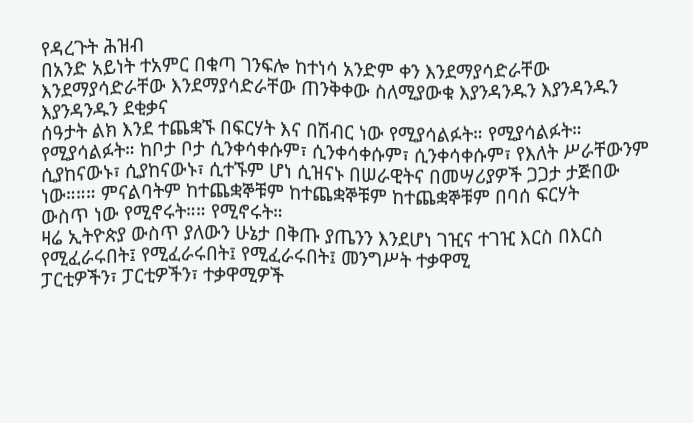የዳረጉት ሕዝብ
በአንድ አይነት ተአምር በቁጣ ገንፍሎ ከተነሳ አንድም ቀን እንደማያሳድራቸው እንደማያሳድራቸው እንደማያሳድራቸው ጠንቅቀው ስለሚያውቁ እያንዳንዱን እያንዳንዱን እያንዳንዱን ደቂቃና
ሰዓታት ልክ እንደ ተጨቋኙ በፍርሃት እና በሽብር ነው የሚያሳልፉት። የሚያሳልፉት። የሚያሳልፉት። ከቦታ ቦታ ሲንቀሳቀሱም፣ ሲንቀሳቀሱም፣ ሲንቀሳቀሱም፣ የእለት ሥራቸውንም
ሲያከናውኑ፣ ሲያከናውኑ፣ ሲተኙም ሆነ ሲዝናኑ በሠራዊትና በመሣሪያዎች ጋጋታ ታጅበው ነው።።። ምናልባትም ከተጨቋኞቹም ከተጨቋኞቹም ከተጨቋኞቹም በባሰ ፍርሃት
ውስጥ ነው የሚኖሩት።። የሚኖሩት።
ዛሬ ኢትዮጵያ ውስጥ ያለውን ሁኔታ በቅጡ ያጤንን እንደሆነ ገዢና ተገዢ እርስ በእርስ የሚፈራሩበት፤ የሚፈራሩበት፤ የሚፈራሩበት፤ መንግሥት ተቃዋሚ
ፓርቲዎችን፣ ፓርቲዎችን፣ ተቃዋሚዎች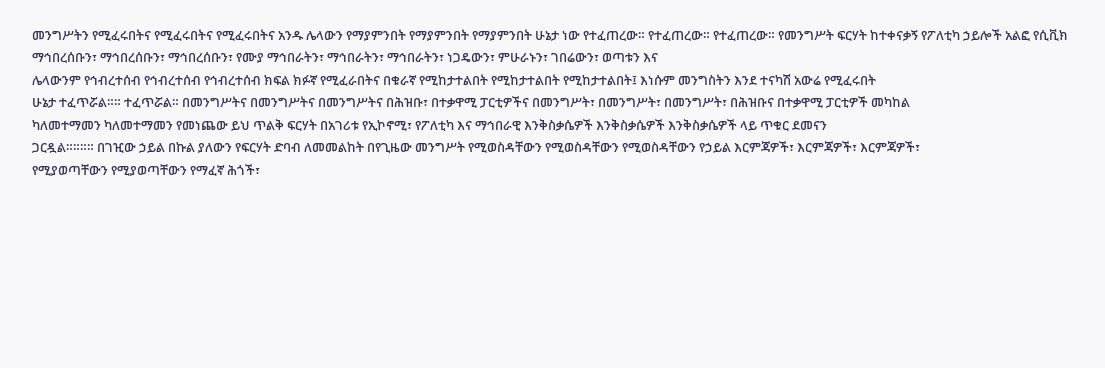መንግሥትን የሚፈሩበትና የሚፈሩበትና የሚፈሩበትና አንዱ ሌላውን የማያምንበት የማያምንበት የማያምንበት ሁኔታ ነው የተፈጠረው። የተፈጠረው። የተፈጠረው። የመንግሥት ፍርሃት ከተቀናቃኝ የፖለቲካ ኃይሎች አልፎ የሲቪክ ማኅበረሰቡን፣ ማኅበረሰቡን፣ ማኅበረሰቡን፣ የሙያ ማኅበራትን፣ ማኅበራትን፣ ማኅበራትን፣ ነጋዴውን፣ ምሁራኑን፣ ገበሬውን፣ ወጣቱን እና
ሌላውንም የኅብረተሰብ የኅብረተሰብ የኅብረተሰብ ክፍል ክፉኛ የሚፈራበትና በቁራኛ የሚከታተልበት የሚከታተልበት የሚከታተልበት፤ እነሱም መንግስትን እንደ ተናካሽ አውሬ የሚፈሩበት
ሁኔታ ተፈጥሯል።። ተፈጥሯል። በመንግሥትና በመንግሥትና በመንግሥትና በሕዝቡ፣ በተቃዋሚ ፓርቲዎችና በመንግሥት፣ በመንግሥት፣ በመንግሥት፣ በሕዝቡና በተቃዋሚ ፓርቲዎች መካከል
ካለመተማመን ካለመተማመን የመነጨው ይህ ጥልቅ ፍርሃት በአገሪቱ የኢኮኖሚ፣ የፖለቲካ እና ማኅበራዊ እንቅስቃሴዎች እንቅስቃሴዎች እንቅስቃሴዎች ላይ ጥቁር ደመናን
ጋርዷል።።።። በገዢው ኃይል በኩል ያለውን የፍርሃት ድባብ ለመመልከት በየጊዜው መንግሥት የሚወስዳቸውን የሚወስዳቸውን የሚወስዳቸውን የኃይል እርምጃዎች፣ እርምጃዎች፣ እርምጃዎች፣
የሚያወጣቸውን የሚያወጣቸውን የማፈኛ ሕጎች፣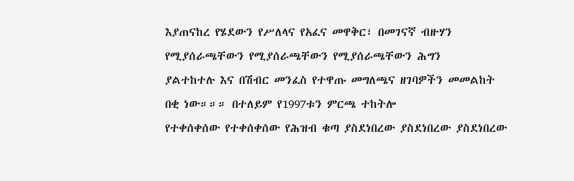እያጠናከረ የሄደውን የሥለላና የአፈና መዋቅር፣ በመገናኛ ብዙሃን የሚያሰራጫቸውን የሚያሰራጫቸውን የሚያሰራጫቸውን ሕግን
ያልተከተሉ እና በሽብር መንፈስ የተዋጡ መግለጫና ዘገባዎችን መመልከት በቂ ነው።።። በተለይም የ1997ቱን ምርጫ ተከትሎ
የተቀሰቀሰው የተቀሰቀሰው የሕዝብ ቁጣ ያስደነበረው ያስደነበረው ያስደነበረው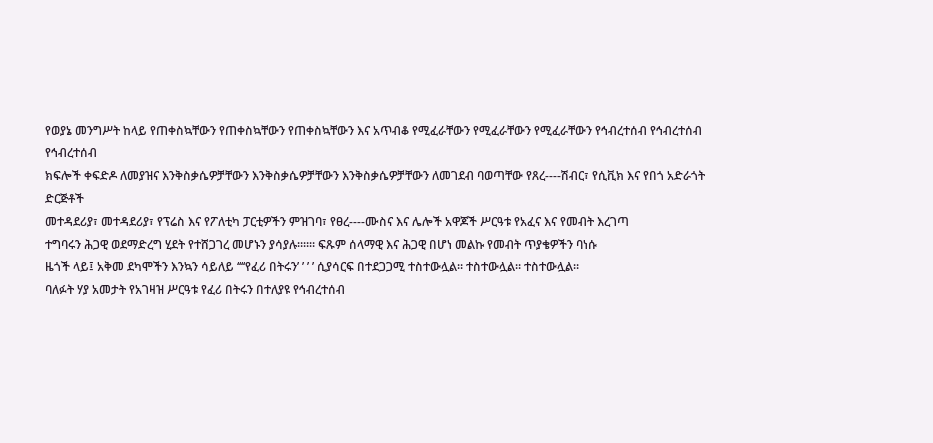የወያኔ መንግሥት ከላይ የጠቀስኳቸውን የጠቀስኳቸውን የጠቀስኳቸውን እና አጥብቆ የሚፈራቸውን የሚፈራቸውን የሚፈራቸውን የኅብረተሰብ የኅብረተሰብ የኅብረተሰብ
ክፍሎች ቀፍድዶ ለመያዝና እንቅስቃሴዎቻቸውን እንቅስቃሴዎቻቸውን እንቅስቃሴዎቻቸውን ለመገደብ ባወጣቸው የጸረ----ሽብር፣ የሲቪክ እና የበጎ አድራጎት ድርጅቶች
መተዳደሪያ፣ መተዳደሪያ፣ የፕሬስ እና የፖለቲካ ፓርቲዎችን ምዝገባ፣ የፀረ----ሙስና እና ሌሎች አዋጆች ሥርዓቱ የአፈና እና የመብት እረገጣ
ተግባሩን ሕጋዊ ወደማድረግ ሂደት የተሸጋገረ መሆኑን ያሳያሉ።።። ፍጹም ሰላማዊ እና ሕጋዊ በሆነ መልኩ የመብት ጥያቄዎችን ባነሱ
ዜጎች ላይ፤ አቅመ ደካሞችን እንኳን ሳይለይ ‘‘‘‘የፈሪ በትሩን’ ’ ’ ’ ሲያሳርፍ በተደጋጋሚ ተስተውሏል። ተስተውሏል። ተስተውሏል።
ባለፉት ሃያ አመታት የአገዛዝ ሥርዓቱ የፈሪ በትሩን በተለያዩ የኅብረተሰብ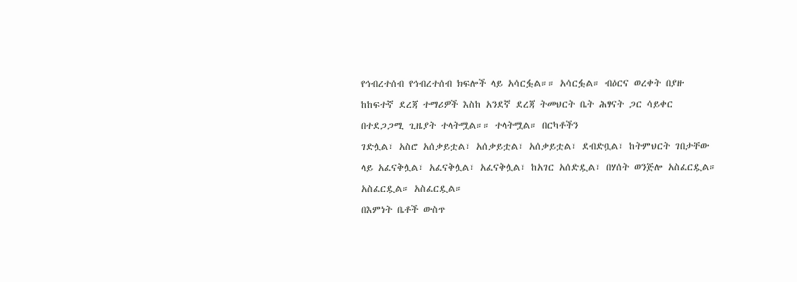የኅብረተሰብ የኅብረተሰብ ክፍሎች ላይ አሳርፏል።። አሳርፏል። ብዕርና ወረቀት በያዙ
ከከፍተኛ ደረጃ ተማሪዎች እስከ አንደኛ ደረጃ ትመህርት ቤት ሕፃናት ጋር ሳይቀር በተደጋጋሚ ጊዜያት ተላትሟል።። ተላትሟል። በርካቶችን
ገድሏል፣ አስሮ አሰቃይቷል፣ አሰቃይቷል፣ አሰቃይቷል፣ ደብድቧል፣ ከትምህርት ገበታቸው ላይ አፈናቅሏል፣ አፈናቅሏል፣ አፈናቅሏል፣ ከአገር አሰድዷል፣ በሃሰት ወንጅሎ አስፈርዷል። አስፈርዷል። አስፈርዷል።
በእምነት ቤቶች ውስጥ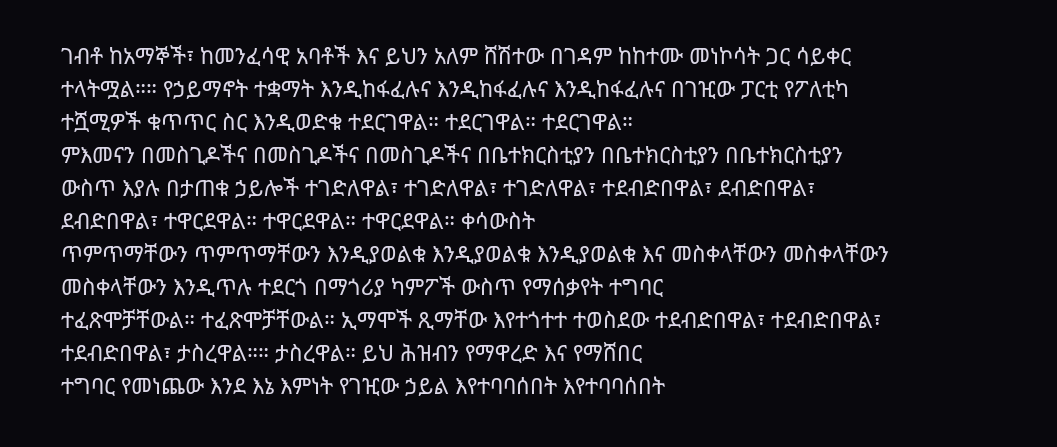ገብቶ ከአማኞች፣ ከመንፈሳዊ አባቶች እና ይህን አለም ሸሽተው በገዳም ከከተሙ መነኮሳት ጋር ሳይቀር
ተላትሟል።። የኃይማኖት ተቋማት እንዲከፋፈሉና እንዲከፋፈሉና እንዲከፋፈሉና በገዢው ፓርቲ የፖለቲካ ተሿሚዎች ቁጥጥር ስር እንዲወድቁ ተደርገዋል። ተደርገዋል። ተደርገዋል።
ምእመናን በመስጊዶችና በመስጊዶችና በመስጊዶችና በቤተክርስቲያን በቤተክርስቲያን በቤተክርስቲያን ውስጥ እያሉ በታጠቁ ኃይሎች ተገድለዋል፣ ተገድለዋል፣ ተገድለዋል፣ ተደብድበዋል፣ ደብድበዋል፣ ደብድበዋል፣ ተዋርደዋል። ተዋርደዋል። ተዋርደዋል። ቀሳውስት
ጥምጥማቸውን ጥምጥማቸውን እንዲያወልቁ እንዲያወልቁ እንዲያወልቁ እና መስቀላቸውን መስቀላቸውን መስቀላቸውን እንዲጥሉ ተደርጎ በማጎሪያ ካምፖች ውስጥ የማሰቃየት ተግባር
ተፈጽሞቻቸውል። ተፈጽሞቻቸውል። ኢማሞች ጺማቸው እየተጎተተ ተወስደው ተደብድበዋል፣ ተደብድበዋል፣ ተደብድበዋል፣ ታስረዋል።። ታስረዋል። ይህ ሕዝብን የማዋረድ እና የማሸበር
ተግባር የመነጨው እንደ እኔ እምነት የገዢው ኃይል እየተባባሰበት እየተባባሰበት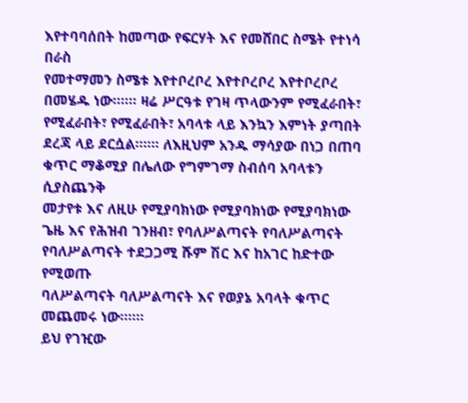እየተባባሰበት ከመጣው የፍርሃት እና የመሸበር ስሜት የተነሳ በራስ
የመተማመን ስሜቱ እየተቦረቦረ እየተቦረቦረ እየተቦረቦረ በመሄዱ ነው።።። ዛሬ ሥርዓቱ የገዛ ጥላውንም የሚፈራበት፣ የሚፈራበት፣ የሚፈራበት፣ አባላቱ ላይ እንኳን እምነት ያጣበት
ደረጃ ላይ ደርሷል።።። ለእዚህም አንዱ ማሳያው በነጋ በጠባ ቁጥር ማቆሚያ በሌለው የግምገማ ስብሰባ አባላቱን ሲያስጨንቅ
መታየቱ እና ለዚሁ የሚያባክነው የሚያባክነው የሚያባክነው ጌዜ እና የሕዝብ ገንዘብ፣ የባለሥልጣናት የባለሥልጣናት የባለሥልጣናት ተደጋጋሚ ሹም ሽር እና ከአገር ከድተው የሚወጡ
ባለሥልጣናት ባለሥልጣናት እና የወያኔ አባላት ቁጥር መጨመሩ ነው።።።
ይህ የገዢው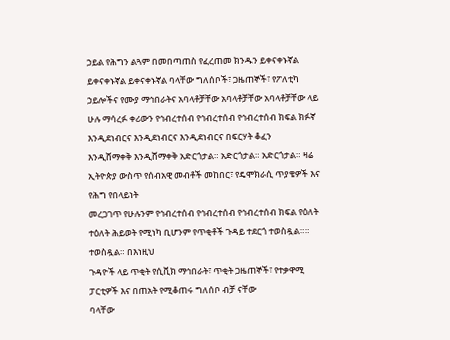ኃይል የሕግን ልጓም በመበጣጠስ የፈረጠመ ክንዱን ይቀናቀኑኛል ይቀናቀኑኛል ይቀናቀኑኛል ባላቸው ግለሰቦች፣ ጋዜጠኞች፣ የፖለቲካ
ኃይሎችና የሙያ ማኅበራትና አባላቶቻቸው አባላቶቻቸው አባላቶቻቸው ላይ ሁሉ ማሳረፉ ቀሪውን የኅብረተሰብ የኅብረተሰብ የኅብረተሰብ ክፍል ክፉኛ እንዲደነብርና እንዲደነብርና እንዲደነብርና በፍርሃት ቆፈን
እንዲሸማቀቅ እንዲሸማቀቅ አድርጎታል። አድርጎታል። አድርጎታል። ዛሬ ኢትዮጵያ ውስጥ የሰብአዊ መብቶች መከበር፣ የዴሞክራሲ ጥያቄዎች እና የሕግ የበላይነት
መረጋገጥ የሁሉንም የኅብረተሰብ የኅብረተሰብ የኅብረተሰብ ክፍል የዕለት ተዕለት ሕይወት የሚነካ ቢሆንም የጥቂቶች ጉዳይ ተደርጎ ተወስዷል።። ተወስዷል። በእነዚህ
ጉዳዮች ላይ ጥቂት የሲቪክ ማኅበራት፣ ጥቂት ጋዜጠኞች፣ የተቃዋሚ ፓርቲዎች እና በጠአት የሚቆጠሩ ግለሰቦ ብቻ ናቸው
ባላቸው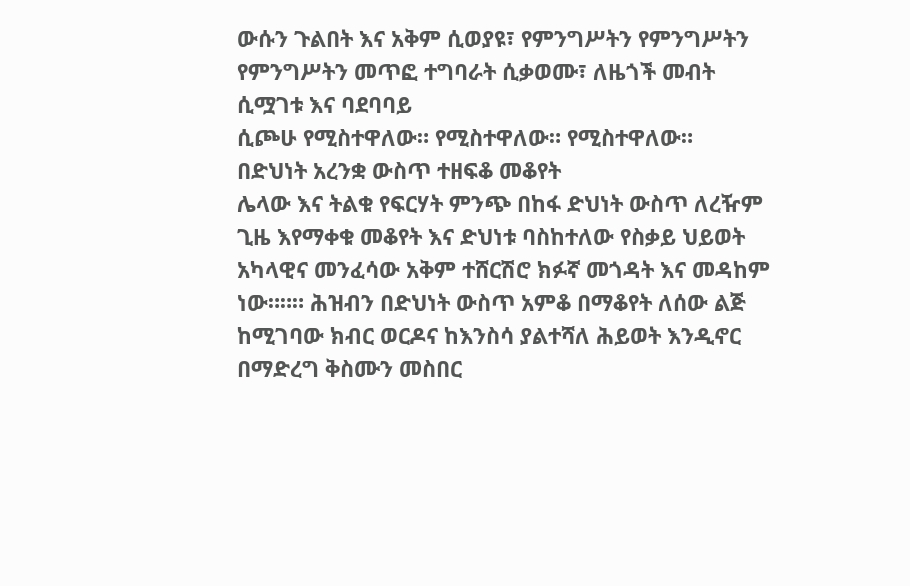ውሱን ጉልበት እና አቅም ሲወያዩ፣ የምንግሥትን የምንግሥትን የምንግሥትን መጥፎ ተግባራት ሲቃወሙ፣ ለዜጎች መብት ሲሟገቱ እና ባደባባይ
ሲጮሁ የሚስተዋለው። የሚስተዋለው። የሚስተዋለው።
በድህነት አረንቋ ውስጥ ተዘፍቆ መቆየት
ሌላው እና ትልቁ የፍርሃት ምንጭ በከፋ ድህነት ውስጥ ለረዥም ጊዜ እየማቀቁ መቆየት እና ድህነቱ ባስከተለው የስቃይ ህይወት
አካላዊና መንፈሳው አቅም ተሸርሽሮ ክፉኛ መጎዳት እና መዳከም ነው።።። ሕዝብን በድህነት ውስጥ አምቆ በማቆየት ለሰው ልጅ
ከሚገባው ክብር ወርዶና ከእንስሳ ያልተሻለ ሕይወት እንዲኖር በማድረግ ቅስሙን መስበር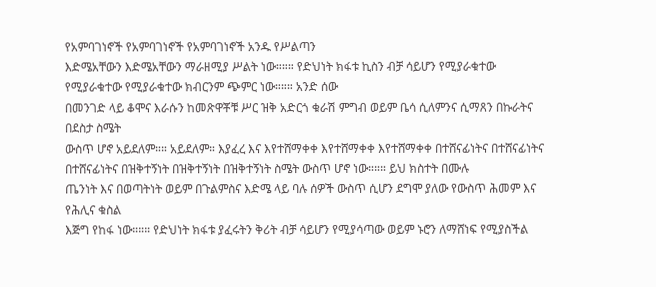የአምባገነኖች የአምባገነኖች የአምባገነኖች አንዱ የሥልጣን
እድሜአቸውን እድሜአቸውን ማራዘሚያ ሥልት ነው።።። የድህነት ክፋቱ ኪስን ብቻ ሳይሆን የሚያራቁተው የሚያራቁተው የሚያራቁተው ክብርንም ጭምር ነው።።። አንድ ሰው
በመንገድ ላይ ቆሞና እራሱን ከመጽዋቾቹ ሥር ዝቅ አድርጎ ቁራሽ ምግብ ወይም ቤሳ ሲለምንና ሲማጸን በኩራትና በደስታ ስሜት
ውስጥ ሆኖ አይደለም።። አይደለም። እያፈረ እና እየተሸማቀቀ እየተሸማቀቀ እየተሸማቀቀ በተሸናፊነትና በተሸናፊነትና በተሸናፊነትና በዝቅተኝነት በዝቅተኝነት በዝቅተኝነት ስሜት ውስጥ ሆኖ ነው።።። ይህ ክስተት በሙሉ
ጤንነት እና በወጣትነት ወይም በጉልምስና እድሜ ላይ ባሉ ሰዎች ውስጥ ሲሆን ደግሞ ያለው የውስጥ ሕመም እና የሕሊና ቁስል
እጅግ የከፋ ነው።።። የድህነት ክፋቱ ያፈሩትን ቅሪት ብቻ ሳይሆን የሚያሳጣው ወይም ኑሮን ለማሸነፍ የሚያስችል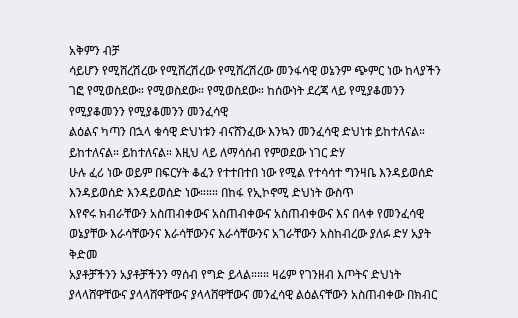አቅምን ብቻ
ሳይሆን የሚሸረሽረው የሚሸረሽረው የሚሸረሽረው መንፋሳዊ ወኔንም ጭምር ነው ከላያችን ገፎ የሚወስደው። የሚወስደው። የሚወስደው። ከሰውነት ደረጃ ላይ የሚያቆመንን የሚያቆመንን የሚያቆመንን መንፈሳዊ
ልዕልና ካጣን በኋላ ቁሳዊ ድህነቱን ብናሸንፈው እንኳን መንፈሳዊ ድህነቱ ይከተለናል። ይከተለናል። ይከተለናል። እዚህ ላይ ለማሳሰብ የምወደው ነገር ድሃ
ሁሉ ፈሪ ነው ወይም በፍርሃት ቆፈን የተተበተበ ነው የሚል የተሳሳተ ግንዛቤ እንዳይወሰድ እንዳይወሰድ እንዳይወሰድ ነው።።። በከፋ የኢኮኖሚ ድህነት ውስጥ
እየኖሩ ክብራቸውን አስጠብቀውና አስጠብቀውና አስጠብቀውና እና በላቀ የመንፈሳዊ ወኔያቸው እራሳቸውንና እራሳቸውንና እራሳቸውንና አገራቸውን አስከብረው ያለፉ ድሃ አያት ቅድመ
አያቶቻችንን አያቶቻችንን ማሰብ የግድ ይላል።።። ዛሬም የገንዘብ እጦትና ድህነት ያላላሸዋቸውና ያላላሸዋቸውና ያላላሸዋቸውና መንፈሳዊ ልዕልናቸውን አስጠብቀው በክብር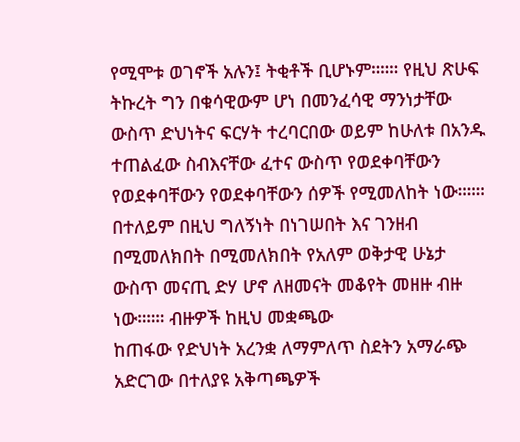የሚሞቱ ወገኖች አሉን፤ ትቂቶች ቢሆኑም።።። የዚህ ጽሁፍ ትኩረት ግን በቁሳዊውም ሆነ በመንፈሳዊ ማንነታቸው ውስጥ ድህነትና ፍርሃት ተረባርበው ወይም ከሁለቱ በአንዱ
ተጠልፈው ስብእናቸው ፈተና ውስጥ የወደቀባቸውን የወደቀባቸውን የወደቀባቸውን ሰዎች የሚመለከት ነው።።። በተለይም በዚህ ግለኝነት በነገሠበት እና ገንዘብ
በሚመለክበት በሚመለክበት የአለም ወቅታዊ ሁኔታ ውስጥ መናጢ ድሃ ሆኖ ለዘመናት መቆየት መዘዙ ብዙ ነው።።። ብዙዎች ከዚህ መቋጫው
ከጠፋው የድህነት አረንቋ ለማምለጥ ስደትን አማራጭ አድርገው በተለያዩ አቅጣጫዎች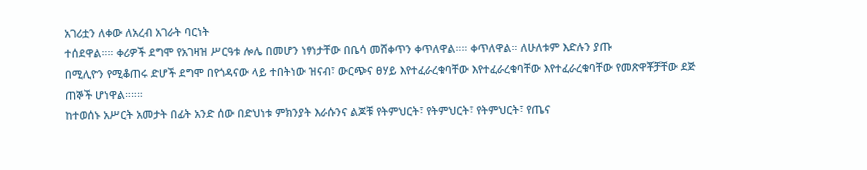አገሪቷን ለቀው ለአረብ አገራት ባርነት
ተሰደዋል።። ቀሪዎች ደግሞ የአገዛዝ ሥርዓቱ ሎሌ በመሆን ነፃነታቸው በቤሳ መሸቀጥን ቀጥለዋል።። ቀጥለዋል። ለሁለቱም እድሉን ያጡ
በሚሊዮን የሚቆጠሩ ድሆች ደግሞ በየጎዳናው ላይ ተበትነው ዝናብ፣ ውርጭና ፀሃይ እየተፈራረቁባቸው እየተፈራረቁባቸው እየተፈራረቁባቸው የመጽዋቾቻቸው ደጅ
ጠኞች ሆነዋል።።።
ከተወሰኑ አሥርት አመታት በፊት አንድ ሰው በድህነቱ ምክንያት እራሱንና ልጆቹ የትምህርት፣ የትምህርት፣ የትምህርት፣ የጤና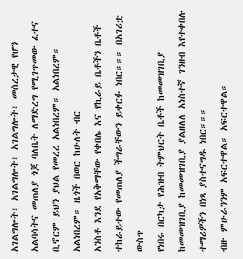አገልግሎት፣ አገልግሎት፣ አገልግሎት፣ መሰረታዊ የሆን
አልባሳትና መጠለያ ጎጆ ባለቤት ለማድረግ የሚገጥመው ፈተና ቢኖርም ይህን ያህል የመረረ አልነበረም። አልነበረም። አልነበረም። ዜጎች በወር ከሁለት ብር
አንስቶ እንደ የአቅማቸው የቀበሌ እና የኪራይ ቤቶችን ቤቶች ተከራይተው የመጠለያ ችግራቸውን ይቀርፉ ነበር።።። በአገሪቷ ውስጥ
የነበሩ በርካታ የሕዝብ ትምህርት ቤቶች ከመመዝገቢያ ከመመዝገቢያ ከመመዝገቢያ ያልዘለለ አነስተኛ ገንዘብ እየተቀበሉ ተማሪዎችን በነጻ ያስተናግዱ ነበር።።።
ብዙ ምሁራንንም አፍርተዋል። አፍርተዋል።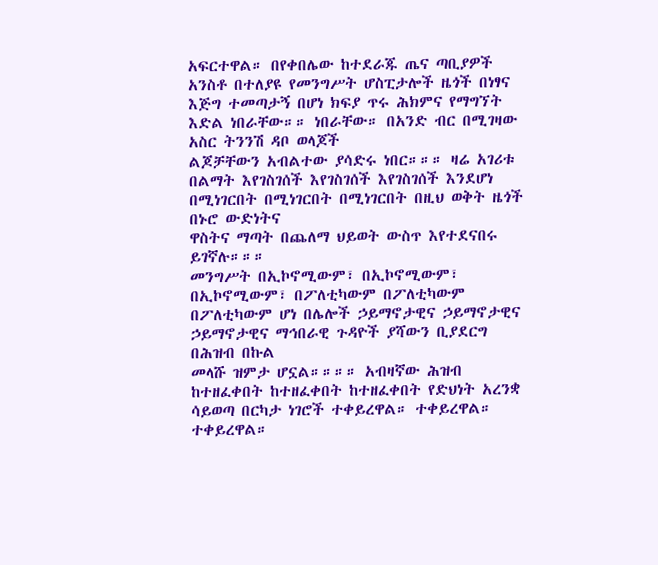አፍርተዋል። በየቀበሌው ከተደራጁ ጤና ጣቢያዎች አንስቶ በተለያዩ የመንግሥት ሆስፒታሎች ዜጎች በነፃና
እጅግ ተመጣታኝ በሆነ ክፍያ ጥሩ ሕክምና የማግኘት እድል ነበራቸው።። ነበራቸው። በአንድ ብር በሚገዛው አስር ትንንሽ ዳቦ ወላጆች
ልጆቻቸውን አብልተው ያሳድሩ ነበር።።። ዛሬ አገሪቱ በልማት እየገስገሰች እየገስገሰች እየገስገሰች እንደሆነ በሚነገርበት በሚነገርበት በሚነገርበት በዚህ ወቅት ዜጎች በኑሮ ውድነትና
ዋስትና ማጣት በጨለማ ህይወት ውስጥ እየተደናበሩ ይገኛሉ።።።
መንግሥት በኢኮኖሚውም፣ በኢኮኖሚውም፣ በኢኮኖሚውም፣ በፖለቲካውም በፖለቲካውም በፖለቲካውም ሆነ በሌሎች ኃይማኖታዊና ኃይማኖታዊና ኃይማኖታዊና ማኅበራዊ ጉዳዮች ያሻውን ቢያደርግ በሕዝብ በኩል
መላሹ ዝምታ ሆኗል።።።። አብዛኛው ሕዝብ ከተዘፈቀበት ከተዘፈቀበት ከተዘፈቀበት የድህነት አረንቋ ሳይወጣ በርካታ ነገሮች ተቀይረዋል። ተቀይረዋል። ተቀይረዋል።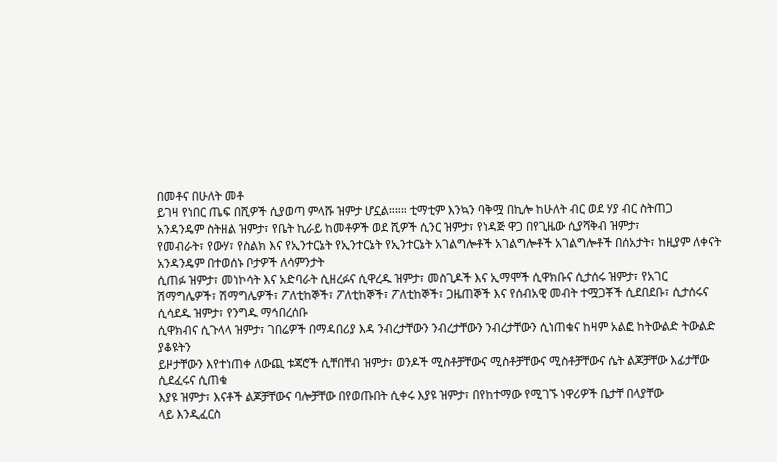በመቶና በሁለት መቶ
ይገዛ የነበር ጤፍ በሺዎች ሲያወጣ ምላሹ ዝምታ ሆኗል።።። ቲማቲም እንኳን ባቅሟ በኪሎ ከሁለት ብር ወደ ሃያ ብር ስትጠጋ
አንዳንዴም ስትዘል ዝምታ፣ የቤት ኪራይ ከመቶዎች ወደ ሺዎች ሲንር ዝምታ፣ የነዳጅ ዋጋ በየጊዜው ሲያሻቅብ ዝምታ፣
የመብራት፣ የውሃ፣ የስልክ እና የኢንተርኔት የኢንተርኔት የኢንተርኔት አገልግሎቶች አገልግሎቶች አገልግሎቶች በሰአታት፣ ከዚያም ለቀናት አንዳንዴም በተወሰኑ ቦታዎች ለሳምንታት
ሲጠፉ ዝምታ፣ መነኮሳት እና አድባራት ሲዘረፉና ሲዋረዱ ዝምታ፣ መስጊዶች እና ኢማሞች ሲዋክቡና ሲታሰሩ ዝምታ፣ የአገር
ሽማግሌዎች፣ ሽማግሌዎች፣ ፖለቲከኞች፣ ፖለቲከኞች፣ ፖለቲከኞች፣ ጋዜጠኞች እና የሰብአዊ መብት ተሟጋቾች ሲደበደቡ፣ ሲታሰሩና ሲሳደዱ ዝምታ፣ የንግዱ ማኅበረሰቡ
ሲዋክብና ሲጉላላ ዝምታ፣ ገበሬዎች በማዳበሪያ እዳ ንብረታቸውን ንብረታቸውን ንብረታቸውን ሲነጠቁና ከዛም አልፎ ከትውልድ ትውልድ ያቆዩትን
ይዞታቸውን እየተነጠቀ ለውጪ ቱጃሮች ሲቸበቸብ ዝምታ፣ ወንዶች ሚስቶቻቸውና ሚስቶቻቸውና ሚስቶቻቸውና ሴት ልጆቻቸው እፊታቸው ሲደፈሩና ሲጠቁ
እያዩ ዝምታ፣ እናቶች ልጆቻቸውና ባሎቻቸው በየወጡበት ሲቀሩ እያዩ ዝምታ፣ በየከተማው የሚገኙ ነዋሪዎች ቤታቸ በላያቸው
ላይ እንዲፈርስ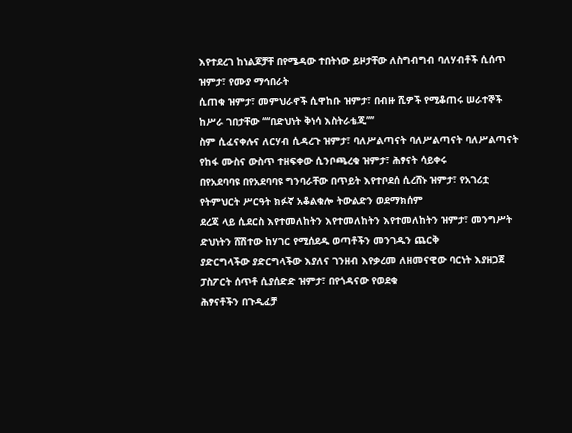እየተደረገ ከነልጆቻቸ በየሜዳው ተበትነው ይዞታቸው ለስግብግብ ባለሃብቶች ሲሰጥ ዝምታ፣ የሙያ ማኅበራት
ሲጠቁ ዝምታ፣ መምህራኖች ሲዋከቡ ዝምታ፣ በብዙ ሺዎች የሚቆጠሩ ሠራተኞች ከሥራ ገበታቸው ‘‘‘‘በድህነት ቅነሳ እስትራቴጂ’’’’
ስም ሲፈናቀሉና ለርሃብ ሲዳረጉ ዝምታ፣ ባለሥልጣናት ባለሥልጣናት ባለሥልጣናት የከፋ ሙስና ውስጥ ተዘፍቀው ሲንቦጫረቁ ዝምታ፣ ሕፃናት ሳይቀሩ
በየአደባባዩ በየአደባባዩ ግንባራቸው በጥይት እየተቦደሰ ሲረሸኑ ዝምታ፣ የአገሪቷ የትምህርት ሥርዓት ክፉኛ አቆልቁሎ ትውልድን ወደማክሰም
ደረጃ ላይ ሲደርስ እየተመለከትን እየተመለከትን እየተመለከትን ዝምታ፣ መንግሥት ድህነትን ሸሽተው ከሃገር የሚሰደዱ ወጣቶችን መንገዱን ጨርቅ
ያድርግላችው ያድርግላችው እያለና ገንዘብ እየቃረመ ለዘመናዊው ባርነት እያዘጋጀ ፓስፖርት ሰጥቶ ሲያሰድድ ዝምታ፣ በየጎዳናው የወደቁ
ሕፃናቶችን በጉዲፈቻ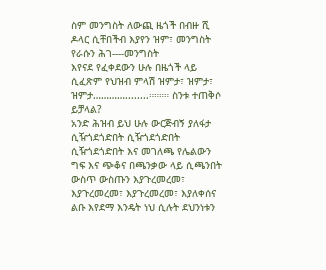ስም መንግስት ለውጪ ዜጎች በብዙ ሺ ዶላር ሲቸበችብ እያየን ዝም፣ መንግስት የራሱን ሕገ----መንግስት
እየናደ የፈቀደውን ሁሉ በዜጎች ላይ ሲፈጽም የህዝብ ምላሽ ዝምታ፣ ዝምታ፣ ዝምታ…………........።።።። ስንቱ ተጠቅሶ ይቻላል?
አንድ ሕዝብ ይህ ሁሉ ውርጅብኝ ያለፋታ ሲዥጎደጎድበት ሲዥጎደጎድበት ሲዥጎደጎድበት እና መገለጫ የሌልውን ግፍ እና ጭቆና በጫንቃው ላይ ሲጫንበት
ውስጥ ውስጡን እያጉረመረመ፣ እያጉረመረመ፣ እያጉረመረመ፣ እያለቀሰና ልቡ እየደማ እንዴት ነህ ሲሉት ደህንነቱን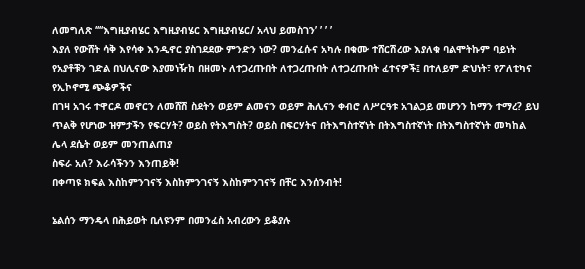ለመግለጽ ‘‘‘‘እግዚያብሄር እግዚያብሄር እግዚያብሄር/ አላህ ይመስገን’ ’ ’ ’
እያለ የውሸት ሳቅ እየሳቀ እንዲኖር ያስገደደው ምንድን ነው? መንፈሱና አካሉ በቁሙ ተሸርሽረው እያለቁ ባልሞትኩም ባይነት
የአያቶቹን ገድል በህሊናው እያመነዥከ በዘመኑ ለተጋረጡበት ለተጋረጡበት ለተጋረጡበት ፈተናዎች፤ በተለይም ድህነት፣ የፖለቲካና የኢኮኖሚ ጭቆዎችና
በገዛ አገሩ ተዋርዶ መኖርን ለመሸሽ ስደትን ወይም ልመናን ወይም ሕሊናን ቀብሮ ለሥርዓቱ አገልጋይ መሆንን ከማን ተማረ? ይህ
ጥልቅ የሆነው ዝምታችን የፍርሃት? ወይስ የትእግስት? ወይስ በፍርሃትና በትእግስተኛነት በትእግስተኛነት በትእግስተኛነት መካከል ሌላ ደሴት ወይም መንጠልጠያ
ስፍራ አለ? እራሳችንን እንጠይቅ!
በቀጣዩ ክፍል እስከምንገናኝ እስከምንገናኝ እስከምንገናኝ በቸር እንሰንብት!

ኔልሰን ማንዴላ በሕይወት ቢለዩንም በመንፈስ አብረውን ይቆያሉ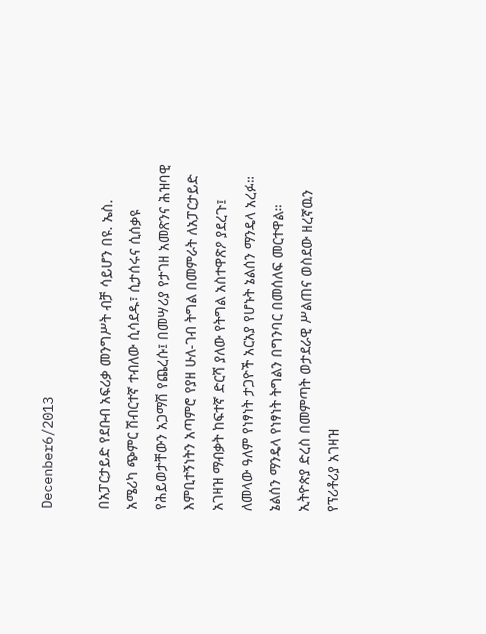Decenber6/2013

በአፓርታይድ የደቡብ አፍሪቃ መንግሥት ብቻ ሳይሆን በዩ. ኤስ. አሜሪካ ጭምር ሽብርተኛ ተብለው ሲሳደዱ፣ ሲታሰሩና ሲሰቃዩ የሕይወታቸውን አጋማሽ የጨረሱ፤ በመሣሪያ የታገዘ አመጽንና ሕዝባዊ እምቢተኝነትን አጣምሮ የያዘ ሁለ-ገብ ትግል በመምራት ለአፓርታይድ አገዛዝ ማብቃት ከፍተኛ ድርሻ ያለው የትግል አስተዋጽዖ ያደረጉ፤ ለመላው ዓለም የነፃነት ታጋዮች አርአያ የሆኑት ኔልሰን ማንዴላ አረፉ።
ኔልሰን ማንዴላ የነፃነት ትግልን በግንባር በመሰለፍ መርተዋል። ኢትዮጵያ ድረስ በመምጣት ወታደራዊ ሥልጠና ወስደው ዘረኛዉን የፕሪቶሪያ አገዛዝ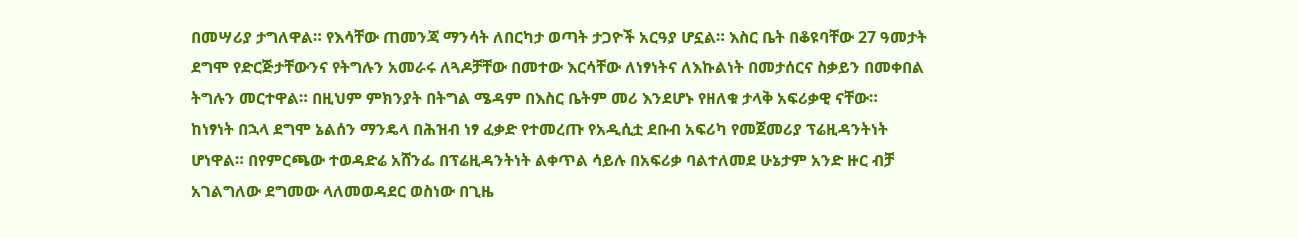በመሣሪያ ታግለዋል። የእሳቸው ጠመንጃ ማንሳት ለበርካታ ወጣት ታጋዮች አርዓያ ሆኗል። እስር ቤት በቆዩባቸው 27 ዓመታት ደግሞ የድርጅታቸውንና የትግሉን አመራሩ ለጓዶቻቸው በመተው እርሳቸው ለነፃነትና ለእኩልነት በመታሰርና ስቃይን በመቀበል ትግሉን መርተዋል። በዚህም ምክንያት በትግል ሜዳም በእስር ቤትም መሪ እንደሆኑ የዘለቁ ታላቅ አፍሪቃዊ ናቸው።
ከነፃነት በኋላ ደግሞ ኔልሰን ማንዴላ በሕዝብ ነፃ ፈቃድ የተመረጡ የአዲሲቷ ደቡብ አፍሪካ የመጀመሪያ ፕሬዚዳንትነት ሆነዋል። በየምርጫው ተወዳድሬ አሸንፌ በፕሬዚዳንትነት ልቀጥል ሳይሉ በአፍሪቃ ባልተለመደ ሁኔታም አንድ ዙር ብቻ አገልግለው ደግመው ላለመወዳደር ወስነው በጊዜ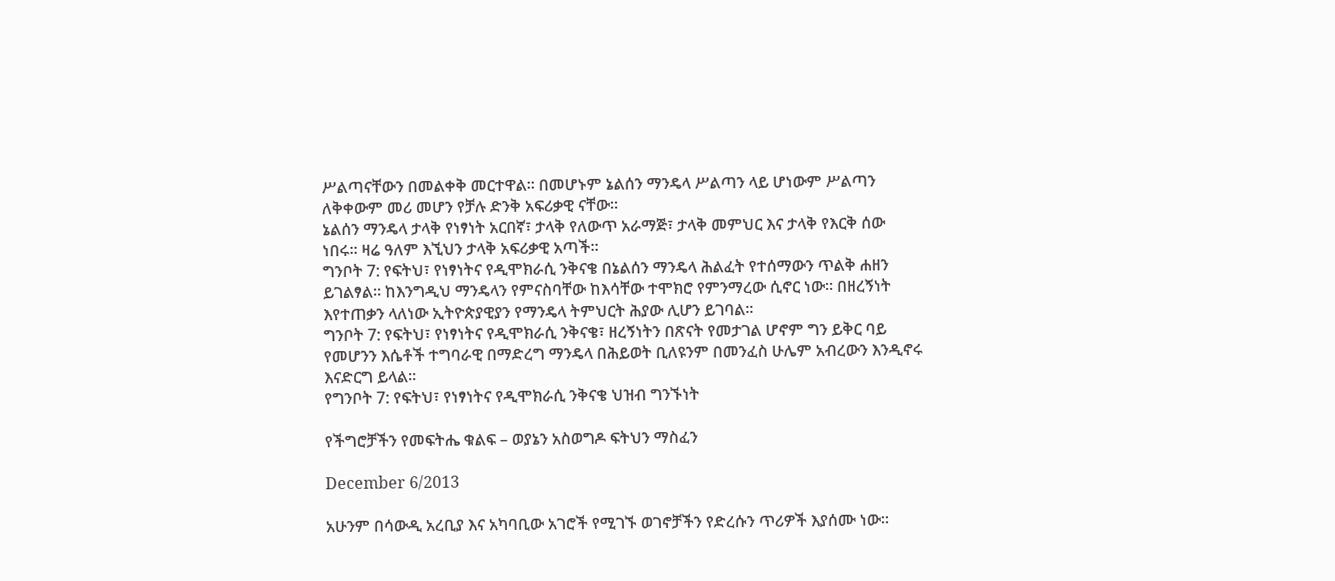ሥልጣናቸውን በመልቀቅ መርተዋል። በመሆኑም ኔልሰን ማንዴላ ሥልጣን ላይ ሆነውም ሥልጣን ለቅቀውም መሪ መሆን የቻሉ ድንቅ አፍሪቃዊ ናቸው።
ኔልሰን ማንዴላ ታላቅ የነፃነት አርበኛ፣ ታላቅ የለውጥ አራማጅ፣ ታላቅ መምህር እና ታላቅ የእርቅ ሰው ነበሩ። ዛሬ ዓለም እኚህን ታላቅ አፍሪቃዊ አጣች።
ግንቦት 7: የፍትህ፣ የነፃነትና የዲሞክራሲ ንቅናቄ በኔልሰን ማንዴላ ሕልፈት የተሰማውን ጥልቅ ሐዘን ይገልፃል። ከእንግዲህ ማንዴላን የምናስባቸው ከእሳቸው ተሞክሮ የምንማረው ሲኖር ነው። በዘረኝነት እየተጠቃን ላለነው ኢትዮጵያዊያን የማንዴላ ትምህርት ሕያው ሊሆን ይገባል።
ግንቦት 7: የፍትህ፣ የነፃነትና የዲሞክራሲ ንቅናቄ፣ ዘረኝነትን በጽናት የመታገል ሆኖም ግን ይቅር ባይ የመሆንን እሴቶች ተግባራዊ በማድረግ ማንዴላ በሕይወት ቢለዩንም በመንፈስ ሁሌም አብረውን እንዲኖሩ እናድርግ ይላል።
የግንቦት 7: የፍትህ፣ የነፃነትና የዲሞክራሲ ንቅናቄ ህዝብ ግንኙነት

የችግሮቻችን የመፍትሔ ቁልፍ – ወያኔን አስወግዶ ፍትህን ማስፈን

December 6/2013

አሁንም በሳውዲ አረቢያ እና አካባቢው አገሮች የሚገኙ ወገኖቻችን የድረሱን ጥሪዎች እያሰሙ ነው።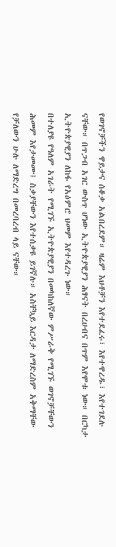የወገኖቻችን ዋይታና ሰቆቃ አልበረደም። ዛሬም እህቶቻን እየተደፈሩ፣ እየተዋረዱ፣ እየተገደሉ ናቸው። በጥጋብ አገር ውስጥ ሆነው ኢትዮጵያዊያን ሕፃናት በረሀብና በጥም እየሞቱ ነው። በርካታ ኢትዮጵያዊያን ለከፋ የአዕምሮ ህመም እየተዳረጉ ነው።
በተለያዩ የዓለም አገራት የሚገኙ ኢትዮጵያዊያን በመካከለኛው ምሥራቅ የሚገኙ ወገኖቻቸውን ሕመም እየታመሙ፤ ስቃያቸውን እየተሰቃዩ ይገኛሉ። አስቸኳይ እርዳታ ለማድረስም አቅማቸው የቻለውን ሁሉ ለማድረግ በመረባረብ ላይ ናቸው።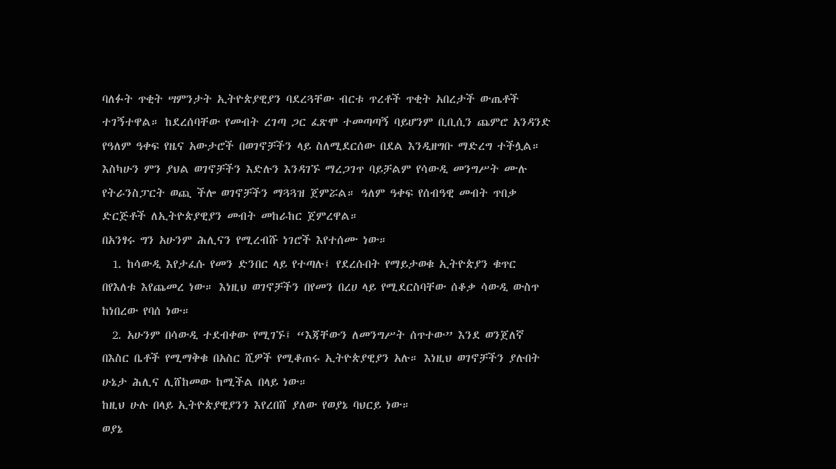ባለፉት ጥቂት ሣምንታት ኢትዮጵያዊያን ባደረጓቸው ብርቱ ጥረቶች ጥቂት አበረታች ውጤቶች ተገኝተዋል። ከደረሰባቸው የመብት ረገጣ ጋር ፈጽሞ ተመጣጣኝ ባይሆንም ቢቢሲን ጨምሮ አንዳንድ የዓለም ዓቀፍ የዜና አውታሮች በወገኖቻችን ላይ ስለሚደርሰው በደል እንዲዘግቡ ማድረግ ተችሏል። እስካሁን ምን ያህል ወገኖቻችን እድሉን እንዳገኙ ማረጋገጥ ባይቻልም የሳውዲ መንግሥት ሙሉ የትራንስፓርት ወጪ ችሎ ወገኖቻችን ማጓጓዝ ጀምሯል። ዓለም ዓቀፍ የሰብዓዊ መብት ጥበቃ ድርጅቶች ለኢትዮጵያዊያን መብት መከራከር ጀምረዋል።
በአንፃሩ ግን አሁንም ሕሊናን የሚረብሹ ነገሮች እየተሰሙ ነው።
  1. ከሳውዲ እየታፈሱ የመን ድንበር ላይ የተጣሉ፤ የደረሱበት የማይታወቁ ኢትዮጵያን ቁጥር በየእለቱ እየጨመረ ነው። እነዚህ ወገኖቻችን በየመን በረሀ ላይ የሚደርስባቸው ሰቆቃ ሳውዲ ውስጥ ከነበረው የባሰ ነው።
  2. አሁንም በሳውዲ ተደብቀው የሚገኙ፤ “እጃቸውን ለመንግሥት ሰጥተው” እንደ ወንጀለኛ በእስር ቤቶች የሚማቅቁ በአስር ሺዎች የሚቆጠሩ ኢትዮጵያዊያን አሉ። እነዚህ ወገኖቻችን ያሉበት ሁኔታ ሕሊና ሊሸከመው ከሚችል በላይ ነው።
ከዚህ ሁሉ በላይ ኢትዮጵያዊያንን እየረበሸ ያለው የወያኔ ባህርይ ነው።
ወያኔ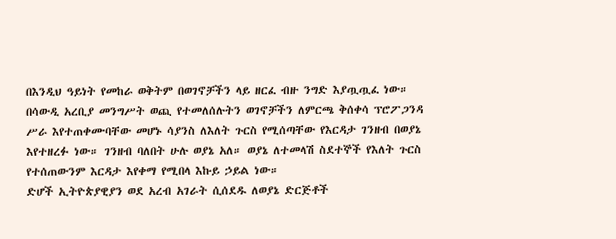በእንዲህ ዓይነት የመከራ ወቅትም በወገኖቻችን ላይ ዘርፈ ብዙ ንግድ እያጧጧፈ ነው። በሳውዲ አረቢያ መንግሥት ወጪ የተመለሰሉትን ወገኖቻችን ለምርጫ ቅሰቀሳ ፕሮፖጋንዳ ሥራ እየተጠቀሙባቸው መሆኑ ሳያንስ ለእለት ጉርስ የሚሰጣቸው የእርዳታ ገንዘብ በወያኔ እየተዘረፉ ነው። ገንዘብ ባለበት ሁሉ ወያኔ አለ። ወያኔ ለተመላሽ ስደተኞች የእለት ጉርስ የተሰጠውንም እርዳታ እየቀማ የሚበላ እኩይ ኃይል ነው።
ድሆች ኢትዮጵያዊያን ወደ አረብ አገራት ሲሰደዱ ለወያኔ ድርጅቶች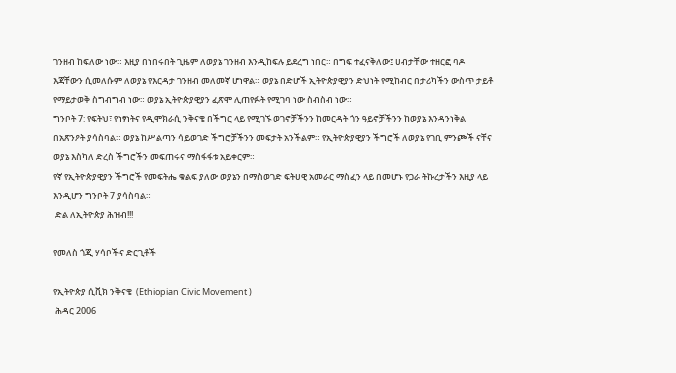ገንዘብ ከፍለው ነው። እዚያ በነበሩበት ጊዜም ለወያኔ ገንዘብ እንዲከፍሉ ይደረግ ነበር። በግፍ ተፈናቅለው፤ ሀብታቸው ተዘርፎ ባዶ እጃቸውን ሲመለሱም ለወያኔ የእርዳታ ገንዘብ መለመኛ ሆነዋል። ወያኔ በድሆች ኢትዮጵያዊያን ድህነት የሚከብር በታሪካችን ውስጥ ታይቶ የማይታወቅ ስግብግብ ነው። ወያኔ ኢትዮጵያዊያን ፈጽሞ ሊጠየፉት የሚገባ ነው ስብስብ ነው።
ግንቦት 7: የፍትህ፣ የነፃነትና የዲሞክራሲ ንቅናቄ በችግር ላይ የሚገኙ ወገኖቻችንን ከመርዳት ጎን ዓይኖቻችንን ከወያኔ እንዳንነቅል በአጽንዖት ያሳስባል። ወያኔ ከሥልጣን ሳይወገድ ችግሮቻችንን መፍታት አንችልም። የኢትዮጵያዊያን ችግሮች ለወያኔ የገቢ ምንጮች ናቸና ወያኔ እስካለ ድረስ ችግሮችን መፍጠሩና ማስፋፋቱ አይቀርም።
የኛ የኢትዮጵያዊያን ችግሮች የመፍትሔ ቁልፍ ያለው ወያኔን በማስወገድ ፍትሀዊ አመራር ማስፈን ላይ በመሆኑ የጋራ ትኩረታችን እዚያ ላይ እንዲሆን ግንቦት 7 ያሳስባል።
 ድል ለኢትዮጵያ ሕዝብ!!!

የመለስ ጎጂ ሃሳቦችና ድርጊቶች

የኢትዮጵያ ሲቪክ ንቅናቄ  (Ethiopian Civic Movement )
 ሕዳር 2006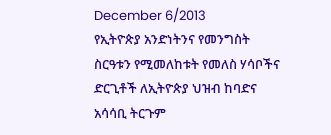December 6/2013
የኢትዮጵያ አንድነትንና የመንግስት ስርዓቱን የሚመለከቱት የመለስ ሃሳቦችና ድርጊቶች ለኢትዮጵያ ህዝብ ከባድና አሳሳቢ ትርጉም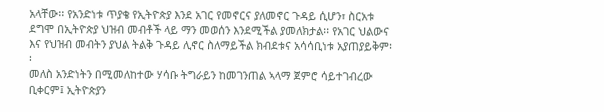አላቸው፡፡ የአንድነቱ ጥያቄ የኢትዮጵያ እንደ አገር የመኖርና ያለመኖር ጉዳይ ሲሆን፣ ስርአቱ ደግሞ በኢትዮጵያ ህዝብ መብቶች ላይ ማን መወሰን እንደሚችል ያመለክታል፡፡ የአገር ህልውና እና የህዝብ መብትን ያህል ትልቅ ጉዳይ ሊኖር ስለማይችል ክብደቱና አሳሳቢነቱ አያጠያይቅም፡፡
መለስ አንድነትን በሚመለከተው ሃሳቡ ትግራይን ከመገንጠል ኣላማ ጀምሮ ሳይተገብረው ቢቀርም፤ ኢትዮጵያን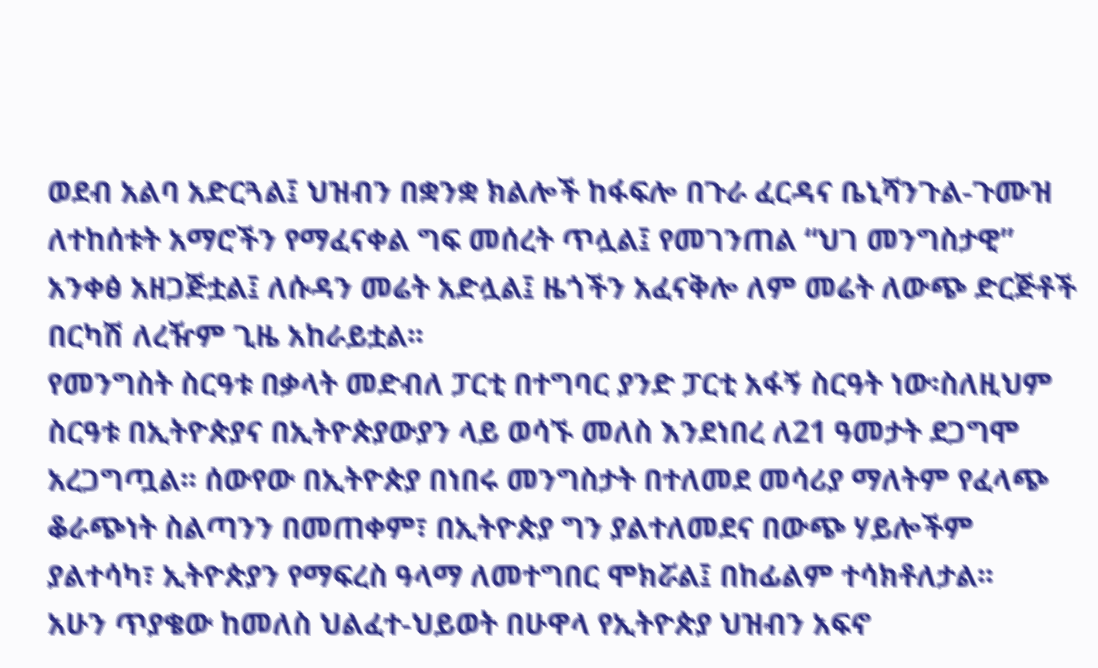ወደብ አልባ አድርጓል፤ ህዝብን በቋንቋ ክልሎች ከፋፍሎ በጉራ ፈርዳና ቤኒሻንጉል-ጉሙዝ ለተከሰቱት አማሮችን የማፈናቀል ግፍ መሰረት ጥሏል፤ የመገንጠል “ህገ መንግስታዊ” አንቀፅ አዘጋጅቷል፤ ለሱዳን መሬት አድሏል፤ ዜጎችን አፈናቅሎ ለም መሬት ለውጭ ድርጅቶች በርካሽ ለረዥም ጊዜ አከራይቷል፡፡
የመንግስት ስርዓቱ በቃላት መድብለ ፓርቲ በተግባር ያንድ ፓርቲ አፋኝ ስርዓት ነው፡ስለዚህም ስርዓቱ በኢትዮጵያና በኢትዮጵያውያን ላይ ወሳኙ መለስ እንደነበረ ለ21 ዓመታት ደጋግሞ አረጋግጧል፡፡ ሰውየው በኢትዮጵያ በነበሩ መንግስታት በተለመደ መሳሪያ ማለትም የፈላጭ ቆራጭነት ስልጣንን በመጠቀም፣ በኢትዮጵያ ግን ያልተለመደና በውጭ ሃይሎችም ያልተሳካ፣ ኢትዮጵያን የማፍረስ ዓላማ ለመተግበር ሞክሯል፤ በከፊልም ተሳክቶለታል፡፡
አሁን ጥያቄው ከመለስ ህልፈተ-ህይወት በሁዋላ የኢትዮጵያ ህዝብን አፍኖ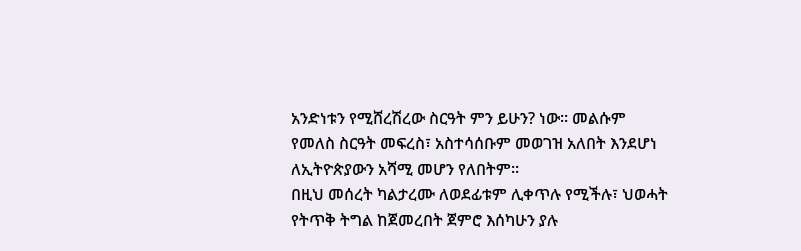አንድነቱን የሚሸረሽረው ስርዓት ምን ይሁን? ነው፡፡ መልሱም የመለስ ስርዓት መፍረስ፣ አስተሳሰቡም መወገዝ አለበት እንደሆነ ለኢትዮጵያውን አሻሚ መሆን የለበትም፡፡
በዚህ መሰረት ካልታረሙ ለወደፊቱም ሊቀጥሉ የሚችሉ፣ ህወሓት የትጥቅ ትግል ከጀመረበት ጀምሮ እሰካሁን ያሉ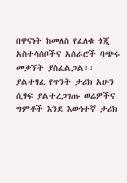በዋናነት ከመለስ የፈለቁ ጎጂ አስተሳሰቦችና አሰራሮች ባጭሩ መቃኘት ያስፈልጋል፡፡
ያልተፃፈ የጥንት ታሪክ አሁን ሲፃፍ ያልተረጋገጡ ወሬዎችና ግምቶች እንደ እውነተኛ ታሪክ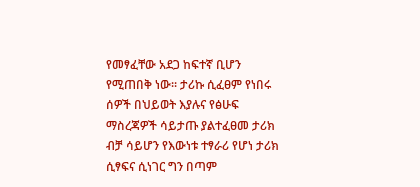የመፃፈቸው አደጋ ከፍተኛ ቢሆን የሚጠበቅ ነው፡፡ ታሪኩ ሲፈፀም የነበሩ ሰዎች በህይወት እያሉና የፅሁፍ ማስረጃዎች ሳይታጡ ያልተፈፀመ ታሪክ ብቻ ሳይሆን የእውነቱ ተፃራሪ የሆነ ታሪክ ሲፃፍና ሲነገር ግን በጣም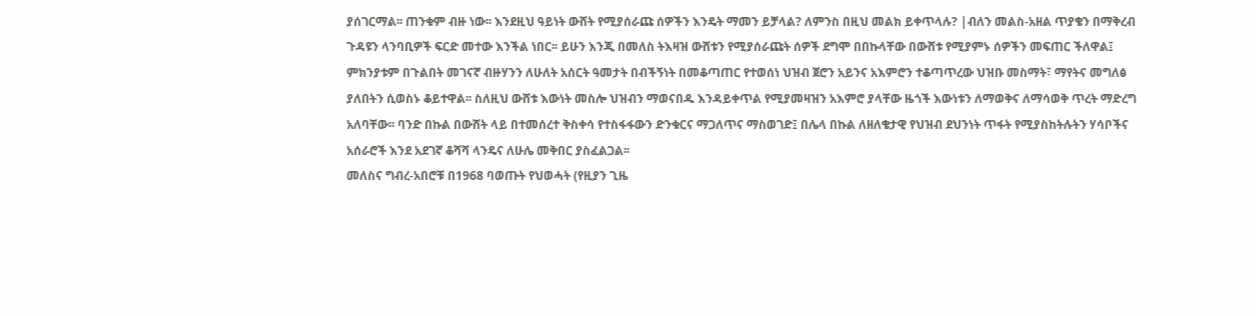ያሰገርማል፡፡ ጠንቁም ብዙ ነው፡፡ እንደዚህ ዓይነት ውሸት የሚያሰራጩ ሰዎችን እንዴት ማመን ይቻላል? ለምንስ በዚህ መልክ ይቀጥላሉ? |ብለን መልስ-አዘል ጥያቄን በማቅረብ ጉዳዩን ላንባቢዎች ፍርድ መተው እንችል ነበር፡፡ ይሁን እንጂ በመለስ ትእዛዝ ውሸቱን የሚያሰራጩት ሰዎች ደግሞ በበኩላቸው በውሸቱ የሚያምኑ ሰዎችን መፍጠር ችለዋል፤ ምክንያቱም በጉልበት መገናኛ ብዙሃንን ለሁለት አሰርት ዓመታት በብችኝነት በመቆጣጠር የተወሰነ ህዝብ ጀሮን አይንና አእምሮን ተቆጣጥረው ህዝቡ መስማት፣ ማየትና መግለፅ ያለበትን ሲወስኑ ቆይተዋል፡፡ ስለዚህ ውሸቱ እውነት መስሎ ህዝብን ማወናበዱ እንዳይቀጥል የሚያመዛዝን አእምሮ ያላቸው ዜጎች እውነቱን ለማወቅና ለማሳወቅ ጥረት ማድረግ አለባቸው፡፡ ባንድ በኩል በውሸት ላይ በተመሰረተ ቅስቀሳ የተስፋፋውን ድንቁርና ማጋለጥና ማስወገድ፤ በሌላ በኩል ለዘለቄታዊ የህዝብ ደህንነት ጥፋት የሚያስከትሉትን ሃሳቦችና አሰራሮች እንደ አደገኛ ቆሻሻ ላንዴና ለሁሌ መቅበር ያስፈልጋል፡፡
መለስና ግብረ-አበሮቹ በ1968 ባወጡት የህወሓት (የዚያን ጊዜ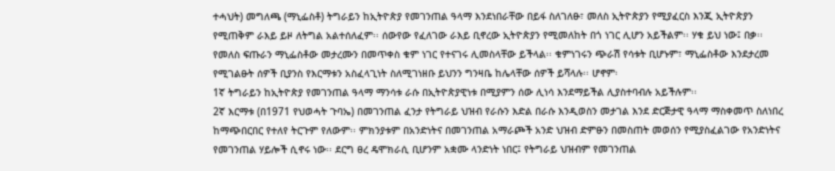ተሓህት) መግለጫ (ማኒፌስቶ) ትግራይን ከኢትዮጵያ የመገንጠል ዓላማ እንደነበራቸው በይፋ ስለገለፁ፣ መለስ ኢትዮጵያን የሚያፈርስ እንጂ ኢትዮጵያን የሚጠቅም ራእይ ይዞ ለትግል አልተሰለፈም፡፡ ሰውየው የፈለገው ራእይ ቢኖረው ኢትዮጵያን የሚመለከት በጎ ነገር ሊሆን አይችልም፡፡ ሃቁ ይህ ነው፤ በቃ፡፡
የመለስ ፍጡራን ማኒፌስቶው መታረሙን በመጥቀስ ቁም ነገር የተናገሩ ሊመስላቸው ይችላል፡፡ ቁምነገሩን ጭራሽ የሳቱት ቢሆኑም፣ ማኒፌስቶው እንደታረመ የሚገልፁት ሰዎች ቢያንስ የእርማቱን አስፈላጊነት ስለሚገነዘቡ ይህንን ግንዛቤ ከሌላቸው ሰዎች ይሻላሉ፡፡ ሆኖም፡
1ኛ ትግራይን ከኢትዮጵያ የመገንጠል ዓላማ ማንሳቱ ራሱ በኢትዮጵያዊነቱ በሚያምን ሰው ሊነሳ እንደማይችል ሊያስተባብሉ አይችሉም፡፡
2ኛ እርማቱ (በ1971 የህወሓት ጉባኤ) በመገንጠል ፈንታ የትግራይ ህዝብ የራሱን እድል በራሱ እንዲወስን መታገል እንደ ድርጅታዊ ዓላማ ማስቀመጥ ስለነበረ ከማጭበርበር የተለየ ትርጉም የለውም፡፡ ምክንያቱም በአንድነትና በመገንጠል አማራጮች አንድ ህዝብ ድምፁን በመስጠት መወሰን የሚያስፈልገው የአንድነትና የመገንጠል ሃይሎች ሲኖሩ ነው፡፡ ደርግ ፀረ ዴሞክራሲ ቢሆንም አቋሙ ላንድነት ነበር፤ የትግራይ ህዝብም የመገንጠል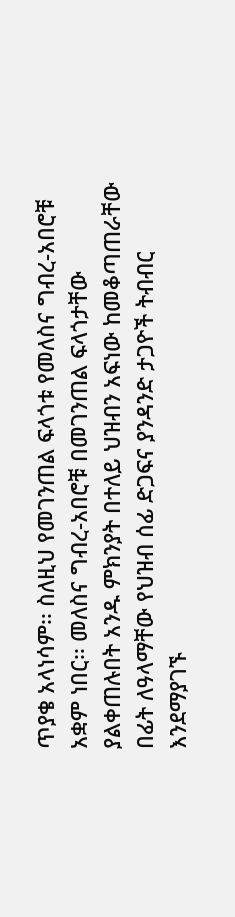ጥያቄ አላነሳም፡፡ ስለዚህ የመገንጠል ፍላጎቱ የመለስና ግብረ-አበሮቹ አቋም ነበር፡፡ መለስና ግብረ-አበሮቹ በመገንጠል ፍላጎታቸው ያልቀጠሉበት አንዱ ምክንያት በተለይ ህዝብን አፍነው ከመቆጣጠራቸው በፊት ለዓላማቸው የህዝብ ሰፊ ድጋፍና ያንዳንድ ታጋዮች ትብብር እንደማያገኙ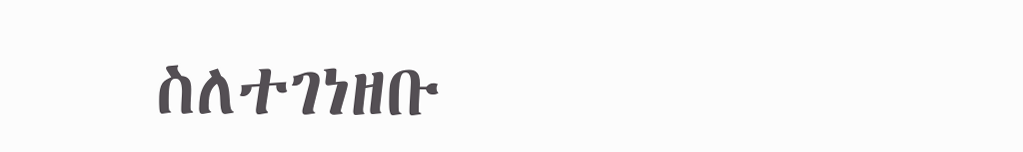ስለተገነዘቡ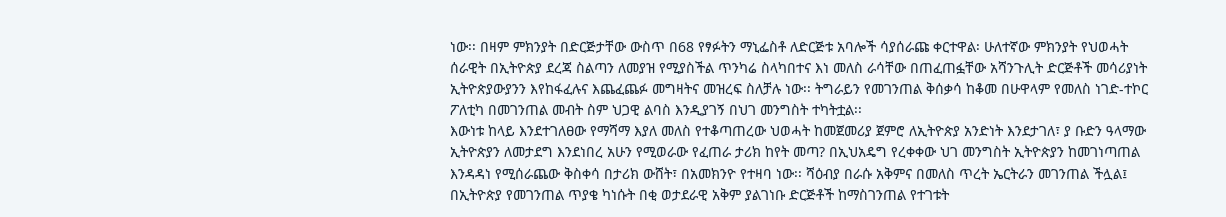ነው፡፡ በዛም ምክንያት በድርጅታቸው ውስጥ በ68 የፃፉትን ማኒፌስቶ ለድርጅቱ አባሎች ሳያሰራጩ ቀርተዋል፡ ሁለተኛው ምክንያት የህወሓት ሰራዊት በኢትዮጵያ ደረጃ ስልጣን ለመያዝ የሚያስችል ጥንካሬ ስላካበተና እነ መለስ ራሳቸው በጠፈጠፏቸው አሻንጉሊት ድርጅቶች መሳሪያነት ኢትዮጵያውያንን እየከፋፈሉና እጨፈጨፉ መግዛትና መዝረፍ ስለቻሉ ነው፡፡ ትግራይን የመገንጠል ቅሰቃሳ ከቆመ በሁዋላም የመለስ ነገድ-ተኮር ፖለቲካ በመገንጠል መብት ስም ህጋዊ ልባስ እንዲያገኝ በህገ መንግስት ተካትቷል፡፡
እውነቱ ከላይ እንደተገለፀው የማሻማ እያለ መለስ የተቆጣጠረው ህወሓት ከመጀመሪያ ጀምሮ ለኢትዮጵያ አንድነት እንደታገለ፣ ያ ቡድን ዓላማው ኢትዮጵያን ለመታደግ እንደነበረ አሁን የሚወራው የፈጠራ ታሪክ ከየት መጣ? በኢህአዴግ የረቀቀው ህገ መንግስት ኢትዮጵያን ከመገነጣጠል እንዳዳነ የሚሰራጨው ቅስቀሳ በታሪክ ውሸት፣ በአመክንዮ የተዛባ ነው፡፡ ሻዕብያ በራሱ አቅምና በመለስ ጥረት ኤርትራን መገንጠል ችሏል፤ በኢትዮጵያ የመገንጠል ጥያቄ ካነሱት በቂ ወታደራዊ አቅም ያልገነቡ ድርጅቶች ከማስገንጠል የተገቱት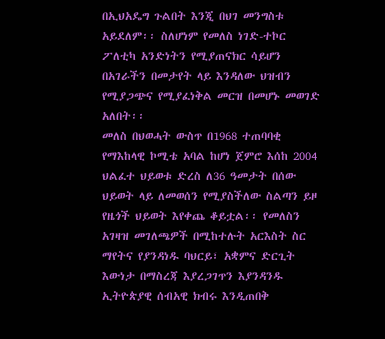በኢህአዴግ ጉልበት እንጂ በህገ መንግስቱ አይደለም፡፡ ስለሆነም የመለስ ነገድ-ተኮር ፖለቲካ አንድነትን የሚያጠናክር ሳይሆን በአገራችን በመታየት ላይ እንዳለው ህዝብን የሚያጋጭና የሚያፈነቅል መርዝ በመሆኑ መወገድ አለበት፡፡
መለስ በህወሓት ውስጥ በ1968 ተጠባባቂ የማእከላዊ ኮሚቴ አባል ከሆነ ጀምሮ እሰከ 2004 ህልፈተ ህይወቱ ድረስ ለ36 ዓመታት በሰው ህይወት ላይ ለመወሰን የሚያስችለው ስልጣን ይዞ የዜጎች ህይወት እየቀጨ ቆይቷል፡፡ የመለስን አገዛዝ መገለጫዎች በሚከተሉት አርእስት ስር ማየትና የያንዳነዱ ባህርይ፣ አቋምና ድርጊት እውነታ በማስረጃ እያረጋገጥን እያንዳንዱ ኢትዮጵያዊ ሰብአዊ ክብሩ እንዲጠበቅ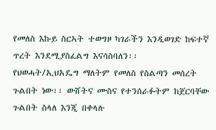የመለስ እኩይ ስርኣት ተወግዞ ካገራችን እንዲወገድ ከፍተኛ ጥረት እንደሚያስፈልግ እናሳስባለን፡፡
የህወሓት/ኢህአዴግ ማለትም የመለስ የስልጣን መሰረት ጉልበት ነው፡፡ ውሸትና ሙስና የተንሰራፉትም ከጀርባቸው ጉልበት ስላለ እንጂ በቀላሉ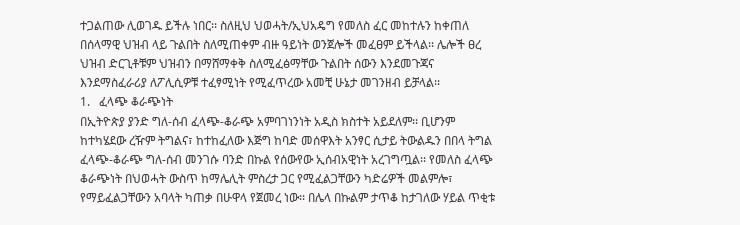ተጋልጠው ሊወገዱ ይችሉ ነበር፡፡ ስለዚህ ህወሓት/ኢህአዴግ የመለስ ፈር መከተሉን ከቀጠለ በሰላማዊ ህዝብ ላይ ጉልበት ስለሚጠቀም ብዙ ዓይነት ወንጀሎች መፈፀም ይችላል፡፡ ሌሎች ፀረ ህዝብ ድርጊቶቹም ህዝብን በማሸማቀቅ ስለሚፈፅማቸው ጉልበት ሰውን እንደመጉጃና እንደማስፈራሪያ ለፖሊሲዎቹ ተፈፃሚነት የሚፈጥረው አመቺ ሁኔታ መገንዘብ ይቻላል፡፡
1.   ፈላጭ ቆራጭነት
በኢትዮጵያ ያንድ ግለ-ሰብ ፈላጭ-ቆራጭ አምባገነንነት አዲስ ክስተት አይደለም፡፡ ቢሆንም ከተካሄደው ረዥም ትግልና፣ ከተከፈለው እጅግ ከባድ መሰዋእት አንፃር ሲታይ ትውልዱን በበላ ትግል ፈላጭ-ቆራጭ ግለ-ሰብ መንገሱ ባንድ በኩል የሰውየው ኢሰብአዊነት አረገግጧል፡፡ የመለስ ፈላጭ ቆራጭነት በህወሓት ውስጥ ከማሌሊት ምስረታ ጋር የሚፈልጋቸውን ካድሬዎች መልምሎ፣ የማይፈልጋቸውን አባላት ካጠቃ በሁዋላ የጀመረ ነው፡፡ በሌላ በኩልም ታጥቆ ከታገለው ሃይል ጥቂቱ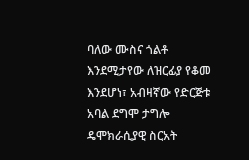ባለው ሙስና ጎልቶ እንደሚታየው ለዝርፊያ የቆመ እንደሆነ፣ አብዛኛው የድርጅቱ አባል ደግሞ ታግሎ ዴሞክራሲያዊ ስርአት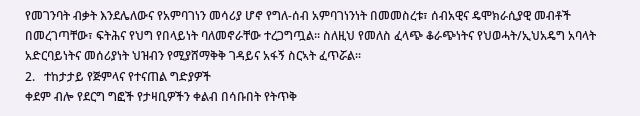የመገንባት ብቃት እንደሌለውና የአምባገነን መሳሪያ ሆኖ የግለ-ሰብ አምባገነንነት በመመስረቱ፣ ሰብአዊና ዴሞክራሲያዊ መብቶች በመረገጣቸው፣ ፍትሕና የህግ የበላይነት ባለመኖራቸው ተረጋግጧል፡፡ ስለዚህ የመለስ ፈላጭ ቆራጭነትና የህወሓት/ኢህአዴግ አባላት አድርባይነትና መሰሪያነት ህዝብን የሚያሸማቅቅ ገዳይና አፋኝ ስርኣት ፈጥሯል፡፡
2.   ተከታታይ የጅምላና የተናጠል ግድያዎች
ቀደም ብሎ የደርግ ግፎች የታዛቢዎችን ቀልብ በሳቡበት የትጥቅ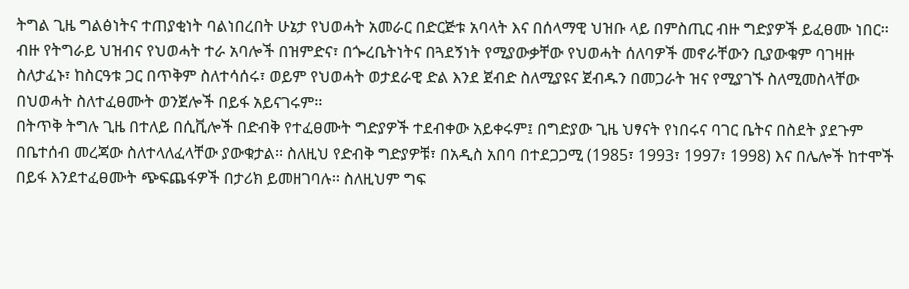ትግል ጊዜ ግልፅነትና ተጠያቂነት ባልነበረበት ሁኔታ የህወሓት አመራር በድርጅቱ አባላት እና በሰላማዊ ህዝቡ ላይ በምስጢር ብዙ ግድያዎች ይፈፀሙ ነበር፡፡ ብዙ የትግራይ ህዝብና የህወሓት ተራ አባሎች በዝምድና፣ በጐረቤትነትና በጓደኝነት የሚያውቃቸው የህወሓት ሰለባዎች መኖራቸውን ቢያውቁም ባገዛዙ ስለታፈኑ፣ ከስርዓቱ ጋር በጥቅም ስለተሳሰሩ፣ ወይም የህወሓት ወታደራዊ ድል እንደ ጀብድ ስለሚያዩና ጀብዱን በመጋራት ዝና የሚያገኙ ስለሚመስላቸው በህወሓት ስለተፈፀሙት ወንጀሎች በይፋ አይናገሩም፡፡
በትጥቅ ትግሉ ጊዜ በተለይ በሲቪሎች በድብቅ የተፈፀሙት ግድያዎች ተደብቀው አይቀሩም፤ በግድያው ጊዜ ህፃናት የነበሩና ባገር ቤትና በስደት ያደጉም በቤተሰብ መረጃው ስለተላለፈላቸው ያውቁታል፡፡ ስለዚህ የድብቅ ግድያዎቹ፣ በአዲስ አበባ በተደጋጋሚ (1985፣ 1993፣ 1997፣ 1998) እና በሌሎች ከተሞች በይፋ እንደተፈፀሙት ጭፍጨፋዎች በታሪክ ይመዘገባሉ፡፡ ስለዚህም ግፍ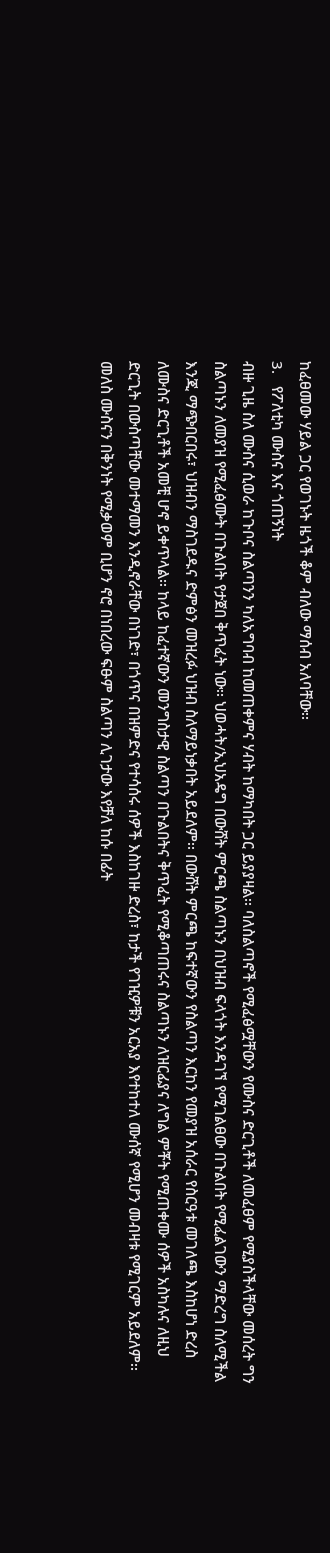ከፈፀመው ሃይል ጋር የወገኑት ዜጎች ቆም ብለው ማሰብ አለባቸው፡፡
3.   የፖለቲካ ሙስና እና ጎጠኝነት
ብዙ ጊዜ ስለ ሙስና ሲወራ ከጉቦና ስልጣንን ካለአግባብ ከመጠቀምና ሃብት ከማካበት ጋር ይያያዛል፡፡ ባለስልጣኖች የሚፈፅሟቸውን የሙስና ድርጊቶች ለመፈፀም የሚያስችላቸው መሰረት ግን ስልጣኑን ለመያዝ የሚፈፅሙት በጉልበት የታጀበ ቅጥፈት ነው፡፡ ህወሓት/ኢህአዴግ በውሸት ምርጫ ስልጣኑን በህዝብ ፍላጎት እንዳገኘ የሚገልፀው በጉልበት የሚፈልገውን ማድረግ ስለሚችል እንጂ ማጭበርበሩ፣ ህዝብን ማስገደዱና ድምፅን መዝረፉ ህዝብ ስለማይነቃበት አይደለም፡፡ በውሸት ምርጫ ከፍተኛውን የስልጣን እርከን የመያዝ አሰራር የስርዓቱ መገለጫ እስከሆነ ድረስ ለሙስና ድርጊቶች አመቺ ሆኖ ይቀጥላል፡፡ ከላይ ከፈተኛውን መንግስታዊ ስልጣን በጉልበትና ቅጥፈት የሚቆጣጠሩና ስልጣኑን ለዝርፊያና ለግል ምቾት የሚጠቀሙ ሰዎች አስካሉና ለዚህ ድርጊት በውስጣቸው መተማመን እንዲኖራቸው በነገድ፣ በጎጥና በዝምድና የተሳሰሩ ሰዎች እስከገዙ ድረስ፣ ከታች የገዢዎቹን አርአያ እየተከተለ ሙሰኛ የሚሆን መብዛቱ የሚገርም አይደለም፡፡
መለስ ሙስናን በቅንነት የሚቃወም ቢሆን ኖሮ በነበረው ፍፁም ስልጣን ሊገታው እየቻለ ከሱ በፊት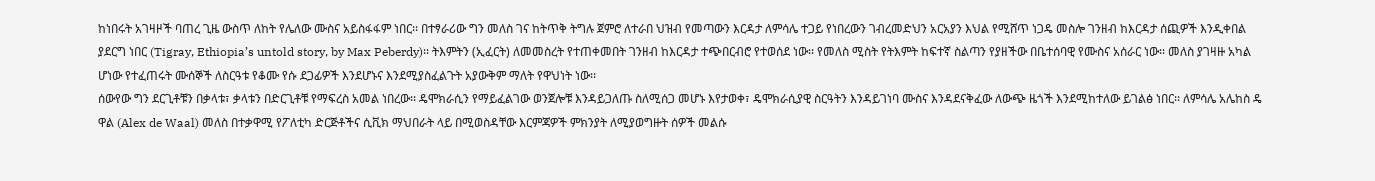ከነበሩት አገዛዞች ባጠረ ጊዜ ውስጥ ለከት የሌለው ሙስና አይስፋፋም ነበር፡፡ በተፃራሪው ግን መለስ ገና ከትጥቅ ትግሉ ጀምሮ ለተራበ ህዝብ የመጣውን እርዳታ ለምሳሌ ተጋይ የነበረውን ገብረመድህን አርአያን እህል የሚሸጥ ነጋዴ መስሎ ገንዘብ ከእርዳታ ሰጪዎች እንዲቀበል ያደርግ ነበር (Tigray, Ethiopia’s untold story, by Max Peberdy)፡፡ ትእምትን (ኢፈርት) ለመመስረት የተጠቀመበት ገንዘብ ከእርዳታ ተጭበርብሮ የተወሰደ ነው፡፡ የመለስ ሚስት የትእምት ከፍተኛ ስልጣን የያዘችው በቤተሰባዊ የሙስና አሰራር ነው፡፡ መለስ ያገዛዙ አካል ሆነው የተፈጠሩት ሙሰኞች ለስርዓቱ የቆሙ የሱ ደጋፊዎች እንደሆኑና እንደሚያስፈልጉት አያውቅም ማለት የዋህነት ነው፡፡
ሰውየው ግን ደርጊቶቹን በቃላቱ፣ ቃላቱን በድርጊቶቹ የማፍረስ አመል ነበረው፡፡ ዴሞክራሲን የማይፈልገው ወንጀሎቹ እንዳይጋለጡ ስለሚሰጋ መሆኑ እየታወቀ፣ ዴሞክራሲያዊ ስርዓትን እንዳይገነባ ሙስና እንዳደናቅፈው ለውጭ ዜጎች እንደሚከተለው ይገልፅ ነበር፡፡ ለምሳሌ አሌከስ ዴ ዋል (Alex de Waal) መለስ በተቃዋሚ የፖለቲካ ድርጅቶችና ሲቪክ ማህበራት ላይ በሚወስዳቸው እርምጃዎች ምክንያት ለሚያወግዙት ሰዎች መልሱ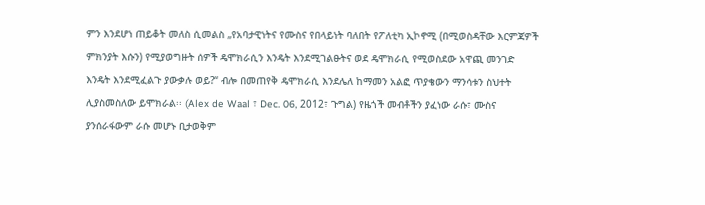ምን እንደሆነ ጠይቆት መለስ ሲመልስ „የአባታዊነትና የሙስና የበላይነት ባለበት የፖለቲካ ኢኮኖሚ (በሚወስዳቸው እርምጃዎች ምክንያት እሱን) የሚያወግዙት ሰዎች ዴሞክራሲን እንዴት እንደሚገልፁትና ወደ ዴሞክራሲ የሚወስደው አዋጪ መንገድ እንዴት እንደሚፈልጉ ያውቃሉ ወይ?“ ብሎ በመጠየቅ ዴሞክራሲ እንደሌለ ከማመን አልፎ ጥያቄውን ማንሳቱን ስህተት ሊያስመስለው ይሞክራል፡፡ (Alex de Waal ፣ Dec. 06, 2012፣ ጉግል) የዜጎች መብቶችን ያፈነው ራሱ፣ ሙስና ያንሰራፋውም ራሱ መሆኑ ቢታወቅም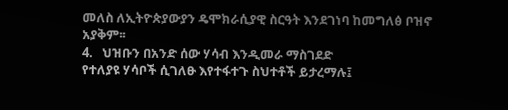መለስ ለኢትዮጵያውያን ዴሞክራሲያዊ ስርዓት እንደገነባ ከመግለፅ ቦዝኖ አያቅም፡፡
4.   ህዝቡን በአንድ ሰው ሃሳብ እንዲመራ ማስገደድ
የተለያዩ ሃሳቦች ሲገለፁ እየተፋተጉ ስህተቶች ይታረማሉ፤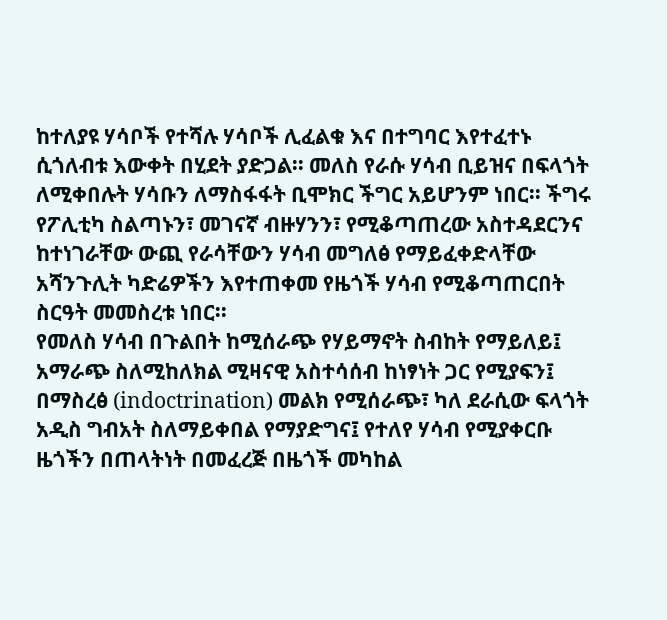ከተለያዩ ሃሳቦች የተሻሉ ሃሳቦች ሊፈልቁ እና በተግባር እየተፈተኑ ሲጎለብቱ እውቀት በሂደት ያድጋል፡፡ መለስ የራሱ ሃሳብ ቢይዝና በፍላጎት ለሚቀበሉት ሃሳቡን ለማስፋፋት ቢሞክር ችግር አይሆንም ነበር፡፡ ችግሩ የፖሊቲካ ስልጣኑን፣ መገናኛ ብዙሃንን፣ የሚቆጣጠረው አስተዳደርንና ከተነገራቸው ውጪ የራሳቸውን ሃሳብ መግለፅ የማይፈቀድላቸው አሻንጉሊት ካድሬዎችን እየተጠቀመ የዜጎች ሃሳብ የሚቆጣጠርበት ስርዓት መመስረቱ ነበር፡፡
የመለስ ሃሳብ በጉልበት ከሚሰራጭ የሃይማኖት ስብከት የማይለይ፤ አማራጭ ስለሚከለክል ሚዛናዊ አስተሳሰብ ከነፃነት ጋር የሚያፍን፤ በማስረፅ (indoctrination) መልክ የሚሰራጭ፣ ካለ ደራሲው ፍላጎት አዲስ ግብአት ስለማይቀበል የማያድግና፤ የተለየ ሃሳብ የሚያቀርቡ ዜጎችን በጠላትነት በመፈረጅ በዜጎች መካከል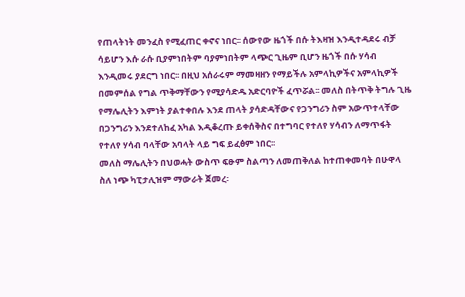የጠላትነት መንፈስ የሚፈጠር ቀኖና ነበር፡፡ ሰውየው ዜጎች በሱ ትእዛዝ እንዲተዳደሩ ብቻ ሳይሆን እሱ ራሱ ቢያምነበትም ባያምነበትም ላጭር ጊዜም ቢሆን ዜጎች በሱ ሃሳብ እንዲመሩ ያደርግ ነበር፡፡ በዚህ አሰራሩም ማመዛዘን የማይችሉ አምላኪዎችና አምላኪዎች በመምሰል የግል ጥቅማቸውን የሚያሳድዱ አድርባዮች ፈጥሯል፡፡ መለስ በትጥቅ ትግሉ ጊዜ የማሌሊትን እምነት ያልተቀበሉ እንደ ጠላት ያሳድዳቸውና የጋንግሪን ስም አውጥተላቸው በጋንግሪን እንደተለከፈ አካል እዲቆረጡ ይቀሰቅስና በተግባር የተለየ ሃሳብን ለማጥፋት የተለየ ሃሳብ ባላቸው አባላት ላይ ግፍ ይፈፅም ነበር፡፡
መለስ ማሌሊትን በህወሓት ውስጥ ፍፁም ስልጣን ለመጠቅለል ከተጠቀመባት በሁዋላ ስለ ነጭ ካፒታሊዝም ማውራት ጀመረ፡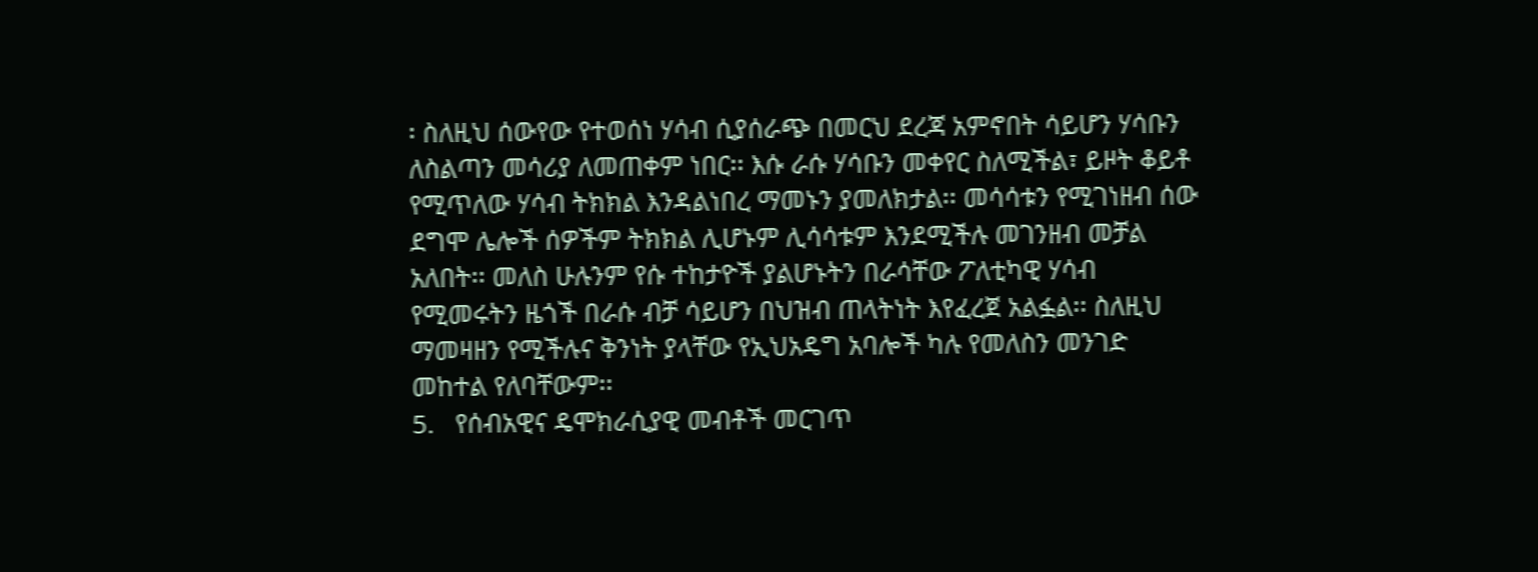፡ ስለዚህ ሰውየው የተወሰነ ሃሳብ ሲያሰራጭ በመርህ ደረጃ አምኖበት ሳይሆን ሃሳቡን ለስልጣን መሳሪያ ለመጠቀም ነበር፡፡ እሱ ራሱ ሃሳቡን መቀየር ስለሚችል፣ ይዞት ቆይቶ የሚጥለው ሃሳብ ትክክል እንዳልነበረ ማመኑን ያመለክታል፡፡ መሳሳቱን የሚገነዘብ ሰው ደግሞ ሌሎች ሰዎችም ትክክል ሊሆኑም ሊሳሳቱም እንደሚችሉ መገንዘብ መቻል አለበት፡፡ መለስ ሁሉንም የሱ ተከታዮች ያልሆኑትን በራሳቸው ፖለቲካዊ ሃሳብ የሚመሩትን ዜጎች በራሱ ብቻ ሳይሆን በህዝብ ጠላትነት እየፈረጀ አልፏል፡፡ ስለዚህ ማመዛዘን የሚችሉና ቅንነት ያላቸው የኢህአዴግ አባሎች ካሉ የመለስን መንገድ መከተል የለባቸውም፡፡
5.   የሰብአዊና ዴሞክራሲያዊ መብቶች መርገጥ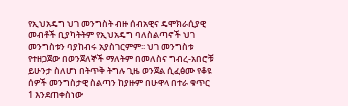የኢህአዴግ ህገ መንግስት ብዙ ሰብአዊና ዴሞክራሲያዊ መብቶች ቢያካትትም የኢህአዴግ ባለስልጣኖች ህገ መንግስቱን ባያከብሩ አያስገርምም፡፡ ህገ መንግስቱ የተዘጋጀው በወንጀለኞች ማለትም በመለስና ግብረ-አበሮቹ ይሁንታ ስለሆነ በትጥቅ ትግሉ ጊዜ ወንጀል ሲፈፅሙ የቆዩ ሰዎች መንግስታዊ ስልጣን ከያዙም በሁዋላ በተራ ቁጥር 1 እንደጠቀስነው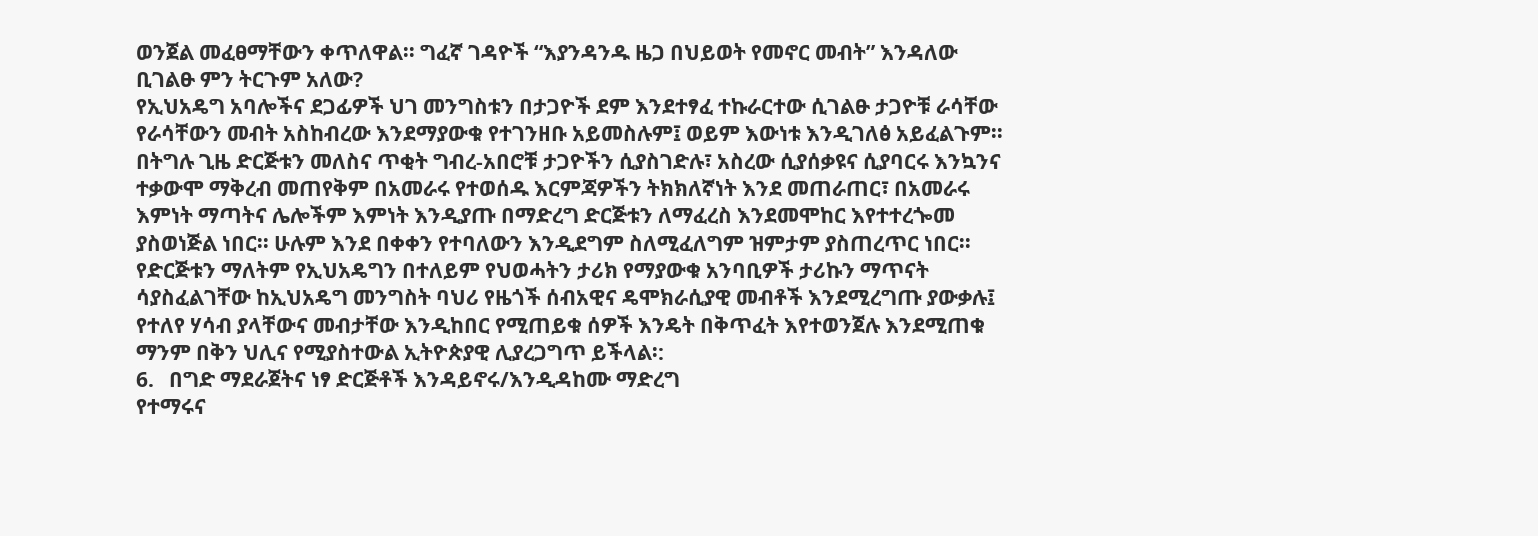ወንጀል መፈፀማቸውን ቀጥለዋል፡፡ ግፈኛ ገዳዮች “እያንዳንዱ ዜጋ በህይወት የመኖር መብት” እንዳለው ቢገልፁ ምን ትርጉም አለው?
የኢህአዴግ አባሎችና ደጋፊዎች ህገ መንግስቱን በታጋዮች ደም እንደተፃፈ ተኩራርተው ሲገልፁ ታጋዮቹ ራሳቸው የራሳቸውን መብት አስከብረው እንደማያውቁ የተገንዘቡ አይመስሉም፤ ወይም እውነቱ እንዲገለፅ አይፈልጉም፡፡ በትግሉ ጊዜ ድርጅቱን መለስና ጥቂት ግብረ-አበሮቹ ታጋዮችን ሲያስገድሉ፣ አስረው ሲያሰቃዩና ሲያባርሩ እንኳንና ተቃውሞ ማቅረብ መጠየቅም በአመራሩ የተወሰዱ እርምጃዎችን ትክክለኛነት እንደ መጠራጠር፣ በአመራሩ እምነት ማጣትና ሌሎችም እምነት እንዲያጡ በማድረግ ድርጅቱን ለማፈረስ እንደመሞከር እየተተረጐመ ያስወነጅል ነበር፡፡ ሁሉም እንደ በቀቀን የተባለውን እንዲደግም ስለሚፈለግም ዝምታም ያስጠረጥር ነበር፡፡ የድርጅቱን ማለትም የኢህአዴግን በተለይም የህወሓትን ታሪክ የማያውቁ አንባቢዎች ታሪኩን ማጥናት ሳያስፈልገቸው ከኢህአዴግ መንግስት ባህሪ የዜጎች ሰብአዊና ዴሞክራሲያዊ መብቶች እንደሚረግጡ ያውቃሉ፤ የተለየ ሃሳብ ያላቸውና መብታቸው እንዲከበር የሚጠይቁ ሰዎች እንዴት በቅጥፈት እየተወንጀሉ እንደሚጠቁ ማንም በቅን ህሊና የሚያስተውል ኢትዮጵያዊ ሊያረጋግጥ ይችላል፡:
6.   በግድ ማደራጀትና ነፃ ድርጅቶች እንዳይኖሩ/እንዲዳከሙ ማድረግ
የተማሩና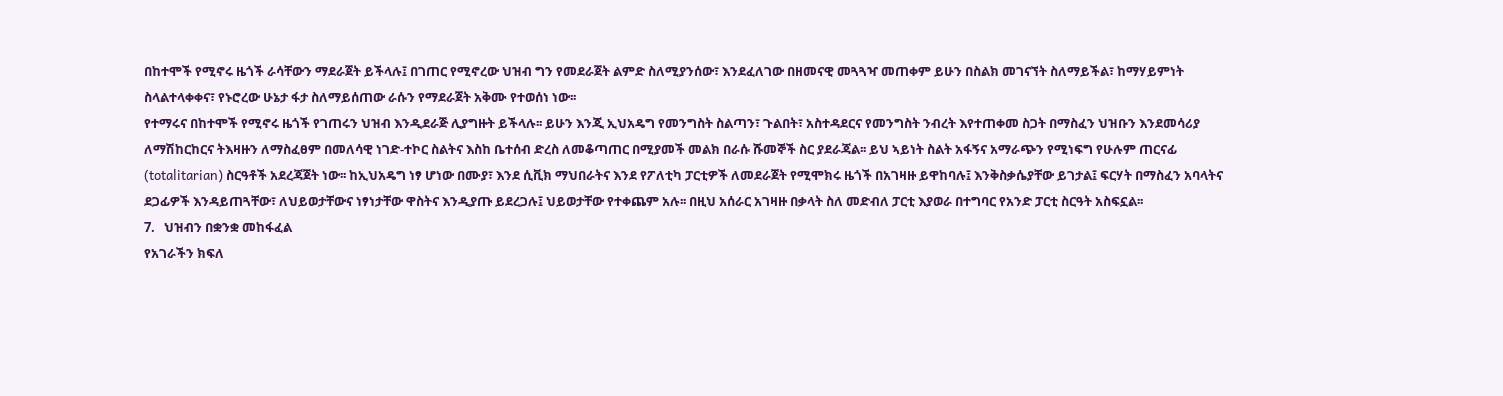በከተሞች የሚኖሩ ዜጎች ራሳቸውን ማደራጀት ይችላሉ፤ በገጠር የሚኖረው ህዝብ ግን የመደራጀት ልምድ ስለሚያንሰው፣ እንደፈለገው በዘመናዊ መጓጓዣ መጠቀም ይሁን በስልክ መገናኘት ስለማይችል፣ ከማሃይምነት ስላልተላቀቀና፣ የኑሮረው ሁኔታ ፋታ ስለማይሰጠው ራሱን የማደራጀት አቅሙ የተወሰነ ነው፡፡
የተማሩና በከተሞች የሚኖሩ ዜጎች የገጠሩን ህዝብ እንዲደራጅ ሊያግዙት ይችላሉ፡፡ ይሁን እንጂ ኢህአዴግ የመንግስት ስልጣን፣ ጉልበት፣ አስተዳደርና የመንግስት ንብረት እየተጠቀመ ስጋት በማስፈን ህዝቡን እንደመሳሪያ ለማሽከርከርና ትእዛዙን ለማስፈፀም በመለሳዊ ነገድ-ተኮር ስልትና እስከ ቤተሰብ ድረስ ለመቆጣጠር በሚያመች መልክ በራሱ ሹመኞች ስር ያደራጃል፡፡ ይህ ኣይነት ስልት አፋኝና አማራጭን የሚነፍግ የሁሉም ጠርናፊ (totalitarian) ስርዓቶች አደረጃጀት ነው፡፡ ከኢህአዴግ ነፃ ሆነው በሙያ፣ እንደ ሲቪክ ማህበራትና እንደ የፖለቲካ ፓርቲዎች ለመደራጀት የሚሞክሩ ዜጎች በአገዛዙ ይዋከባሉ፤ እንቅስቃሴያቸው ይገታል፤ ፍርሃት በማስፈን አባላትና ደጋፊዎች እንዳይጠጓቸው፣ ለህይወታቸውና ነፃነታቸው ዋስትና እንዲያጡ ይደረጋሉ፤ ህይወታቸው የተቀጨም አሉ፡፡ በዚህ አሰራር አገዛዙ በቃላት ስለ መድብለ ፓርቲ እያወራ በተግባር የአንድ ፓርቲ ስርዓት አስፍኗል፡፡
7.   ህዝብን በቋንቋ መከፋፈል
የአገራችን ክፍለ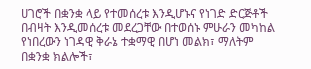ሀገሮች በቋንቋ ላይ የተመሰረቱ እንዲሆኑና የነገድ ድርጅቶች በብዛት እንዲመሰረቱ መደረጋቸው በተወሰኑ ምሁራን መካከል የነበረውን ነገዳዊ ቅራኔ ተቋማዊ በሆነ መልክ፣ ማለትም በቋንቋ ክልሎች፣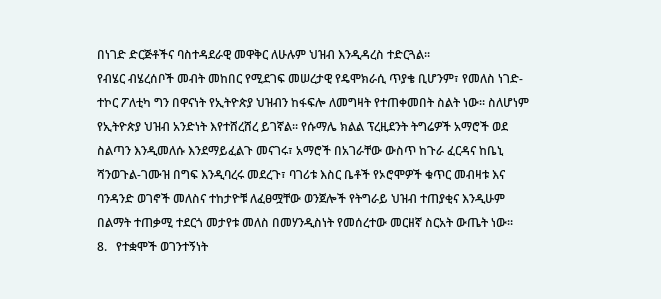በነገድ ድርጅቶችና ባስተዳደራዊ መዋቅር ለሁሉም ህዝብ እንዲዳረስ ተድርጓል፡፡
የብሄር ብሄረሰቦች መብት መከበር የሚደገፍ መሠረታዊ የዴሞክራሲ ጥያቄ ቢሆንም፣ የመለስ ነገድ-ተኮር ፖለቲካ ግን በዋናነት የኢትዮጵያ ህዝብን ከፋፍሎ ለመግዛት የተጠቀመበት ስልት ነው፡፡ ስለሆነም የኢትዮጵያ ህዝብ አንድነት እየተሸረሸረ ይገኛል፡፡ የሱማሌ ክልል ፕረዚደንት ትግሬዎች አማሮች ወደ ስልጣን እንዲመለሱ እንደማይፈልጉ መናገሩ፣ አማሮች በአገራቸው ውስጥ ከጉራ ፈርዳና ከቤኒ ሻንወጉል-ገሙዝ በግፍ እንዲባረሩ መደረጉ፣ ባገሪቱ እስር ቤቶች የኦሮሞዎች ቁጥር መብዛቱ እና ባንዳንድ ወገኖች መለስና ተከታዮቹ ለፈፀሟቸው ወንጀሎች የትግራይ ህዝብ ተጠያቂና እንዲሁም በልማት ተጠቃሚ ተደርጎ መታየቱ መለስ በመሃንዲስነት የመሰረተው መርዘኛ ስርአት ውጤት ነው፡፡
8.   የተቋሞች ወገንተኝነት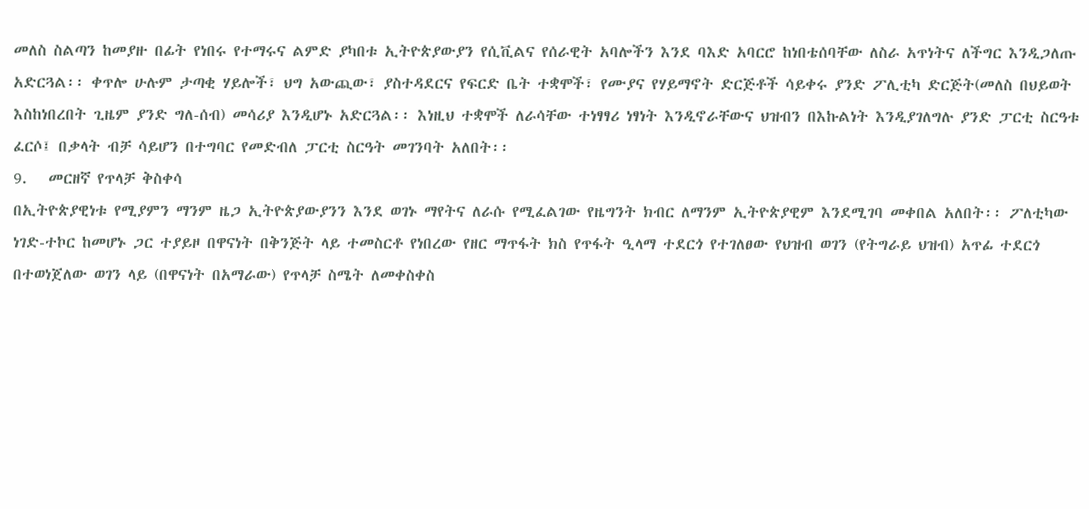መለስ ስልጣን ከመያዙ በፊት የነበሩ የተማሩና ልምድ ያካበቱ ኢትዮጵያውያን የሲቪልና የሰራዊት አባሎችን እንደ ባእድ አባርሮ ከነበቴሰባቸው ለስራ አጥነትና ለችግር እንዲጋለጡ አድርጓል፡፡ ቀጥሎ ሁሉም ታጣቂ ሃይሎች፣ ህግ አውጪው፣ ያስተዳደርና የፍርድ ቤት ተቋሞች፣ የሙያና የሃይማኖት ድርጅቶች ሳይቀሩ ያንድ ፖሊቲካ ድርጅት(መለስ በህይወት እስከነበረበት ጊዜም ያንድ ግለ-ሰብ) መሳሪያ እንዲሆኑ አድርጓል፡፡ እነዚህ ተቋሞች ለራሳቸው ተነፃፃሪ ነፃነት እንዲኖራቸውና ህዝብን በእኩልነት እንዲያገለግሉ ያንድ ፓርቲ ስርዓቱ ፈርሶ፤ በቃላት ብቻ ሳይሆን በተግባር የመድብለ ፓርቲ ስርዓት መገንባት አለበት፡፡
9.   መርዘኛ የጥላቻ ቅስቀሳ
በኢትዮጵያዊነቱ የሚያምን ማንም ዜጋ ኢትዮጵያውያንን እንደ ወገኑ ማየትና ለራሱ የሚፈልገው የዜግንት ክብር ለማንም ኢትዮጵያዊም እንደሚገባ መቀበል አለበት፡፡ ፖለቲካው ነገድ-ተኮር ከመሆኑ ጋር ተያይዞ በዋናነት በቅንጅት ላይ ተመስርቶ የነበረው የዘር ማጥፋት ክስ የጥፋት ዒላማ ተደርጎ የተገለፀው የህዝብ ወገን (የትግራይ ህዝብ) አጥፊ ተደርጎ በተወነጀለው ወገን ላይ (በዋናነት በአማራው) የጥላቻ ስሜት ለመቀስቀስ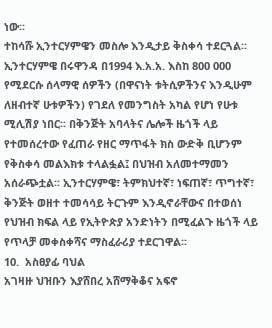ነው፡፡
ተከሳሹ ኢንተርሃምዌን መስሎ እንዲታይ ቅስቀሳ ተደርጓል፡፡ ኢንተርሃምዌ በሩዋንዳ በ1994 እ.አ.አ. እስከ 800 000 የሚደርሱ ሰላማዊ ሰዎችን (በዋናነት ቱትሲዎችንና እንዲሁም ለዘብተኛ ሁቱዎችን) የገደለ የመንግስት አካል የሆነ የሁቱ ሚሊሽያ ነበር፡፡ በቅንጅት አባላትና ሌሎች ዜጎች ላይ የተመሰረተው የፈጠራ የዘር ማጥፋት ክስ ውድቅ ቢሆንም የቅስቀሳ መልእክቱ ተላልፏል፤ በህዝብ አለመተማመን አሰራጭቷል፡፡ ኢንተርሃምዌ፣ ትምክህተኛ፣ ነፍጠኛ፣ ጥግተኛ፣ ቅንጅት ወዘተ ተመሳሳይ ትርጉም እንዲኖራቸውና በተወሰነ የህዝብ ክፍል ላይ የኢትዮጵያ አንድነትን በሚፈልጉ ዜጎች ላይ የጥላቻ መቀስቀሻና ማስፈራሪያ ተደርገዋል፡፡
10.  አስፀያፊ ባህል
አገዛዙ ህዝቡን እያሸበረ አሸማቅቆና አፍኖ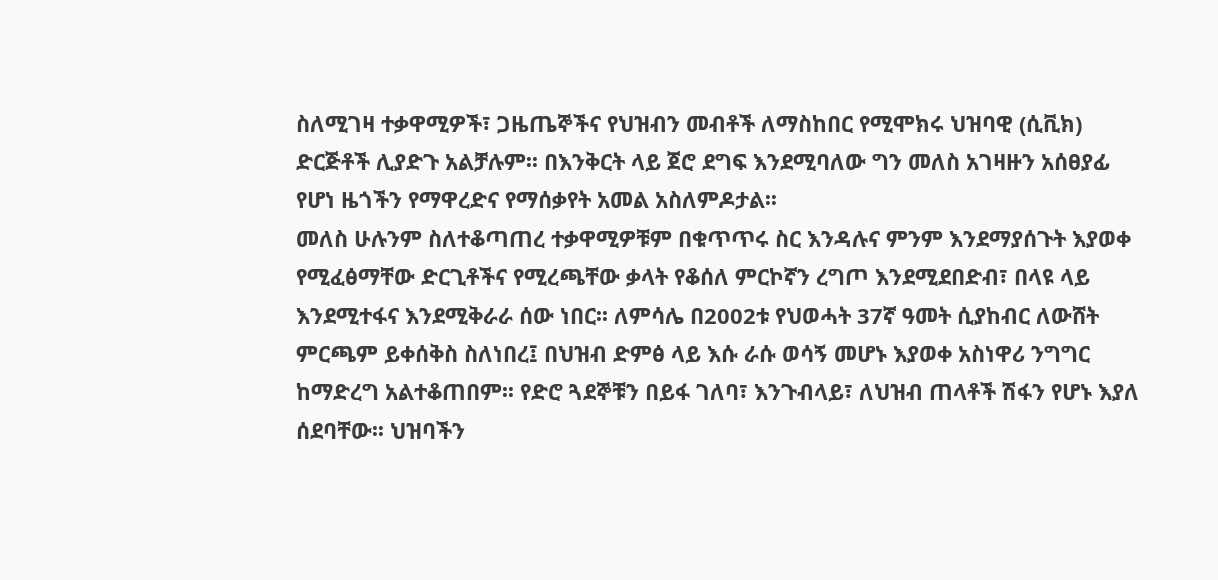ስለሚገዛ ተቃዋሚዎች፣ ጋዜጤኞችና የህዝብን መብቶች ለማስከበር የሚሞክሩ ህዝባዊ (ሲቪክ) ድርጅቶች ሊያድጉ አልቻሉም፡፡ በእንቅርት ላይ ጀሮ ደግፍ እንደሚባለው ግን መለስ አገዛዙን አሰፀያፊ የሆነ ዜጎችን የማዋረድና የማሰቃየት አመል አስለምዶታል፡፡
መለስ ሁሉንም ስለተቆጣጠረ ተቃዋሚዎቹም በቁጥጥሩ ስር እንዳሉና ምንም እንደማያሰጉት እያወቀ የሚፈፅማቸው ድርጊቶችና የሚረጫቸው ቃላት የቆሰለ ምርኮኛን ረግጦ እንደሚደበድብ፣ በላዩ ላይ እንደሚተፋና እንደሚቅራራ ሰው ነበር፡፡ ለምሳሌ በ2002ቱ የህወሓት 37ኛ ዓመት ሲያከብር ለውሸት ምርጫም ይቀሰቅስ ስለነበረ፤ በህዝብ ድምፅ ላይ እሱ ራሱ ወሳኝ መሆኑ እያወቀ አስነዋሪ ንግግር ከማድረግ አልተቆጠበም፡፡ የድሮ ጓደኞቹን በይፋ ገለባ፣ እንጉብላይ፣ ለህዝብ ጠላቶች ሽፋን የሆኑ እያለ ሰደባቸው፡፡ ህዝባችን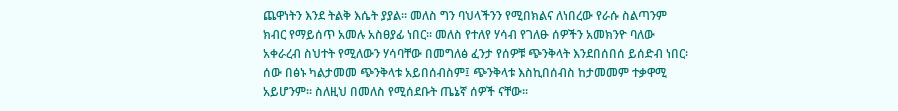ጨዋነትን እንደ ትልቅ እሴት ያያል፡፡ መለስ ግን ባህላችንን የሚበክልና ለነበረው የራሱ ስልጣንም ክብር የማይሰጥ አመሉ አስፀያፊ ነበር፡፡ መለስ የተለየ ሃሳብ የገለፁ ሰዎችን አመክንዮ ባለው አቀራረብ ስህተት የሚለውን ሃሳባቸው በመግለፅ ፈንታ የሰዎቹ ጭንቅላት እንደበሰበሰ ይሰድብ ነበር፡ ሰው በፅኑ ካልታመመ ጭንቅላቱ አይበሰብስም፤ ጭንቅላቱ እስኪበሰብስ ከታመመም ተቃዋሚ አይሆንም፡፡ ስለዚህ በመለስ የሚሰደቡት ጤኔኛ ሰዎች ናቸው፡፡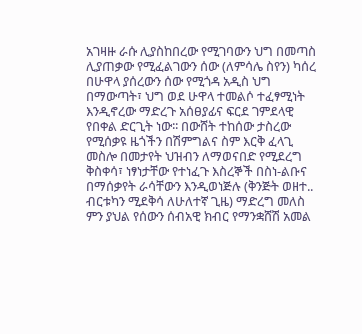አገዛዙ ራሱ ሊያስከበረው የሚገባውን ህግ በመጣስ ሊያጠቃው የሚፈልገውን ሰው (ለምሳሌ ስየን) ካሰረ በሁዋላ ያሰረውን ሰው የሚጎዳ አዲስ ህግ በማውጣት፣ ህግ ወደ ሁዋላ ተመልሶ ተፈፃሚነት እንዲኖረው ማድረጉ አሰፀያፊና ፍርደ ገምደላዊ የበቀል ድርጊት ነው፡፡ በውሸት ተከሰው ታስረው የሚሰቃዩ ዜጎችን በሽምግልና ስም እርቅ ፈላጊ መስሎ በመታየት ህዝብን ለማወናበድ የሚደረግ ቅስቀሳ፣ ነፃነታቸው የተነፈጉ እስረኞች በስነ-ልቡና በማሰቃየት ራሳቸውን እንዲወነጅሉ (ቅንጅት ወዘተ.. ብርቱካን ሚደቅሳ ለሁለተኛ ጊዜ) ማድረግ መለስ ምን ያህል የሰውን ሰብአዊ ክብር የማንቋሸሽ አመል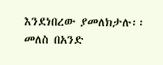እንደነበረው ያመለክታሉ፡፡ መለስ በአንድ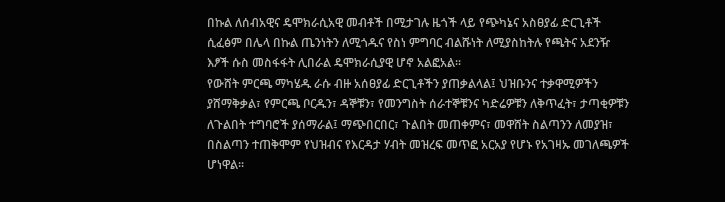በኩል ለሰብአዊና ዴሞክራሲአዊ መብቶች በሚታገሉ ዜጎች ላይ የጭካኔና አስፀያፊ ድርጊቶች ሲፈፅም በሌላ በኩል ጤንነትን ለሚጎዱና የስነ ምግባር ብልሹነት ለሚያስከትሉ የጫትና አደንዥ እፆች ሱስ መስፋፋት ሊበራል ዴሞክራሲያዊ ሆኖ አልፎአል፡፡
የውሸት ምርጫ ማካሄዱ ራሱ ብዙ አሰፀያፊ ድርጊቶችን ያጠቃልላል፤ ህዝቡንና ተቃዋሚዎችን ያሸማቅቃል፣ የምርጫ ቦርዱን፣ ዳኞቹን፣ የመንግስት ሰራተኞቹንና ካድሬዎቹን ለቅጥፈት፣ ታጣቂዎቹን ለጉልበት ተግባሮች ያሰማራል፤ ማጭበርበር፣ ጉልበት መጠቀምና፣ መዋሸት ስልጣንን ለመያዝ፣ በስልጣን ተጠቅሞም የህዝብና የእርዳታ ሃብት መዝረፍ መጥፎ አርአያ የሆኑ የአገዛኡ መገለጫዎች ሆነዋል፡፡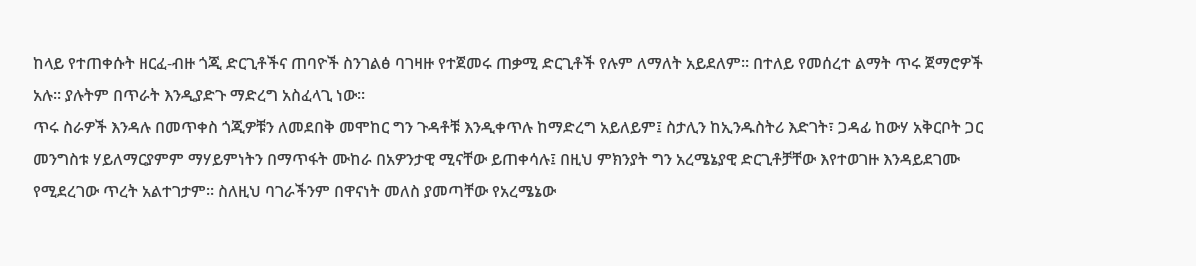ከላይ የተጠቀሱት ዘርፈ-ብዙ ጎጂ ድርጊቶችና ጠባዮች ስንገልፅ ባገዛዙ የተጀመሩ ጠቃሚ ድርጊቶች የሉም ለማለት አይደለም፡፡ በተለይ የመሰረተ ልማት ጥሩ ጀማሮዎች አሉ፡፡ ያሉትም በጥራት እንዲያድጉ ማድረግ አስፈላጊ ነው፡፡
ጥሩ ስራዎች እንዳሉ በመጥቀስ ጎጂዎቹን ለመደበቅ መሞከር ግን ጉዳቶቹ እንዲቀጥሉ ከማድረግ አይለይም፤ ስታሊን ከኢንዱስትሪ እድገት፣ ጋዳፊ ከውሃ አቅርቦት ጋር መንግስቱ ሃይለማርያምም ማሃይምነትን በማጥፋት ሙከራ በአዎንታዊ ሚናቸው ይጠቀሳሉ፤ በዚህ ምክንያት ግን አረሜኔያዊ ድርጊቶቻቸው እየተወገዙ እንዳይደገሙ የሚደረገው ጥረት አልተገታም፡፡ ስለዚህ ባገራችንም በዋናነት መለስ ያመጣቸው የአረሜኔው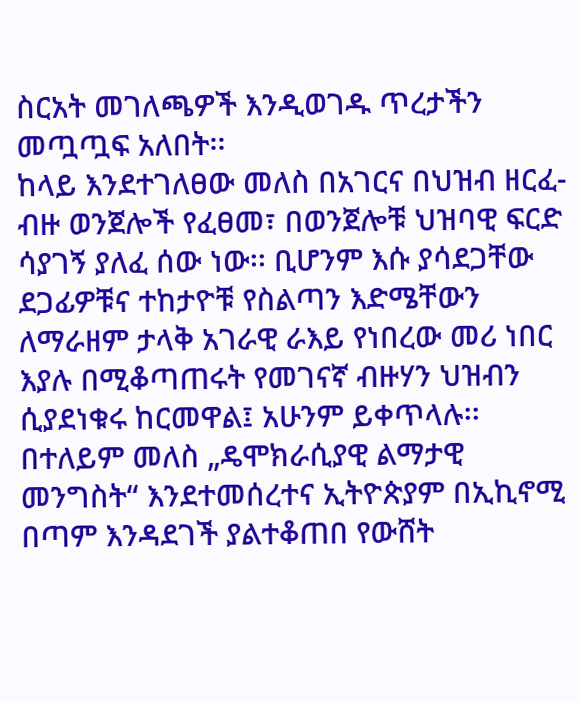ስርአት መገለጫዎች እንዲወገዱ ጥረታችን መጧጧፍ አለበት፡፡
ከላይ እንደተገለፀው መለስ በአገርና በህዝብ ዘርፈ-ብዙ ወንጀሎች የፈፀመ፣ በወንጀሎቹ ህዝባዊ ፍርድ ሳያገኝ ያለፈ ሰው ነው፡፡ ቢሆንም እሱ ያሳደጋቸው ደጋፊዎቹና ተከታዮቹ የስልጣን እድሜቸውን ለማራዘም ታላቅ አገራዊ ራእይ የነበረው መሪ ነበር እያሉ በሚቆጣጠሩት የመገናኛ ብዙሃን ህዝብን ሲያደነቁሩ ከርመዋል፤ አሁንም ይቀጥላሉ፡፡
በተለይም መለስ „ዴሞክራሲያዊ ልማታዊ መንግስት“ እንደተመሰረተና ኢትዮጵያም በኢኪኖሚ በጣም እንዳደገች ያልተቆጠበ የውሸት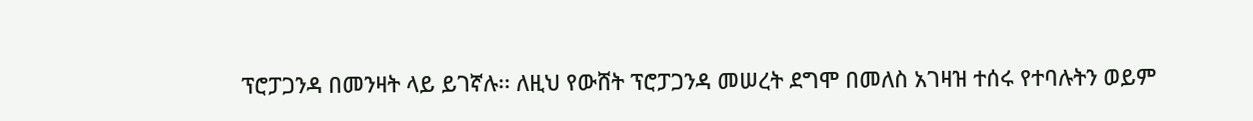ፕሮፓጋንዳ በመንዛት ላይ ይገኛሉ፡፡ ለዚህ የውሸት ፕሮፓጋንዳ መሠረት ደግሞ በመለስ አገዛዝ ተሰሩ የተባሉትን ወይም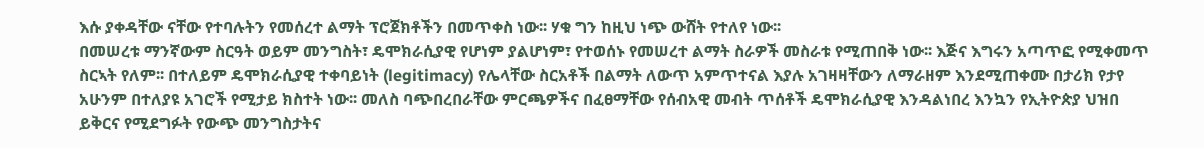እሱ ያቀዳቸው ናቸው የተባሉትን የመሰረተ ልማት ፕሮጀክቶችን በመጥቀስ ነው፡፡ ሃቁ ግን ከዚህ ነጭ ውሸት የተለየ ነው፡፡
በመሠረቱ ማንኛውም ስርዓት ወይም መንግስት፣ ዴሞክራሲያዊ የሆነም ያልሆነም፣ የተወሰኑ የመሠረተ ልማት ስራዎች መስራቱ የሚጠበቅ ነው፡፡ እጅና እግሩን አጣጥፎ የሚቀመጥ ስርኣት የለም፡፡ በተለይም ዴሞክራሲያዊ ተቀባይነት (legitimacy) የሌላቸው ስርአቶች በልማት ለውጥ አምጥተናል እያሉ አገዛዛቸውን ለማራዘም እንደሚጠቀሙ በታሪክ የታየ አሁንም በተለያዩ አገሮች የሚታይ ክስተት ነው፡፡ መለስ ባጭበረበራቸው ምርጫዎችና በፈፀማቸው የሰብአዊ መብት ጥሰቶች ዴሞክራሲያዊ እንዳልነበረ እንኳን የኢትዮጵያ ህዝበ ይቅርና የሚደግፉት የውጭ መንግስታትና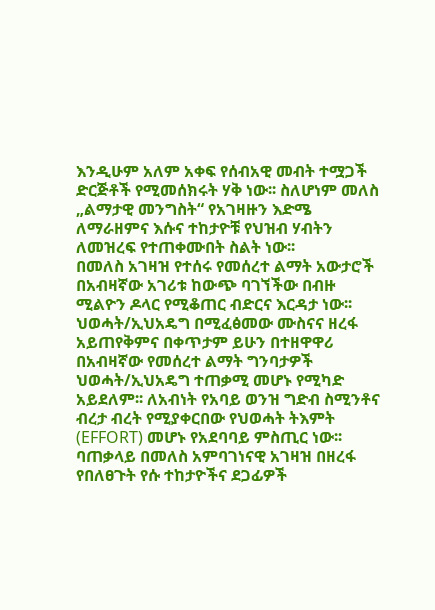እንዲሁም አለም አቀፍ የሰብአዊ መብት ተሟጋች ድርጅቶች የሚመሰክሩት ሃቅ ነው፡፡ ስለሆነም መለስ „ልማታዊ መንግስት“ የአገዛዙን እድሜ ለማራዘምና እሱና ተከታዮቹ የህዝብ ሃብትን ለመዝረፍ የተጠቀሙበት ስልት ነው፡፡
በመለስ አገዛዝ የተሰሩ የመሰረተ ልማት አውታሮች በአብዛኛው አገሪቱ ከውጭ ባገኘችው በብዙ ሚልዮን ዶላር የሚቆጠር ብድርና እርዳታ ነው፡፡ ህወሓት/ኢህአዴግ በሚፈፅመው ሙስናና ዘረፋ አይጠየቅምና በቀጥታም ይሁን በተዘዋዋሪ በአብዛኛው የመሰረተ ልማት ግንባታዎች ህወሓት/ኢህአዴግ ተጠቃሚ መሆኑ የሚካድ አይደለም፡፡ ለአብነት የአባይ ወንዝ ግድብ ስሚንቶና ብረታ ብረት የሚያቀርበው የህወሓት ትእምት (EFFORT) መሆኑ የአደባባይ ምስጢር ነው፡፡
ባጠቃላይ በመለስ አምባገነናዊ አገዛዝ በዘረፋ የበለፀጉት የሱ ተከታዮችና ደጋፊዎች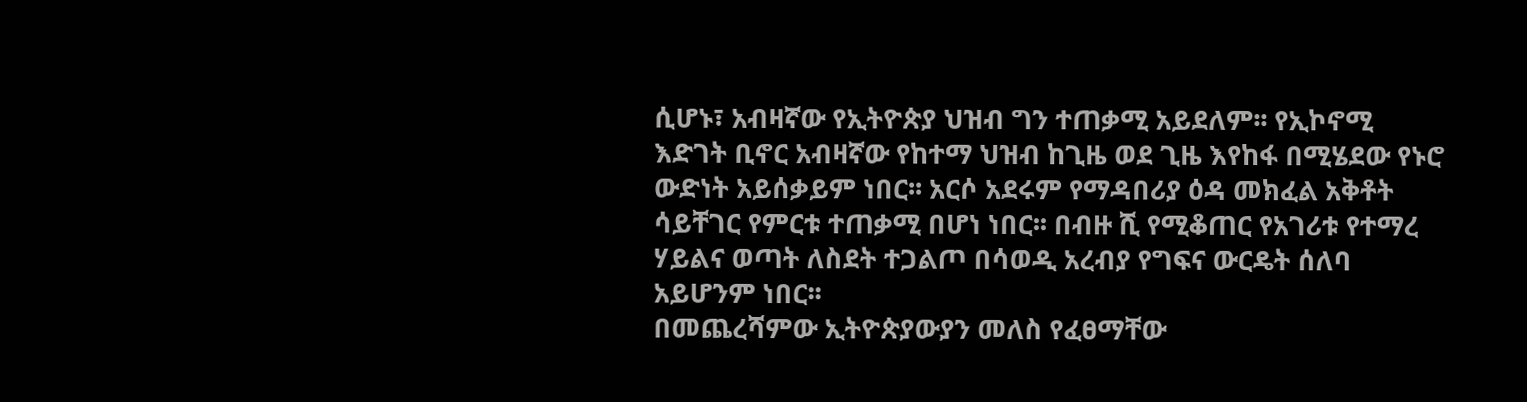ሲሆኑ፣ አብዛኛው የኢትዮጵያ ህዝብ ግን ተጠቃሚ አይደለም፡፡ የኢኮኖሚ እድገት ቢኖር አብዛኛው የከተማ ህዝብ ከጊዜ ወደ ጊዜ እየከፋ በሚሄደው የኑሮ ውድነት አይሰቃይም ነበር፡፡ አርሶ አደሩም የማዳበሪያ ዕዳ መክፈል አቅቶት ሳይቸገር የምርቱ ተጠቃሚ በሆነ ነበር፡፡ በብዙ ሺ የሚቆጠር የአገሪቱ የተማረ ሃይልና ወጣት ለስደት ተጋልጦ በሳወዲ አረብያ የግፍና ውርዴት ሰለባ አይሆንም ነበር፡፡
በመጨረሻምው ኢትዮጵያውያን መለስ የፈፀማቸው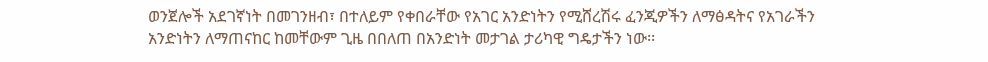ወንጀሎች አደገኛነት በመገንዘብ፣ በተለይም የቀበራቸው የአገር አንድነትን የሚሸረሽሩ ፈንጂዎችን ለማፅዳትና የአገራችን አንድነትን ለማጠናከር ከመቸውም ጊዜ በበለጠ በአንድነት መታገል ታሪካዊ ግዴታችን ነው፡፡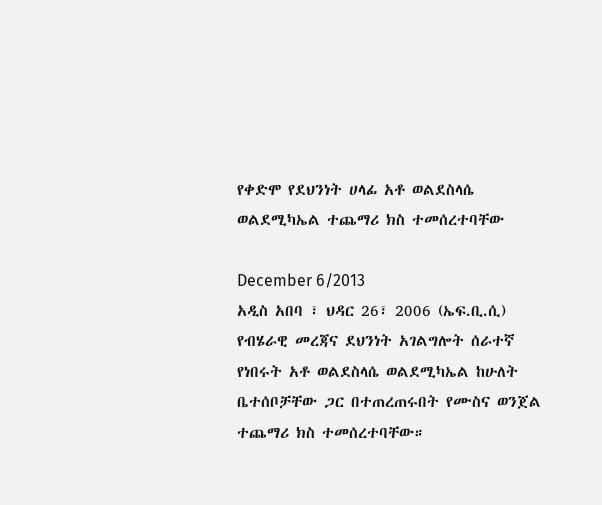የቀድሞ የደህንነት ሀላፊ አቶ ወልደስላሴ ወልደሚካኤል ተጨማሪ ክስ ተመሰረተባቸው

December 6/2013
አዲስ አበባ ፣ ህዳር 26፣ 2006 (ኤፍ.ቢ.ሲ) የብሄራዊ መረጃና ደህንነት አገልግሎት ሰራተኛ የነበሩት አቶ ወልደስላሴ ወልደሚካኤል ከሁለት ቤተሰቦቻቸው ጋር በተጠረጠሩበት የሙስና ወንጀል ተጨማሪ ክስ ተመሰረተባቸው።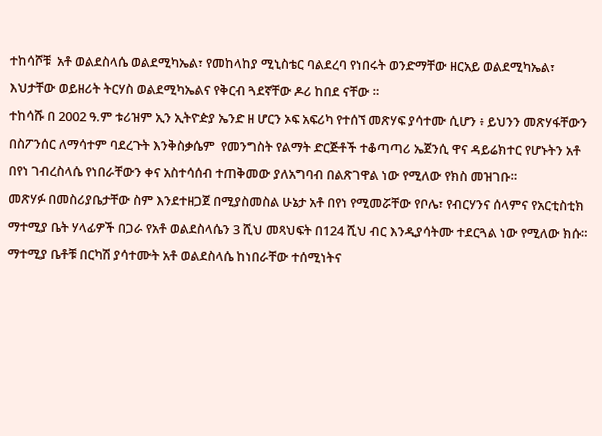ተከሳሾቹ  አቶ ወልደስላሴ ወልደሚካኤል፣ የመከላከያ ሚኒስቴር ባልደረባ የነበሩት ወንድማቸው ዘርአይ ወልደሚካኤል፣ እህታቸው ወይዘሪት ትርሃስ ወልደሚካኤልና የቅርብ ጓደኛቸው ዶሪ ከበደ ናቸው ።
ተከሳሹ በ 2002 ዓ.ም ቱሪዝም ኢን ኢትዮዽያ ኤንድ ዘ ሆርን ኦፍ አፍሪካ የተሰኘ መጽሃፍ ያሳተሙ ሲሆን ፥ ይህንን መጽሃፋቸውን በስፖንሰር ለማሳተም ባደረጉት እንቅስቃሴም  የመንግስት የልማት ድርጅቶች ተቆጣጣሪ ኤጀንሲ ዋና ዳይሬክተር የሆኑትን አቶ በየነ ገብረስላሴ የነበራቸውን ቀና አስተሳሰብ ተጠቅመው ያለአግባብ በልጽገዋል ነው የሚለው የክስ መዝገቡ።
መጽሃፉ በመስሪያቤታቸው ስም እንደተዘጋጀ በሚያስመስል ሁኔታ አቶ በየነ የሚመሯቸው የቦሌ፣ የብርሃንና ሰላምና የአርቲስቲክ ማተሚያ ቤት ሃላፊዎች በጋራ የአቶ ወልደስላሴን 3 ሺህ መጻህፍት በ124 ሺህ ብር እንዲያሳትሙ ተደርጓል ነው የሚለው ክሱ።
ማተሚያ ቤቶቹ በርካሽ ያሳተሙት አቶ ወልደስላሴ ከነበራቸው ተሰሚነትና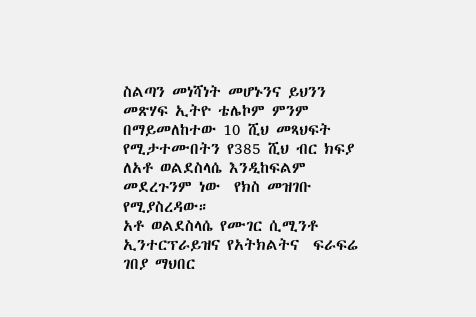ስልጣን መነሻነት መሆኑንና ይህንን መጽሃፍ ኢትዮ ቴሌኮም ምንም በማይመለከተው 10 ሺህ መጻህፍት የሚታተሙበትን የ385 ሺህ ብር ክፍያ  ለአቶ ወልደስላሴ እንዲከፍልም መደረጉንም ነው  የክስ መዝገቡ የሚያስረዳው።
አቶ ወልደስላሴ የሙገር ሲሚንቶ ኢንተርፕራይዝና የአትክልትና  ፍራፍሬ ገበያ ማህበር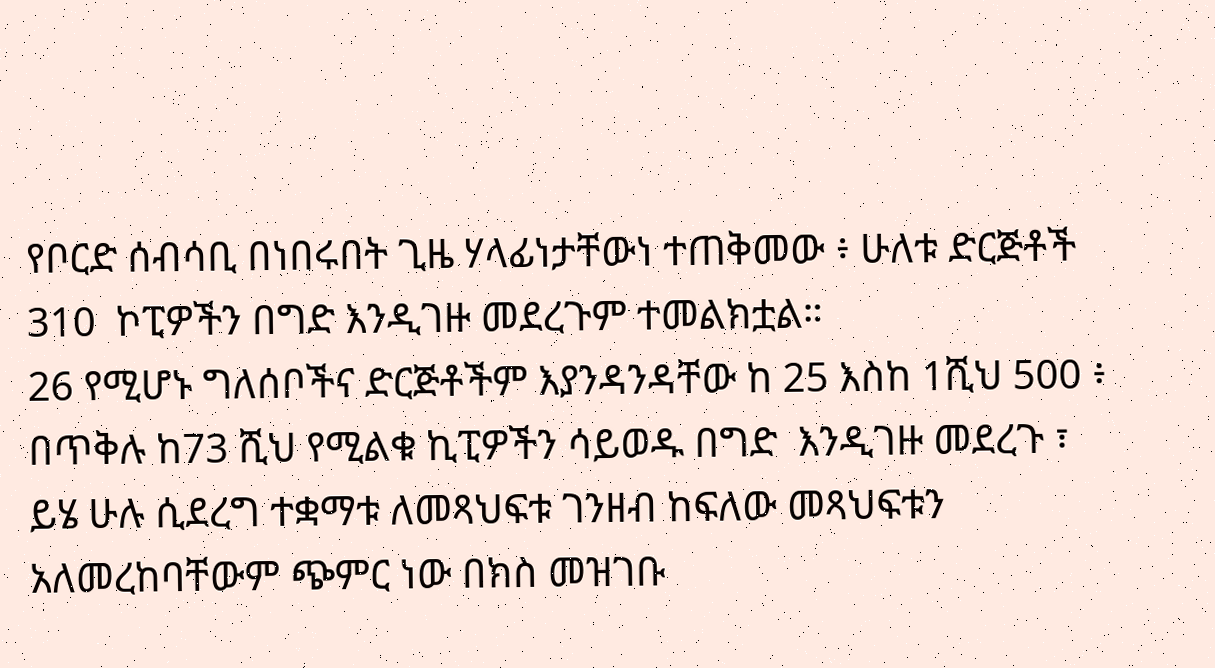የቦርድ ሰብሳቢ በነበሩበት ጊዜ ሃላፊነታቸውነ ተጠቅመው ፥ ሁለቱ ድርጅቶች 310  ኮፒዎችን በግድ እንዲገዙ መደረጉም ተመልክቷል።
26 የሚሆኑ ግለሰቦችና ድርጅቶችም እያንዳንዳቸው ከ 25 እስከ 1ሺህ 500 ፥  በጥቅሉ ከ73 ሺህ የሚልቁ ኪፒዎችን ሳይወዱ በግድ  እንዲገዙ መደረጉ ፣ ይሄ ሁሉ ሲደረግ ተቋማቱ ለመጻህፍቱ ገንዘብ ከፍለው መጻህፍቱን አለመረከባቸውም ጭምር ነው በክስ መዝገቡ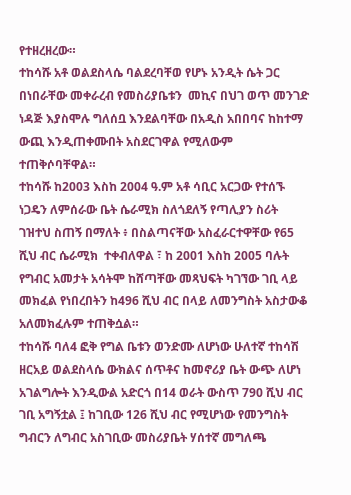የተዘረዘረው።
ተከሳሹ አቶ ወልደስላሴ ባልደረባቸወ የሆኑ አንዲት ሴት ጋር በነበራቸው መቀራረብ የመስሪያቤቱን  መኪና በህገ ወጥ መንገድ ነዳጅ እያስሞሉ ግለሰቧ እንደልባቸው በአዲስ አበበባና ከከተማ ውጪ እንዲጠቀሙበት አስደርገዋል የሚለውም ተጠቅሶባቸዋል።
ተከሳሹ ከ2003 እስከ 2004 ዓ.ም አቶ ሳቢር አርጋው የተሰኙ ነጋዴን ለምሰራው ቤት ሴራሚክ ስለጎደለኝ የጣሊያን ስሪት ገዝተህ ስጠኝ በማለት ፥ በስልጣናቸው አስፈራርተዋቸው የ65 ሺህ ብር ሴራሚክ  ተቀብለዋል ፣ ከ 2001 እስከ 2005 ባሉት የግብር አመታት አሳትሞ ከሸጣቸው መጻህፍት ካገኘው ገቢ ላይ መክፈል የነበረበትን ከ496 ሺህ ብር በላይ ለመንግስት አስታውቆ አለመክፈሉም ተጠቅሷል።
ተከሳሹ ባለ4 ፎቅ የግል ቤቱን ወንድሙ ለሆነው ሁለተኛ ተከሳሽ ዘርአይ ወልደስላሴ ውክልና ሰጥቶና ከመኖሪያ ቤት ውጭ ለሆነ አገልግሎት እንዲውል አድርጎ በ14 ወራት ውስጥ 790 ሺህ ብር ገቢ አግኝቷል ፤ ከገቢው 126 ሺህ ብር የሚሆነው የመንግስት ግብርን ለግብር አስገቢው መስሪያቤት ሃሰተኛ መግለጫ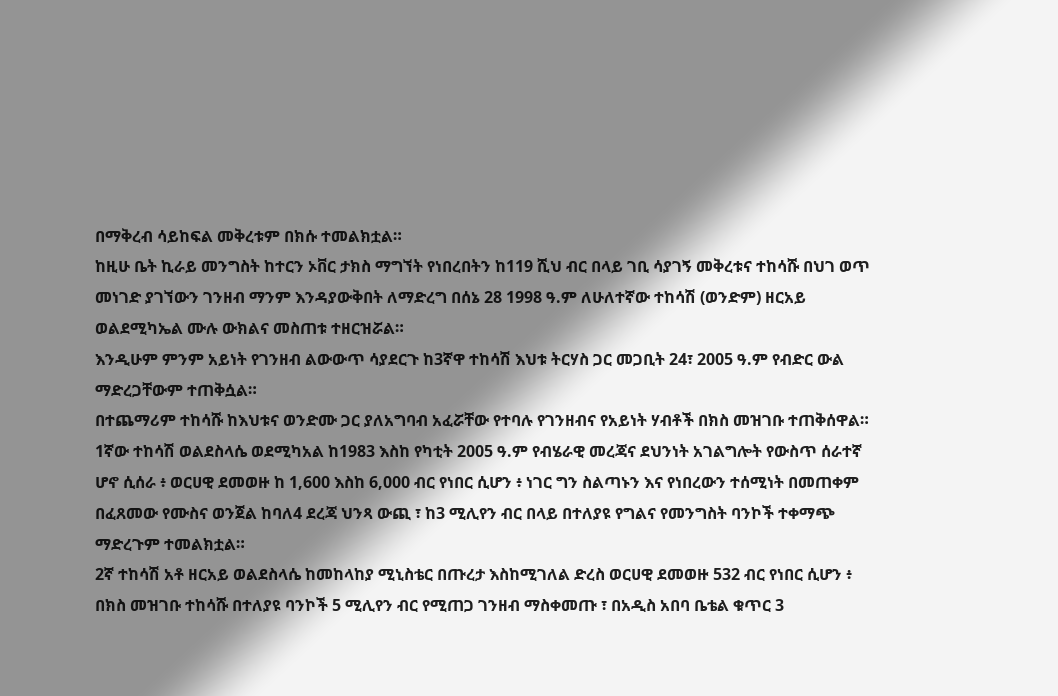በማቅረብ ሳይከፍል መቅረቱም በክሱ ተመልክቷል።
ከዚሁ ቤት ኪራይ መንግስት ከተርን ኦቨር ታክስ ማግኘት የነበረበትን ከ119 ሺህ ብር በላይ ገቢ ሳያገኝ መቅረቱና ተከሳሹ በህገ ወጥ መነገድ ያገኘውን ገንዘብ ማንም እንዳያውቅበት ለማድረግ በሰኔ 28 1998 ዓ.ም ለሁለተኛው ተከሳሽ (ወንድም) ዘርአይ ወልደሚካኤል ሙሉ ውክልና መስጠቱ ተዘርዝሯል።
እንዲሁም ምንም አይነት የገንዘብ ልውውጥ ሳያደርጉ ከ3ኛዋ ተከሳሽ እህቱ ትርሃስ ጋር መጋቢት 24፣ 2005 ዓ.ም የብድር ውል ማድረጋቸውም ተጠቅሷል።
በተጨማሪም ተከሳሹ ከእህቱና ወንድሙ ጋር ያለአግባብ አፈሯቸው የተባሉ የገንዘብና የአይነት ሃብቶች በክስ መዝገቡ ተጠቅሰዋል።
1ኛው ተከሳሽ ወልደስላሴ ወደሚካአል ከ1983 እስከ የካቲት 2005 ዓ.ም የብሄራዊ መረጃና ደህንነት አገልግሎት የውስጥ ሰራተኛ ሆኖ ሲሰራ ፥ ወርሀዊ ደመወዙ ከ 1,600 እስከ 6,000 ብር የነበር ሲሆን ፥ ነገር ግን ስልጣኑን እና የነበረውን ተሰሚነት በመጠቀም በፈጸመው የሙስና ወንጀል ከባለ4 ደረጃ ህንጻ ውጪ ፣ ከ3 ሚሊየን ብር በላይ በተለያዩ የግልና የመንግስት ባንኮች ተቀማጭ ማድረጉም ተመልክቷል።
2ኛ ተከሳሽ አቶ ዘርአይ ወልደስላሴ ከመከላከያ ሚኒስቴር በጡረታ እስከሚገለል ድረስ ወርሀዊ ደመወዙ 532 ብር የነበር ሲሆን ፥ በክስ መዝገቡ ተከሳሹ በተለያዩ ባንኮች 5 ሚሊየን ብር የሚጠጋ ገንዘብ ማስቀመጡ ፣ በአዲስ አበባ ቤቴል ቁጥር 3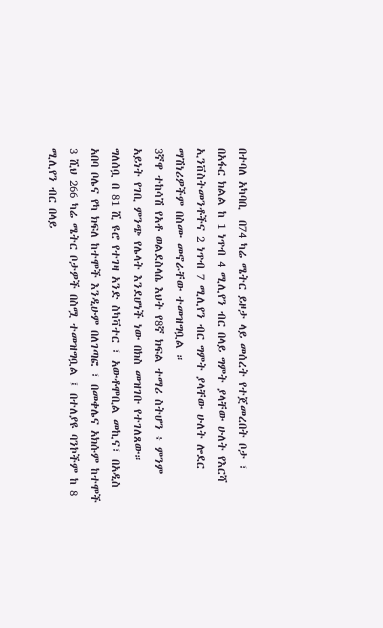በተባለ አካባቢ  በ74 ካሬ ሜትር ይዞታ ላይ መሰረት የተጀመረበት ቦታ ፣ በአፋር ክልል ከ 1 ነጥብ 4 ሚሊየን ብር በላይ ግምት ያላቸው ሁለት የእርሻ  ኢንቨስትመንቶችና 2 ነጥብ 7 ሚሊየን ብር ግምት ያላቸው ሁለት ሎደር ማሽነሪዎችም በስሙ መኖራቸው ተመዝግቧል ።
3ኛዋ ተከሳሽ የአቶ ወልደስላሴ እህት የ8ኛ ክፍል ተማሪ ስትሆን ፥ ምንም አይነት የገቢ ምንጭ የሌላት እንደሆነች ነው በክስ መዝገቡ የተገለጸው።
ግለሰቧ በ 81 ሺ ዩሮ የተገዛ አንድ ስካቫተር ፣ አውቶሞቢል መኪና፣ በአዲስ አበባ ቦሌና የካ ክፍለ ከተሞች እንዲሁም በለገጣፎ ፣ በመቀሌና አክሱም ከተሞች 3 ሺህ 266 ካሬ ሜትር ቦታዎች በስሟ ተመዝግቧል ፤ በተለያዩ ባንኮችም ከ 8 ሚሊየን ብር በላይ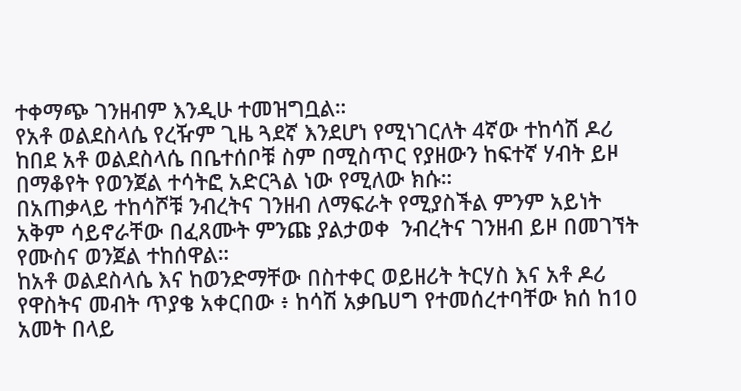ተቀማጭ ገንዘብም እንዲሁ ተመዝግቧል።
የአቶ ወልደስላሴ የረዥም ጊዜ ጓደኛ እንደሆነ የሚነገርለት 4ኛው ተከሳሽ ዶሪ ከበደ አቶ ወልደስላሴ በቤተሰቦቹ ስም በሚስጥር የያዘውን ከፍተኛ ሃብት ይዞ በማቆየት የወንጀል ተሳትፎ አድርጓል ነው የሚለው ክሱ።
በአጠቃላይ ተከሳሾቹ ንብረትና ገንዘብ ለማፍራት የሚያስችል ምንም አይነት አቅም ሳይኖራቸው በፈጸሙት ምንጩ ያልታወቀ  ንብረትና ገንዘብ ይዞ በመገኘት የሙስና ወንጀል ተከሰዋል።
ከአቶ ወልደስላሴ እና ከወንድማቸው በስተቀር ወይዘሪት ትርሃስ እና አቶ ዶሪ የዋስትና መብት ጥያቄ አቀርበው ፥ ከሳሽ አቃቤሀግ የተመሰረተባቸው ክሰ ከ10 አመት በላይ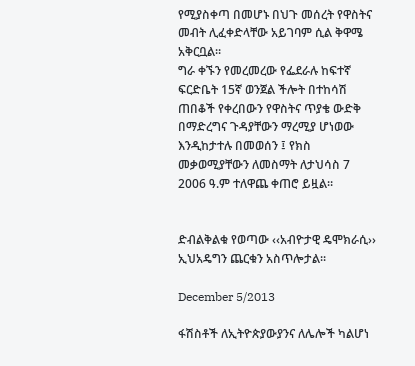የሚያስቀጣ በመሆኑ በህጉ መሰረት የዋስትና መብት ሊፈቀድላቸው አይገባም ሲል ቅዋሜ አቅርቧል።
ግራ ቀኙን የመረመረው የፌደራሉ ከፍተኛ ፍርድቤት 15ኛ ወንጀል ችሎት በተከሳሽ ጠበቆች የቀረበውን የዋስትና ጥያቄ ውድቅ በማድረግና ጉዳያቸውን ማረሚያ ሆነወው እንዲከታተሉ በመወሰን ፤ የክስ መቃወሚያቸውን ለመስማት ለታህሳስ 7   2006 ዓ.ም ተለዋጨ ቀጠሮ ይዟል።


ድብልቅልቁ የወጣው ‹‹አብዮታዊ ዴሞክራሲ›› ኢህአዴግን ጨርቁን አስጥሎታል፡፡

December 5/2013

ፋሽስቶች ለኢትዮጵያውያንና ለሌሎች ካልሆነ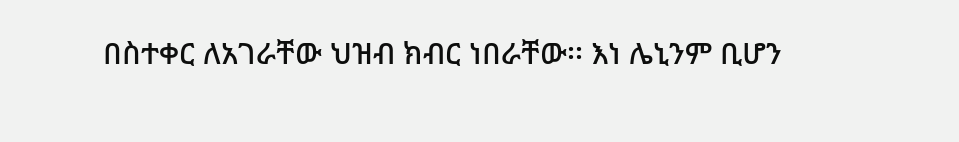በስተቀር ለአገራቸው ህዝብ ክብር ነበራቸው፡፡ እነ ሌኒንም ቢሆን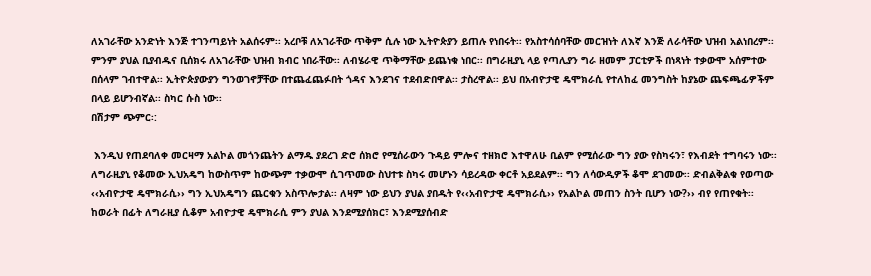ለአገራቸው አንድነት እንጅ ተገንጣይነት አልሰሩም፡፡ አረቦቹ ለአገራቸው ጥቅም ሲሉ ነው ኢትዮጵያን ይጠሉ የነበሩት፡፡ የአስተሳሰባቸው መርዝነት ለእኛ እንጅ ለራሳቸው ህዝብ አልነበረም፡፡ ምንም ያህል ቢያብዱና ቢሰክሩ ለአገራቸው ህዝብ ክብር ነበራቸው፡፡ ለብሄራዊ ጥቅማቸው ይጨነቁ ነበር፡፡ በግራዚያኒ ላይ የጣሊያን ግራ ዘመም ፓርቲዎች በነጻነት ተቃውሞ አሰምተው በሰላም ገብተዋል፡፡ ኢትዮጵያውያን ግንወገኖቻቸው በተጨፈጨፉበት ጎዳና እንደገና ተደብድበዋል፡፡ ታስረዋል፡፡ ይህ በአብዮታዊ ዴሞክራሲ የተለከፈ መንግስት ከያኔው ጨፍጫፊዎችም በላይ ይሆንብኛል፡፡ ስካር ሱስ ነው፡፡
በሽታም ጭምር፡:

 እንዲህ የጠደባለቀ መርዛማ አልኮል መጎንጨትን ልማዱ ያደረገ ድሮ ሰክሮ የሚሰራውን ጉዳይ ምሎና ተዘክሮ እተዋለሁ ቢልም የሚሰራው ግን ያው የስካሩን፣ የእብደት ተግባሩን ነው፡፡ ለግራዚያኒ የቆመው ኢህአዴግ ከውስጥም ከውጭም ተቃውሞ ሲገጥመው ስህተቱ ስካሩ መሆኑን ሳይረዳው ቀርቶ አይደልም፡፡ ግን ለሳውዲዎች ቆሞ ደገመው፡፡ ድብልቅልቁ የወጣው ‹‹አብዮታዊ ዴሞክራሲ›› ግን ኢህአዴግን ጨርቁን አስጥሎታል፡፡ ለዛም ነው ይህን ያህል ያበዱት የ‹‹አብዮታዊ ዴሞክራሲ›› የአልኮል መጠን ስንት ቢሆን ነው?›› ብየ የጠየቁት፡፡ ከወራት በፊት ለግራዚያ ሲቆም አብዮታዊ ዴሞክራሲ ምን ያህል እንደሚያሰክር፣ እንደሚያሰብድ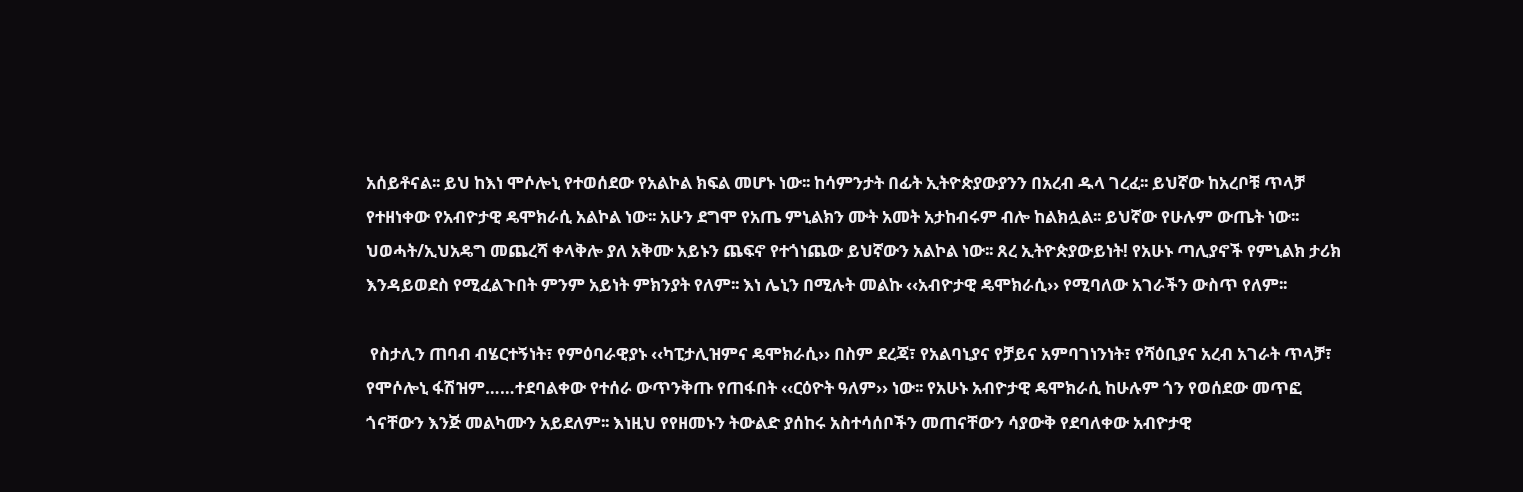አሰይቶናል፡፡ ይህ ከእነ ሞሶሎኒ የተወሰደው የአልኮል ክፍል መሆኑ ነው፡፡ ከሳምንታት በፊት ኢትዮጵያውያንን በአረብ ዱላ ገረፈ፡፡ ይህኛው ከአረቦቹ ጥላቻ የተዘነቀው የአብዮታዊ ዴሞክራሲ አልኮል ነው፡፡ አሁን ደግሞ የአጤ ምኒልክን ሙት አመት አታከብሩም ብሎ ከልክሏል፡፡ ይህኛው የሁሉም ውጤት ነው፡፡ ህወሓት/ኢህአዴግ መጨረሻ ቀላቅሎ ያለ አቅሙ አይኑን ጨፍኖ የተጎነጨው ይህኛውን አልኮል ነው፡፡ ጸረ ኢትዮጵያውይነት! የአሁኑ ጣሊያኖች የምኒልክ ታሪክ እንዳይወደስ የሚፈልጉበት ምንም አይነት ምክንያት የለም፡፡ እነ ሌኒን በሚሉት መልኩ ‹‹አብዮታዊ ዴሞክራሲ›› የሚባለው አገራችን ውስጥ የለም፡፡

 የስታሊን ጠባብ ብሄርተኝነት፣ የምዕባራዊያኑ ‹‹ካፒታሊዝምና ዴሞክራሲ›› በስም ደረጃ፣ የአልባኒያና የቻይና አምባገነንነት፣ የሻዕቢያና አረብ አገራት ጥላቻ፣ የሞሶሎኒ ፋሽዝም……ተደባልቀው የተሰራ ውጥንቅጡ የጠፋበት ‹‹ርዕዮት ዓለም›› ነው፡፡ የአሁኑ አብዮታዊ ዴሞክራሲ ከሁሉም ጎን የወሰደው መጥፎ ጎናቸውን እንጅ መልካሙን አይደለም፡፡ እነዚህ የየዘመኑን ትውልድ ያሰከሩ አስተሳሰቦችን መጠናቸውን ሳያውቅ የደባለቀው አብዮታዊ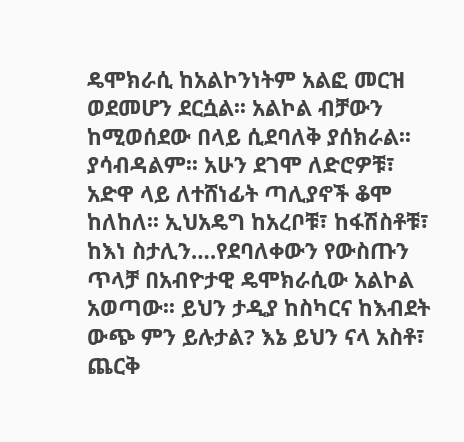ዴሞክራሲ ከአልኮንነትም አልፎ መርዝ ወደመሆን ደርሷል፡፡ አልኮል ብቻውን ከሚወሰደው በላይ ሲደባለቅ ያሰክራል፡፡ ያሳብዳልም፡፡ አሁን ደገሞ ለድሮዎቹ፣ አድዋ ላይ ለተሸነፊት ጣሊያኖች ቆሞ ከለከለ፡፡ ኢህአዴግ ከአረቦቹ፣ ከፋሽስቶቹ፣ ከእነ ስታሊን….የደባለቀውን የውስጡን ጥላቻ በአብዮታዊ ዴሞክራሲው አልኮል አወጣው፡፡ ይህን ታዲያ ከስካርና ከእብደት ውጭ ምን ይሉታል? እኔ ይህን ናላ አስቶ፣ ጨርቅ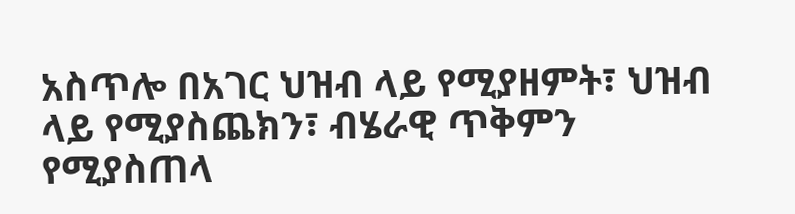አስጥሎ በአገር ህዝብ ላይ የሚያዘምት፣ ህዝብ ላይ የሚያስጨክን፣ ብሄራዊ ጥቅምን የሚያስጠላ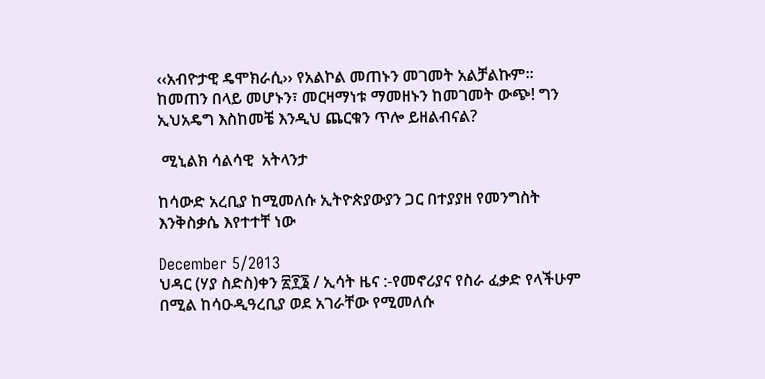‹‹አብዮታዊ ዴሞክራሲ›› የአልኮል መጠኑን መገመት አልቻልኩም፡፡ ከመጠን በላይ መሆኑን፣ መርዛማነቱ ማመዘኑን ከመገመት ውጭ! ግን ኢህአዴግ እስከመቼ እንዲህ ጨርቁን ጥሎ ይዘልብናል?

 ሚኒልክ ሳልሳዊ  አትላንታ

ከሳውድ አረቢያ ከሚመለሱ ኢትዮጵያውያን ጋር በተያያዘ የመንግስት እንቅስቃሴ እየተተቸ ነው

December 5/2013
ህዳር (ሃያ ስድስ)ቀን ፳፻፮ / ኢሳት ዜና :-የመኖሪያና የስራ ፈቃድ የላችሁም በሚል ከሳዑዲዓረቢያ ወደ አገራቸው የሚመለሱ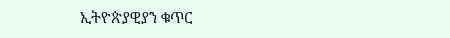ኢትዮጵያዊያን ቁጥር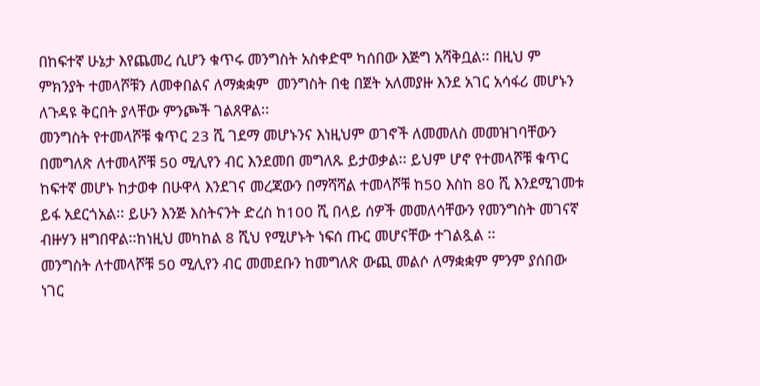በከፍተኛ ሁኔታ እየጨመረ ሲሆን ቁጥሩ መንግስት አስቀድሞ ካሰበው እጅግ አሻቅቧል፡፡ በዚህ ም ምክንያት ተመላሾቹን ለመቀበልና ለማቋቋም  መንግስት በቂ በጀት አለመያዙ እንደ አገር አሳፋሪ መሆኑን ለጉዳዩ ቅርበት ያላቸው ምንጮች ገልጸዋል፡፡
መንግስት የተመላሾቹ ቁጥር 23 ሺ ገደማ መሆኑንና እነዚህም ወገኖች ለመመለስ መመዝገባቸውን በመግለጽ ለተመላሾቹ 50 ሚሊየን ብር እንደመበ መግለጹ ይታወቃል፡፡ ይህም ሆኖ የተመላሾቹ ቁጥር ከፍተኛ መሆኑ ከታወቀ በሁዋላ እንደገና መረጃውን በማሻሻል ተመላሾቹ ከ50 እስከ 80 ሺ እንደሚገመቱ ይፋ አደርጎአል፡፡ ይሁን እንጅ እስትናንት ድረስ ከ100 ሺ በላይ ሰዎች መመለሳቸውን የመንግስት መገናኛ ብዙሃን ዘግበዋል፡፡ከነዚህ መካከል 8 ሺህ የሚሆኑት ነፍሰ ጡር መሆናቸው ተገልጿል ፡፡
መንግስት ለተመላሾቹ 50 ሚሊየን ብር መመደቡን ከመግለጽ ውጪ መልሶ ለማቋቋም ምንም ያሰበው
ነገር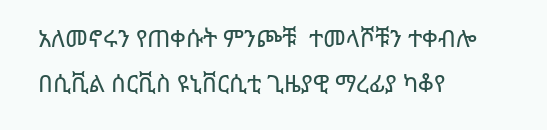አለመኖሩን የጠቀሱት ምንጮቹ  ተመላሾቹን ተቀብሎ በሲቪል ሰርቪስ ዩኒቨርሲቲ ጊዜያዊ ማረፊያ ካቆየ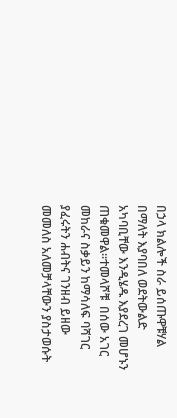በኃላ ክልሎች ስራ ይሰጡዋቹሃል በማለት እያባበለ ወደትውልድ አካባቢቸው እንዲሄዱ እያደረገ መሆኑን  ጠቁመዋል፡፡ተመላሾቹ  በሰው አገር መከራና ስቃይን ከማሳለፍ ባሻገር  ያፈሩትን ሐብትና ገንዘብ ይዘው መመለስ አለመቻላቸውን ያስታወሱት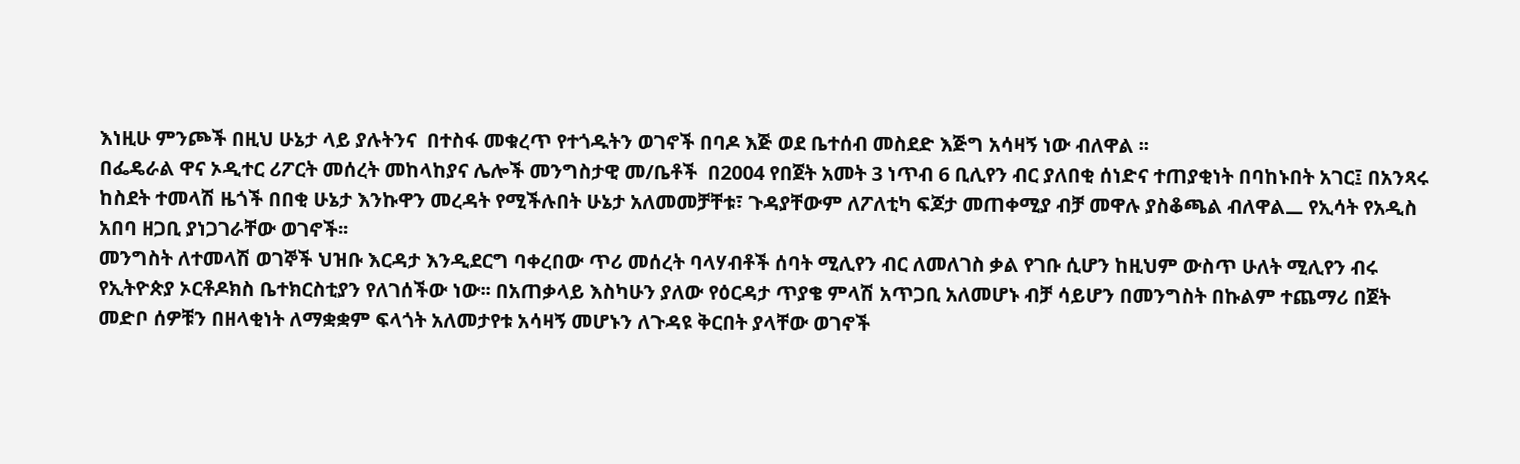እነዚሁ ምንጮች በዚህ ሁኔታ ላይ ያሉትንና  በተስፋ መቁረጥ የተጎዱትን ወገኖች በባዶ እጅ ወደ ቤተሰብ መስደድ እጅግ አሳዛኝ ነው ብለዋል ፡፡
በፌዴራል ዋና ኦዲተር ሪፖርት መሰረት መከላከያና ሌሎች መንግስታዊ መ/ቤቶች  በ2004 የበጀት አመት 3 ነጥብ 6 ቢሊየን ብር ያለበቂ ሰነድና ተጠያቂነት በባከኑበት አገር፤ በአንጻሩ ከስደት ተመላሽ ዜጎች በበቂ ሁኔታ እንኩዋን መረዳት የሚችሉበት ሁኔታ አለመመቻቸቱ፣ ጉዳያቸውም ለፖለቲካ ፍጆታ መጠቀሚያ ብቻ መዋሉ ያስቆጫል ብለዋል᎗ የኢሳት የአዲስ አበባ ዘጋቢ ያነጋገራቸው ወገኖች፡፡
መንግስት ለተመላሽ ወገኞች ህዝቡ እርዳታ እንዲደርግ ባቀረበው ጥሪ መሰረት ባላሃብቶች ሰባት ሚሊየን ብር ለመለገስ ቃል የገቡ ሲሆን ከዚህም ውስጥ ሁለት ሚሊየን ብሩ  የኢትዮጵያ ኦርቶዶክስ ቤተክርስቲያን የለገሰችው ነው፡፡ በአጠቃላይ እስካሁን ያለው የዕርዳታ ጥያቄ ምላሽ አጥጋቢ አለመሆኑ ብቻ ሳይሆን በመንግስት በኩልም ተጨማሪ በጀት መድቦ ሰዎቹን በዘላቂነት ለማቋቋም ፍላጎት አለመታየቱ አሳዛኝ መሆኑን ለጉዳዩ ቅርበት ያላቸው ወገኖች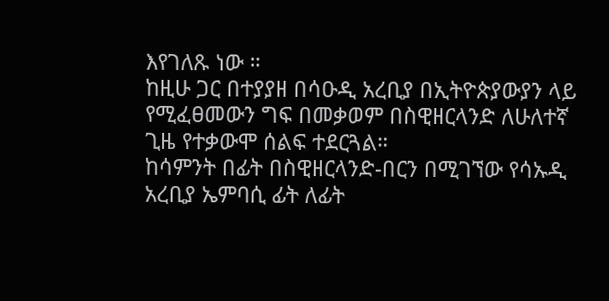እየገለጹ ነው ።
ከዚሁ ጋር በተያያዘ በሳዑዲ አረቢያ በኢትዮጵያውያን ላይ የሚፈፀመውን ግፍ በመቃወም በስዊዘርላንድ ለሁለተኛ ጊዜ የተቃውሞ ሰልፍ ተደርጓል።
ከሳምንት በፊት በስዊዘርላንድ-በርን በሚገኘው የሳኡዲ አረቢያ ኤምባሲ ፊት ለፊት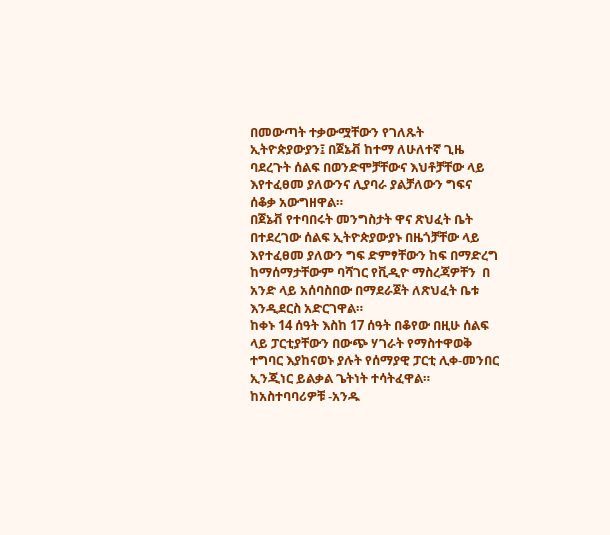በመውጣት ተቃውሟቸውን የገለጹት ኢትዮጵያውያን፤ በጀኔቭ ከተማ ለሁለተኛ ጊዜ ባደረጉት ሰልፍ በወንድሞቻቸውና እህቶቻቸው ላይ እየተፈፀመ ያለውንና ሊያባራ ያልቻለውን ግፍና ሰቆቃ አውግዘዋል።
በጀኔቭ የተባበሩት መንግስታት ዋና ጽህፈት ቤት  በተደረገው ሰልፍ ኢትዮጵያውያኑ በዜጎቻቸው ላይ እየተፈፀመ ያለውን ግፍ ድምፃቸውን ከፍ በማድረግ ከማሰማታቸውም ባሻገር የቪዲዮ ማስረጃዎቸን  በ አንድ ላይ አሰባስበው በማደራጀት ለጽህፈት ቤቱ እንዲደርስ አድርገዋል።
ከቀኑ 14 ሰዓት እስከ 17 ሰዓት በቆየው በዚሁ ሰልፍ ላይ ፓርቲያቸውን በውጭ ሃገራት የማስተዋወቅ ተግባር እያከናወኑ ያሉት የሰማያዊ ፓርቲ ሊቀ-መንበር ኢንጂነር ይልቃል ጌትነት ተሳትፈዋል።
ከአስተባባሪዎቹ -አንዱ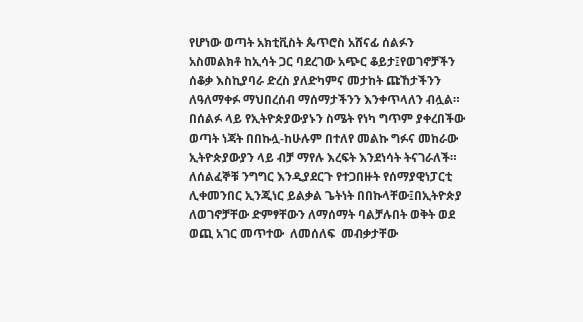የሆነው ወጣት አክቲቪስት ጴጥሮስ አሸናፊ ሰልፉን አስመልክቶ ከኢሳት ጋር ባደረገው አጭር ቆይታ፤የወገኖቻችን ሰቆቃ እስኪያባራ ድረስ ያለድካምና መታከት ጩኸታችንን  ለዓለማቀፉ ማህበረሰብ ማሰማታችንን እንቀጥላለን ብሏል።
በሰልፉ ላይ የኢትዮጵያውያኑን ስሜት የነካ ግጥም ያቀረበችው ወጣት ነጃት በበኩሏ-ከሁሉም በተለየ መልኩ ግፉና መከራው ኢትዮጵያውያን ላይ ብቻ ማየሉ እረፍት እንደነሳት ትናገራለች።
ለሰልፈኞቹ ንግግር እንዲያደርጉ የተጋበዙት የሰማያዊነፓርቲ ሊቀመንበር ኢንጂነር ይልቃል ጌትነት በበኩላቸው፤በኢትዮጵያ ለወገኖቻቸው ድምፃቸውን ለማሰማት ባልቻሉበት ወቅት ወደ  ወጪ አገር መጥተው  ለመሰለፍ  መብቃታቸው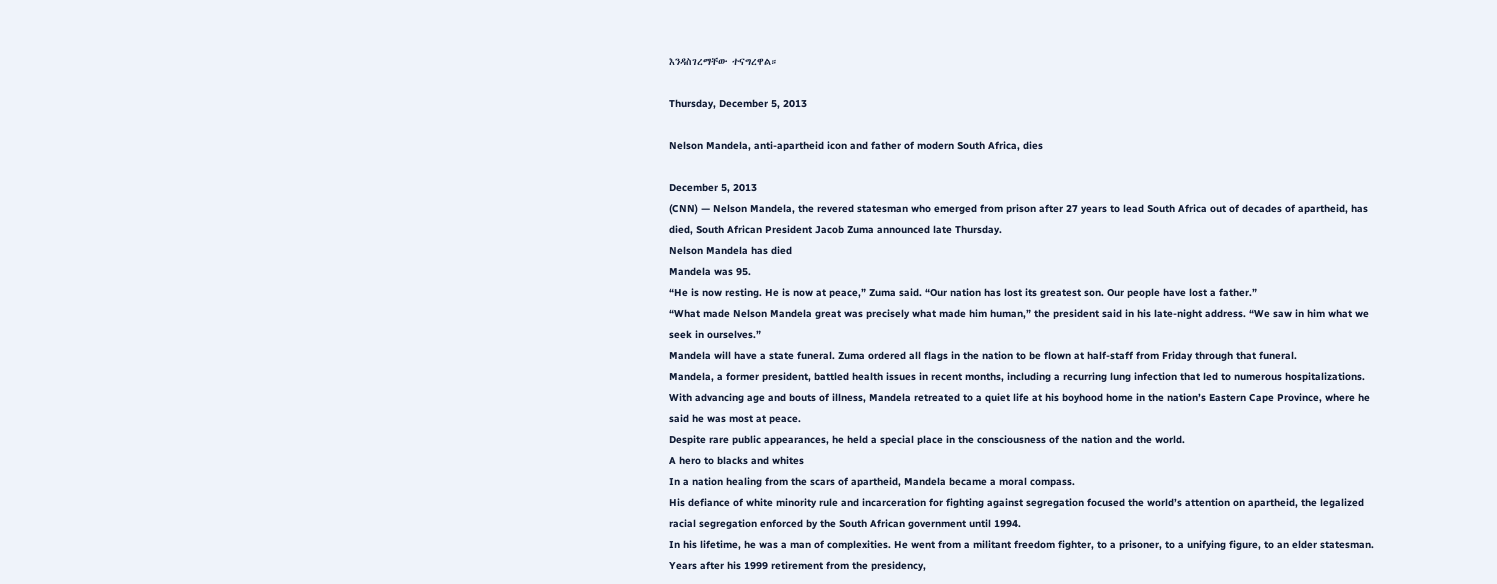እንዳስገረማቸው ተናግረዋል።

Thursday, December 5, 2013

Nelson Mandela, anti-apartheid icon and father of modern South Africa, dies

December 5, 2013
(CNN) — Nelson Mandela, the revered statesman who emerged from prison after 27 years to lead South Africa out of decades of apartheid, has died, South African President Jacob Zuma announced late Thursday.
Nelson Mandela has died
Mandela was 95.
“He is now resting. He is now at peace,” Zuma said. “Our nation has lost its greatest son. Our people have lost a father.”
“What made Nelson Mandela great was precisely what made him human,” the president said in his late-night address. “We saw in him what we seek in ourselves.”
Mandela will have a state funeral. Zuma ordered all flags in the nation to be flown at half-staff from Friday through that funeral.
Mandela, a former president, battled health issues in recent months, including a recurring lung infection that led to numerous hospitalizations.
With advancing age and bouts of illness, Mandela retreated to a quiet life at his boyhood home in the nation’s Eastern Cape Province, where he said he was most at peace.
Despite rare public appearances, he held a special place in the consciousness of the nation and the world.
A hero to blacks and whites
In a nation healing from the scars of apartheid, Mandela became a moral compass.
His defiance of white minority rule and incarceration for fighting against segregation focused the world’s attention on apartheid, the legalized racial segregation enforced by the South African government until 1994.
In his lifetime, he was a man of complexities. He went from a militant freedom fighter, to a prisoner, to a unifying figure, to an elder statesman.
Years after his 1999 retirement from the presidency,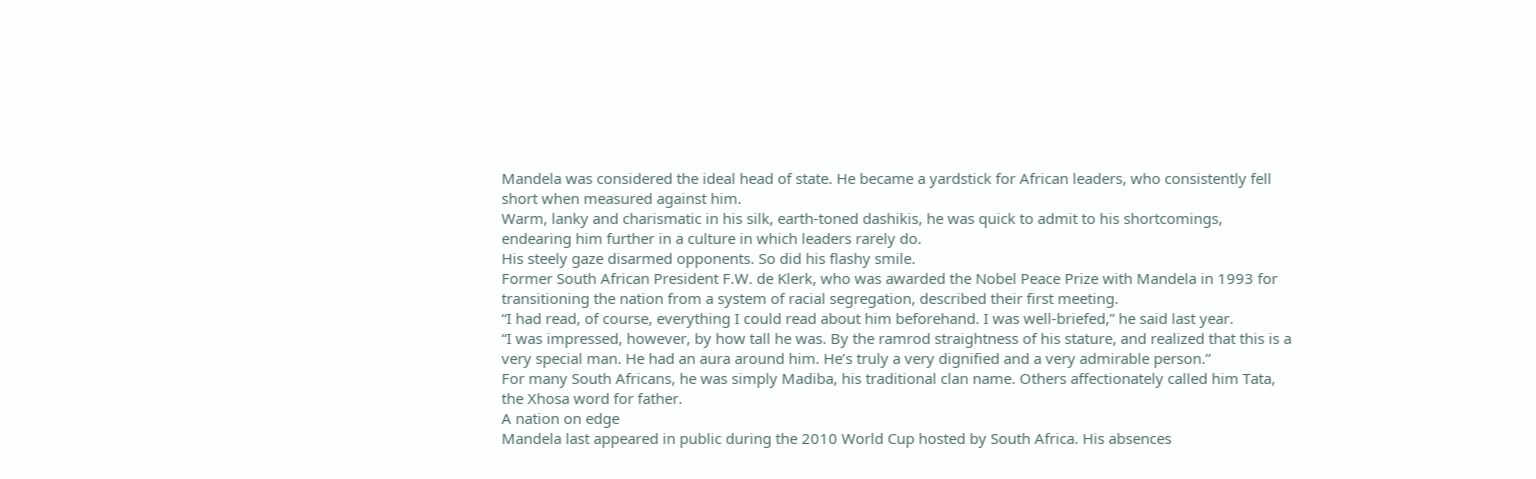Mandela was considered the ideal head of state. He became a yardstick for African leaders, who consistently fell short when measured against him.
Warm, lanky and charismatic in his silk, earth-toned dashikis, he was quick to admit to his shortcomings, endearing him further in a culture in which leaders rarely do.
His steely gaze disarmed opponents. So did his flashy smile.
Former South African President F.W. de Klerk, who was awarded the Nobel Peace Prize with Mandela in 1993 for transitioning the nation from a system of racial segregation, described their first meeting.
“I had read, of course, everything I could read about him beforehand. I was well-briefed,” he said last year.
“I was impressed, however, by how tall he was. By the ramrod straightness of his stature, and realized that this is a very special man. He had an aura around him. He’s truly a very dignified and a very admirable person.”
For many South Africans, he was simply Madiba, his traditional clan name. Others affectionately called him Tata, the Xhosa word for father.
A nation on edge
Mandela last appeared in public during the 2010 World Cup hosted by South Africa. His absences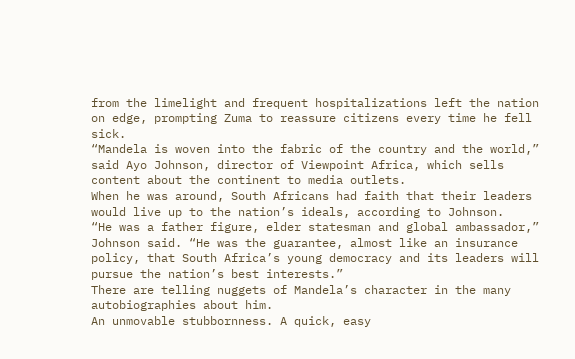from the limelight and frequent hospitalizations left the nation on edge, prompting Zuma to reassure citizens every time he fell sick.
“Mandela is woven into the fabric of the country and the world,” said Ayo Johnson, director of Viewpoint Africa, which sells content about the continent to media outlets.
When he was around, South Africans had faith that their leaders would live up to the nation’s ideals, according to Johnson.
“He was a father figure, elder statesman and global ambassador,” Johnson said. “He was the guarantee, almost like an insurance policy, that South Africa’s young democracy and its leaders will pursue the nation’s best interests.”
There are telling nuggets of Mandela’s character in the many autobiographies about him.
An unmovable stubbornness. A quick, easy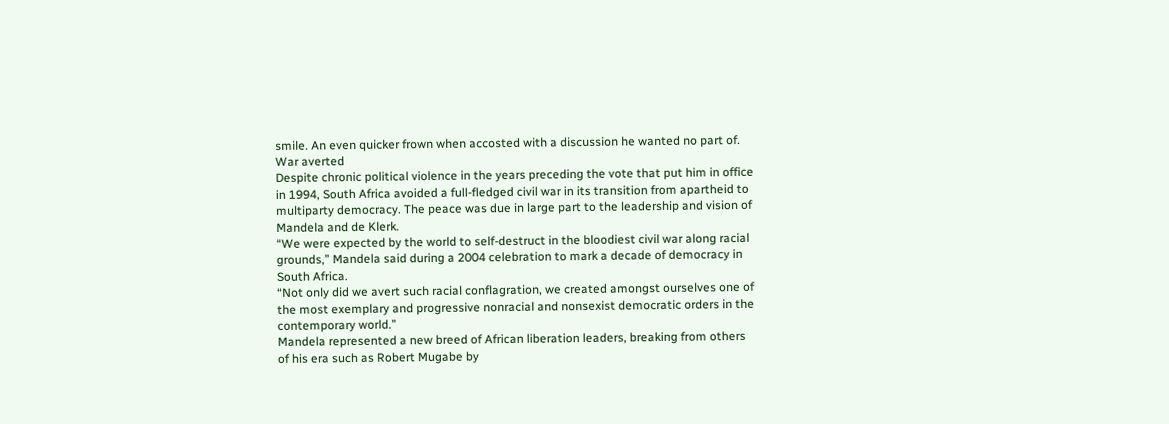smile. An even quicker frown when accosted with a discussion he wanted no part of.
War averted
Despite chronic political violence in the years preceding the vote that put him in office in 1994, South Africa avoided a full-fledged civil war in its transition from apartheid to multiparty democracy. The peace was due in large part to the leadership and vision of Mandela and de Klerk.
“We were expected by the world to self-destruct in the bloodiest civil war along racial grounds,” Mandela said during a 2004 celebration to mark a decade of democracy in South Africa.
“Not only did we avert such racial conflagration, we created amongst ourselves one of the most exemplary and progressive nonracial and nonsexist democratic orders in the contemporary world.”
Mandela represented a new breed of African liberation leaders, breaking from others of his era such as Robert Mugabe by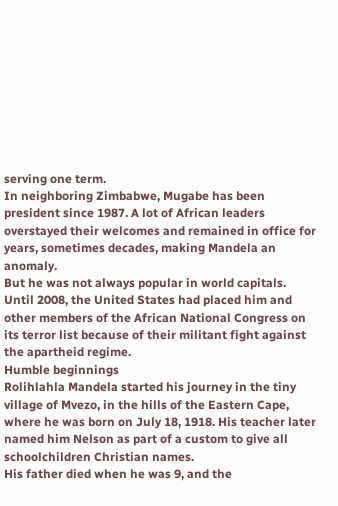serving one term.
In neighboring Zimbabwe, Mugabe has been president since 1987. A lot of African leaders overstayed their welcomes and remained in office for years, sometimes decades, making Mandela an anomaly.
But he was not always popular in world capitals.
Until 2008, the United States had placed him and other members of the African National Congress on its terror list because of their militant fight against the apartheid regime.
Humble beginnings
Rolihlahla Mandela started his journey in the tiny village of Mvezo, in the hills of the Eastern Cape, where he was born on July 18, 1918. His teacher later named him Nelson as part of a custom to give all schoolchildren Christian names.
His father died when he was 9, and the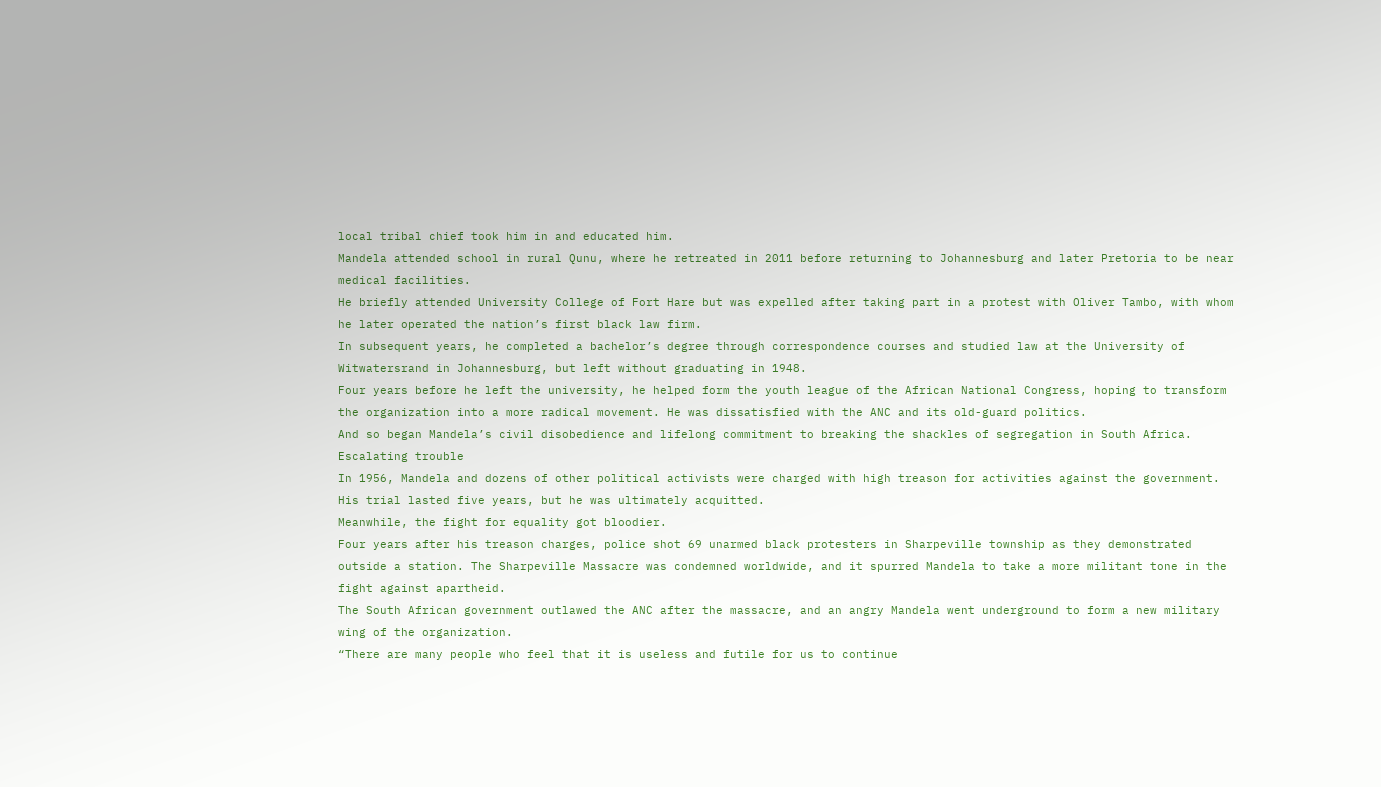local tribal chief took him in and educated him.
Mandela attended school in rural Qunu, where he retreated in 2011 before returning to Johannesburg and later Pretoria to be near medical facilities.
He briefly attended University College of Fort Hare but was expelled after taking part in a protest with Oliver Tambo, with whom he later operated the nation’s first black law firm.
In subsequent years, he completed a bachelor’s degree through correspondence courses and studied law at the University of Witwatersrand in Johannesburg, but left without graduating in 1948.
Four years before he left the university, he helped form the youth league of the African National Congress, hoping to transform the organization into a more radical movement. He was dissatisfied with the ANC and its old-guard politics.
And so began Mandela’s civil disobedience and lifelong commitment to breaking the shackles of segregation in South Africa.
Escalating trouble
In 1956, Mandela and dozens of other political activists were charged with high treason for activities against the government. His trial lasted five years, but he was ultimately acquitted.
Meanwhile, the fight for equality got bloodier.
Four years after his treason charges, police shot 69 unarmed black protesters in Sharpeville township as they demonstrated outside a station. The Sharpeville Massacre was condemned worldwide, and it spurred Mandela to take a more militant tone in the fight against apartheid.
The South African government outlawed the ANC after the massacre, and an angry Mandela went underground to form a new military wing of the organization.
“There are many people who feel that it is useless and futile for us to continue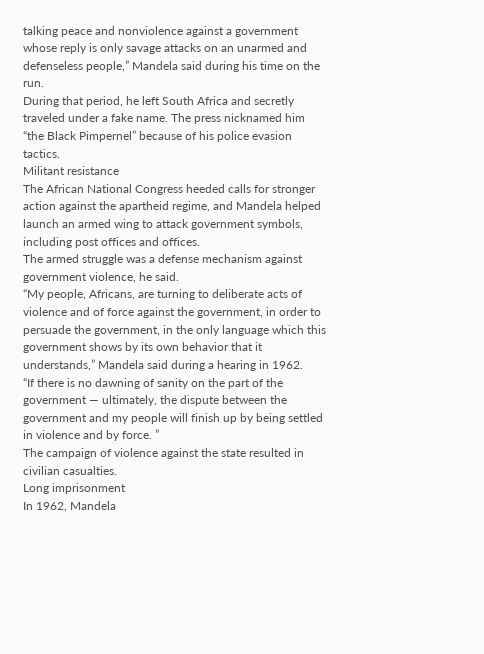talking peace and nonviolence against a government whose reply is only savage attacks on an unarmed and defenseless people,” Mandela said during his time on the run.
During that period, he left South Africa and secretly traveled under a fake name. The press nicknamed him “the Black Pimpernel” because of his police evasion tactics.
Militant resistance
The African National Congress heeded calls for stronger action against the apartheid regime, and Mandela helped launch an armed wing to attack government symbols, including post offices and offices.
The armed struggle was a defense mechanism against government violence, he said.
“My people, Africans, are turning to deliberate acts of violence and of force against the government, in order to persuade the government, in the only language which this government shows by its own behavior that it understands,” Mandela said during a hearing in 1962.
“If there is no dawning of sanity on the part of the government — ultimately, the dispute between the government and my people will finish up by being settled in violence and by force. ”
The campaign of violence against the state resulted in civilian casualties.
Long imprisonment
In 1962, Mandela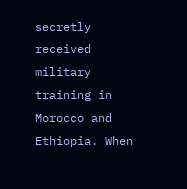secretly received military training in Morocco and Ethiopia. When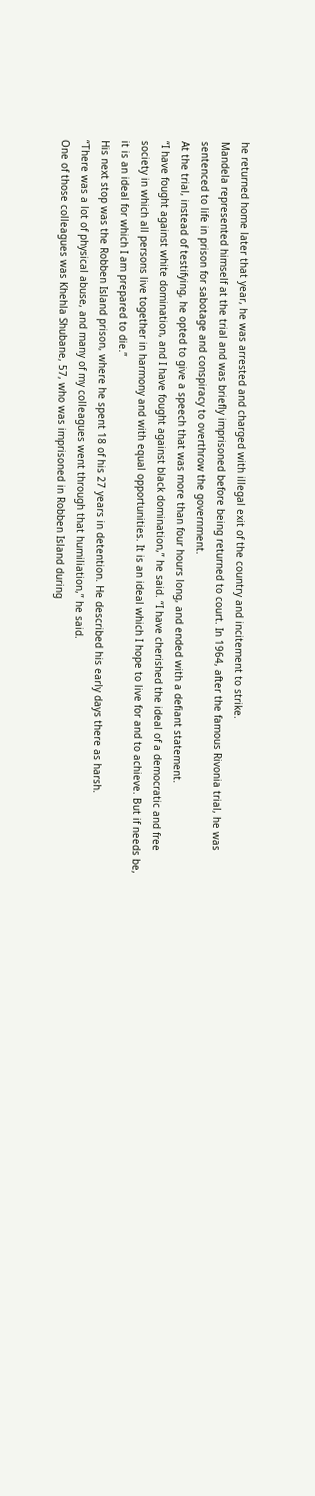he returned home later that year, he was arrested and charged with illegal exit of the country and incitement to strike.
Mandela represented himself at the trial and was briefly imprisoned before being returned to court. In 1964, after the famous Rivonia trial, he was sentenced to life in prison for sabotage and conspiracy to overthrow the government.
At the trial, instead of testifying, he opted to give a speech that was more than four hours long, and ended with a defiant statement.
“I have fought against white domination, and I have fought against black domination,” he said. “I have cherished the ideal of a democratic and free society in which all persons live together in harmony and with equal opportunities. It is an ideal which I hope to live for and to achieve. But if needs be, it is an ideal for which I am prepared to die.”
His next stop was the Robben Island prison, where he spent 18 of his 27 years in detention. He described his early days there as harsh.
“There was a lot of physical abuse, and many of my colleagues went through that humiliation,” he said.
One of those colleagues was Khehla Shubane, 57, who was imprisoned in Robben Island during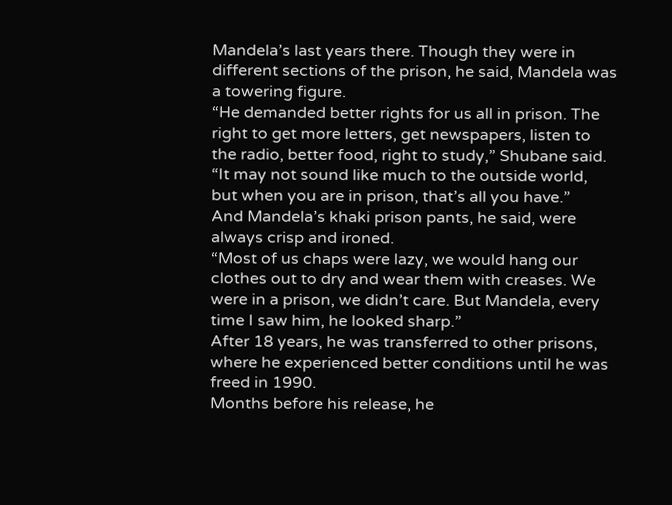Mandela’s last years there. Though they were in different sections of the prison, he said, Mandela was a towering figure.
“He demanded better rights for us all in prison. The right to get more letters, get newspapers, listen to the radio, better food, right to study,” Shubane said. “It may not sound like much to the outside world, but when you are in prison, that’s all you have.”
And Mandela’s khaki prison pants, he said, were always crisp and ironed.
“Most of us chaps were lazy, we would hang our clothes out to dry and wear them with creases. We were in a prison, we didn’t care. But Mandela, every time I saw him, he looked sharp.”
After 18 years, he was transferred to other prisons, where he experienced better conditions until he was freed in 1990.
Months before his release, he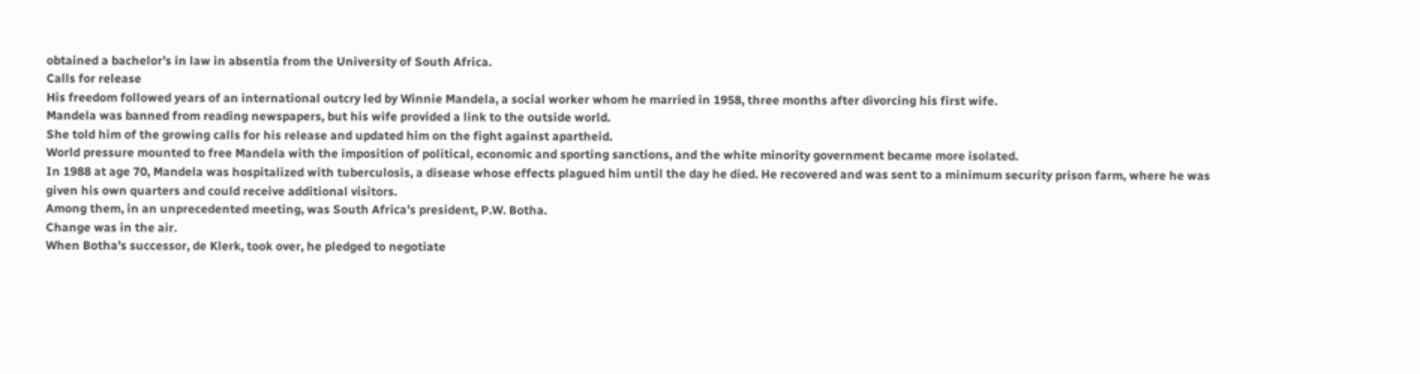obtained a bachelor’s in law in absentia from the University of South Africa.
Calls for release
His freedom followed years of an international outcry led by Winnie Mandela, a social worker whom he married in 1958, three months after divorcing his first wife.
Mandela was banned from reading newspapers, but his wife provided a link to the outside world.
She told him of the growing calls for his release and updated him on the fight against apartheid.
World pressure mounted to free Mandela with the imposition of political, economic and sporting sanctions, and the white minority government became more isolated.
In 1988 at age 70, Mandela was hospitalized with tuberculosis, a disease whose effects plagued him until the day he died. He recovered and was sent to a minimum security prison farm, where he was given his own quarters and could receive additional visitors.
Among them, in an unprecedented meeting, was South Africa’s president, P.W. Botha.
Change was in the air.
When Botha’s successor, de Klerk, took over, he pledged to negotiate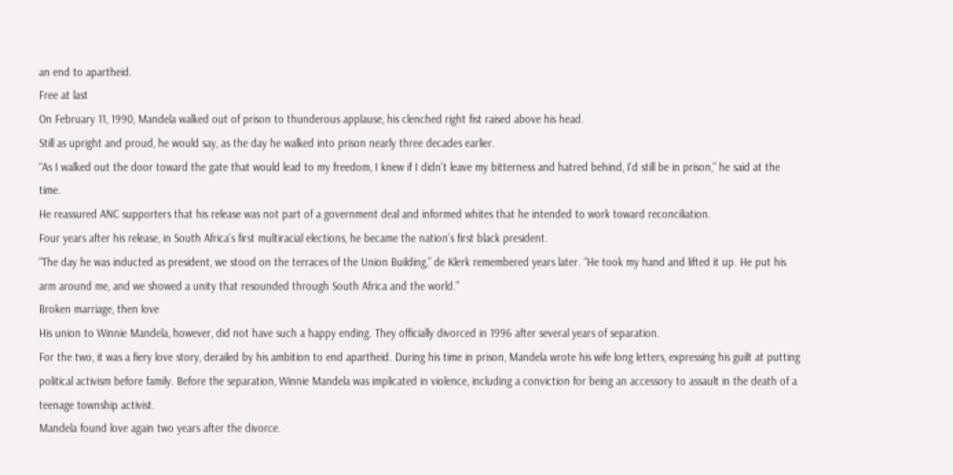an end to apartheid.
Free at last
On February 11, 1990, Mandela walked out of prison to thunderous applause, his clenched right fist raised above his head.
Still as upright and proud, he would say, as the day he walked into prison nearly three decades earlier.
“As I walked out the door toward the gate that would lead to my freedom, I knew if I didn’t leave my bitterness and hatred behind, I’d still be in prison,” he said at the time.
He reassured ANC supporters that his release was not part of a government deal and informed whites that he intended to work toward reconciliation.
Four years after his release, in South Africa’s first multiracial elections, he became the nation’s first black president.
“The day he was inducted as president, we stood on the terraces of the Union Building,” de Klerk remembered years later. “He took my hand and lifted it up. He put his arm around me, and we showed a unity that resounded through South Africa and the world.”
Broken marriage, then love
His union to Winnie Mandela, however, did not have such a happy ending. They officially divorced in 1996 after several years of separation.
For the two, it was a fiery love story, derailed by his ambition to end apartheid. During his time in prison, Mandela wrote his wife long letters, expressing his guilt at putting political activism before family. Before the separation, Winnie Mandela was implicated in violence, including a conviction for being an accessory to assault in the death of a teenage township activist.
Mandela found love again two years after the divorce.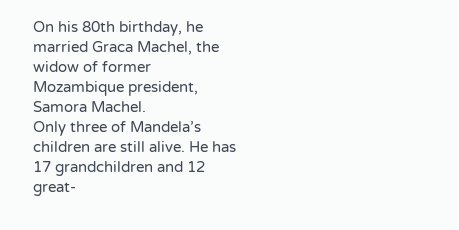On his 80th birthday, he married Graca Machel, the widow of former Mozambique president, Samora Machel.
Only three of Mandela’s children are still alive. He has 17 grandchildren and 12 great-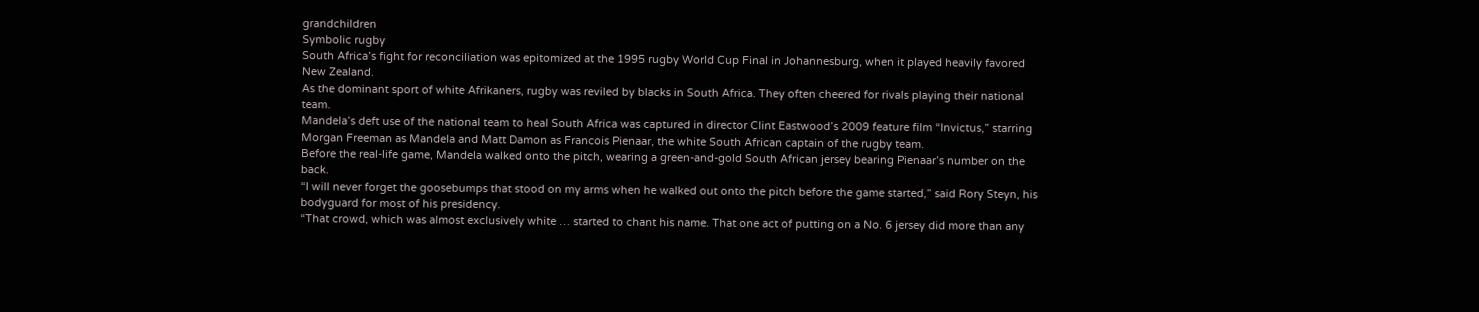grandchildren
Symbolic rugby
South Africa’s fight for reconciliation was epitomized at the 1995 rugby World Cup Final in Johannesburg, when it played heavily favored New Zealand.
As the dominant sport of white Afrikaners, rugby was reviled by blacks in South Africa. They often cheered for rivals playing their national team.
Mandela’s deft use of the national team to heal South Africa was captured in director Clint Eastwood’s 2009 feature film “Invictus,” starring Morgan Freeman as Mandela and Matt Damon as Francois Pienaar, the white South African captain of the rugby team.
Before the real-life game, Mandela walked onto the pitch, wearing a green-and-gold South African jersey bearing Pienaar’s number on the back.
“I will never forget the goosebumps that stood on my arms when he walked out onto the pitch before the game started,” said Rory Steyn, his bodyguard for most of his presidency.
“That crowd, which was almost exclusively white … started to chant his name. That one act of putting on a No. 6 jersey did more than any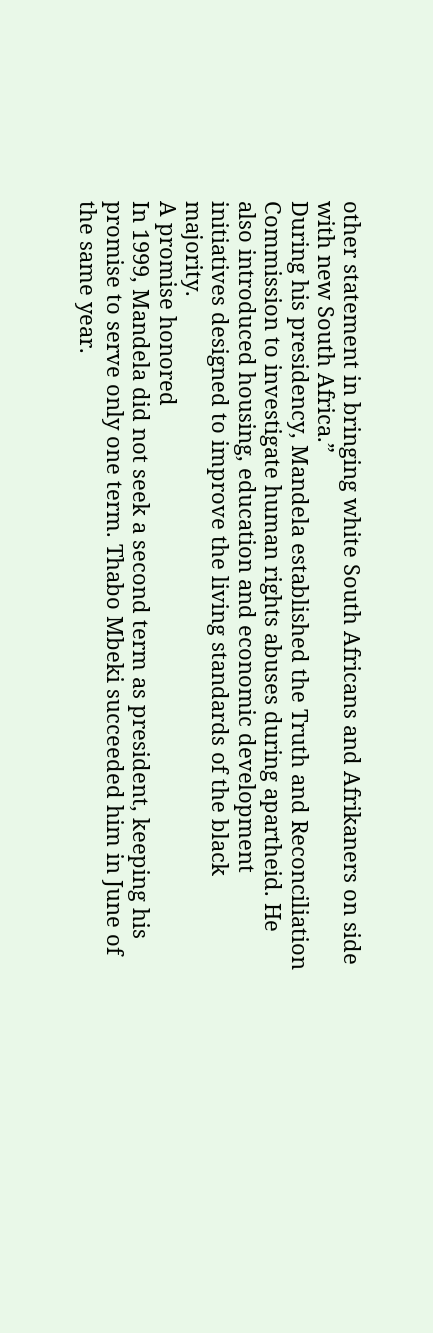other statement in bringing white South Africans and Afrikaners on side with new South Africa.”
During his presidency, Mandela established the Truth and Reconciliation Commission to investigate human rights abuses during apartheid. He also introduced housing, education and economic development initiatives designed to improve the living standards of the black majority.
A promise honored
In 1999, Mandela did not seek a second term as president, keeping his promise to serve only one term. Thabo Mbeki succeeded him in June of the same year.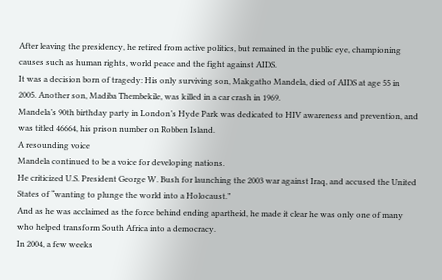After leaving the presidency, he retired from active politics, but remained in the public eye, championing causes such as human rights, world peace and the fight against AIDS.
It was a decision born of tragedy: His only surviving son, Makgatho Mandela, died of AIDS at age 55 in 2005. Another son, Madiba Thembekile, was killed in a car crash in 1969.
Mandela’s 90th birthday party in London’s Hyde Park was dedicated to HIV awareness and prevention, and was titled 46664, his prison number on Robben Island.
A resounding voice
Mandela continued to be a voice for developing nations.
He criticized U.S. President George W. Bush for launching the 2003 war against Iraq, and accused the United States of “wanting to plunge the world into a Holocaust.”
And as he was acclaimed as the force behind ending apartheid, he made it clear he was only one of many who helped transform South Africa into a democracy.
In 2004, a few weeks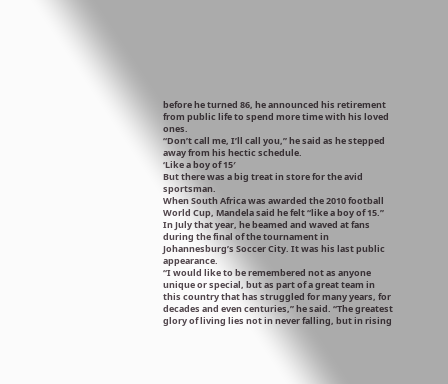before he turned 86, he announced his retirement from public life to spend more time with his loved ones.
“Don’t call me, I’ll call you,” he said as he stepped away from his hectic schedule.
‘Like a boy of 15′
But there was a big treat in store for the avid sportsman.
When South Africa was awarded the 2010 football World Cup, Mandela said he felt “like a boy of 15.”
In July that year, he beamed and waved at fans during the final of the tournament in Johannesburg’s Soccer City. It was his last public appearance.
“I would like to be remembered not as anyone unique or special, but as part of a great team in this country that has struggled for many years, for decades and even centuries,” he said. “The greatest glory of living lies not in never falling, but in rising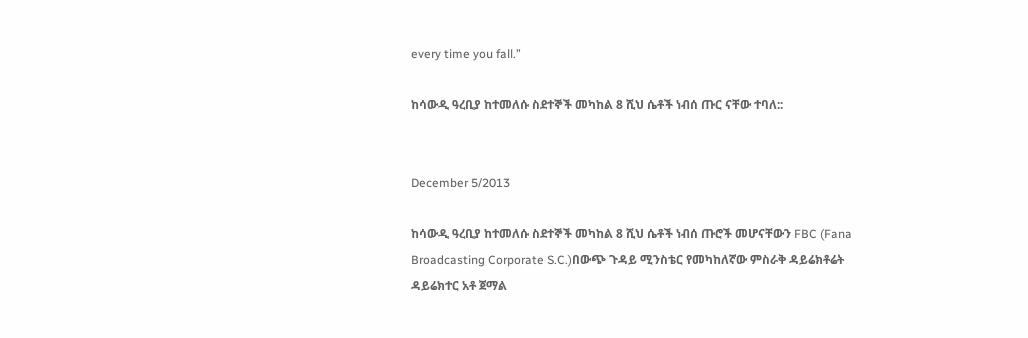every time you fall.”

ከሳውዲ ዓረቢያ ከተመለሱ ስደተኞች መካከል 8 ሺህ ሴቶች ነብሰ ጡር ናቸው ተባለ::


December 5/2013

ከሳውዲ ዓረቢያ ከተመለሱ ስደተኞች መካከል 8 ሺህ ሴቶች ነብሰ ጡሮች መሆናቸውን FBC (Fana Broadcasting Corporate S.C.)በውጭ ጉዳይ ሚንስቴር የመካከለኛው ምስራቅ ዳይሬክቶሬት ዳይሬክተር አቶ ጀማል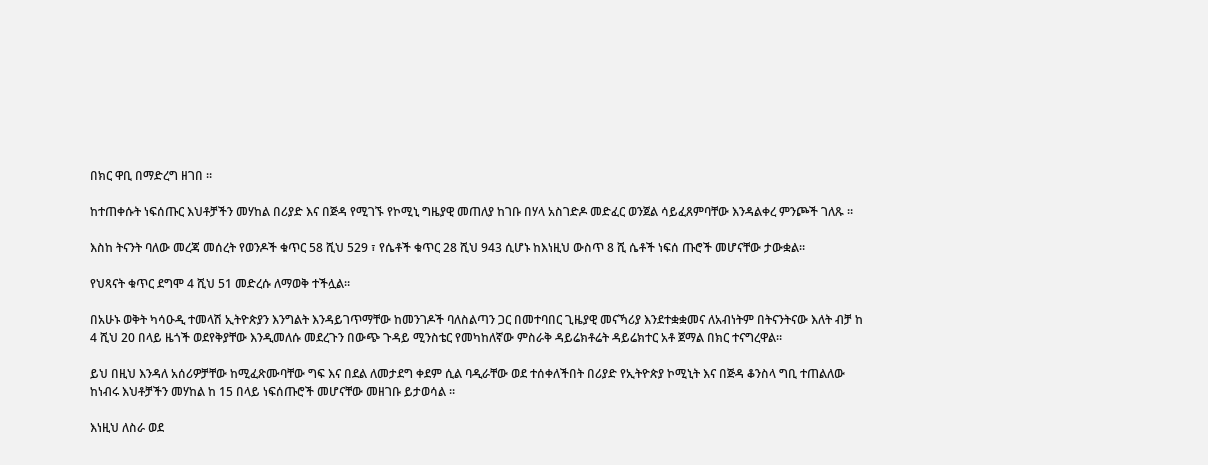በክር ዋቢ በማድረግ ዘገበ ።

ከተጠቀሱት ነፍሰጡር እህቶቻችን መሃከል በሪያድ እና በጅዳ የሚገኙ የኮሚኒ ግዜያዊ መጠለያ ከገቡ በሃላ አስገድዶ መድፈር ወንጀል ሳይፈጸምባቸው እንዳልቀረ ምንጮች ገለጹ ።

እስከ ትናንት ባለው መረጃ መሰረት የወንዶች ቁጥር 58 ሺህ 529 ፣ የሴቶች ቁጥር 28 ሺህ 943 ሲሆኑ ከእነዚህ ውስጥ 8 ሺ ሴቶች ነፍሰ ጡሮች መሆናቸው ታውቋል።

የህጻናት ቁጥር ደግሞ 4 ሺህ 51 መድረሱ ለማወቅ ተችሏል።

በአሁኑ ወቅት ካሳዑዲ ተመላሽ ኢትዮጵያን እንግልት እንዳይገጥማቸው ከመንገዶች ባለስልጣን ጋር በመተባበር ጊዜያዊ መናኻሪያ እንደተቋቋመና ለአብነትም በትናንትናው እለት ብቻ ከ 4 ሺህ 20 በላይ ዜጎች ወደየቅያቸው እንዲመለሱ መደረጉን በውጭ ጉዳይ ሚንስቴር የመካከለኛው ምስራቅ ዳይሬክቶሬት ዳይሬክተር አቶ ጀማል በክር ተናግረዋል።

ይህ በዚህ እንዳለ አሰሪዎቻቸው ከሚፈጽሙባቸው ግፍ እና በደል ለመታደግ ቀደም ሲል ባዲራቸው ወደ ተሰቀለችበት በሪያድ የኢትዮጵያ ኮሚኒት እና በጅዳ ቆንስላ ግቢ ተጠልለው ከነብሩ እህቶቻችን መሃከል ከ 15 በላይ ነፍሰጡሮች መሆናቸው መዘገቡ ይታወሳል ።

እነዚህ ለስራ ወደ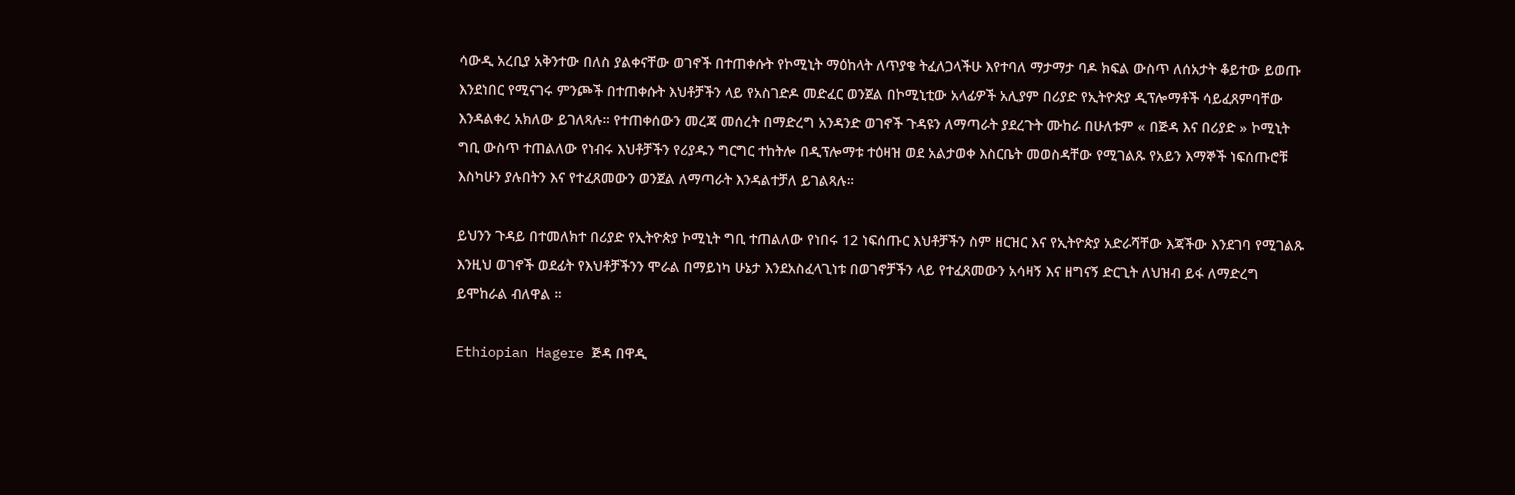ሳውዲ አረቢያ አቅንተው በለስ ያልቀናቸው ወገኖች በተጠቀሱት የኮሚኒት ማዕከላት ለጥያቄ ትፈለጋላችሁ እየተባለ ማታማታ ባዶ ክፍል ውስጥ ለሰአታት ቆይተው ይወጡ እንደነበር የሚናገሩ ምንጮች በተጠቀሱት እህቶቻችን ላይ የአስገድዶ መድፈር ወንጀል በኮሚኒቲው አላፊዎች አሊያም በሪያድ የኢትዮጵያ ዲፕሎማቶች ሳይፈጸምባቸው እንዳልቀረ አክለው ይገለጻሉ። የተጠቀሰውን መረጃ መሰረት በማድረግ አንዳንድ ወገኖች ጉዳዩን ለማጣራት ያደረጉት ሙከራ በሁለቱም « በጅዳ እና በሪያድ » ኮሚኒት ግቢ ውስጥ ተጠልለው የነብሩ እህቶቻችን የሪያዱን ግርግር ተከትሎ በዲፕሎማቱ ተዕዛዝ ወደ አልታወቀ እስርቤት መወስዳቸው የሚገልጹ የአይን እማኞች ነፍሰጡሮቹ እስካሁን ያሉበትን እና የተፈጸመውን ወንጀል ለማጣራት እንዳልተቻለ ይገልጻሉ።

ይህንን ጉዳይ በተመለክተ በሪያድ የኢትዮጵያ ኮሚኒት ግቢ ተጠልለው የነበሩ 12 ነፍሰጡር እህቶቻችን ስም ዘርዝር እና የኢትዮጵያ አድራሻቸው እጃችው እንደገባ የሚገልጹ እንዚህ ወገኖች ወደፊት የእህቶቻችንን ሞራል በማይነካ ሁኔታ እንደአስፈላጊነቱ በወገኖቻችን ላይ የተፈጸመውን አሳዛኝ እና ዘግናኝ ድርጊት ለህዝብ ይፋ ለማድረግ ይሞከራል ብለዋል ።

Ethiopian Hagere ጅዳ በዋዲ